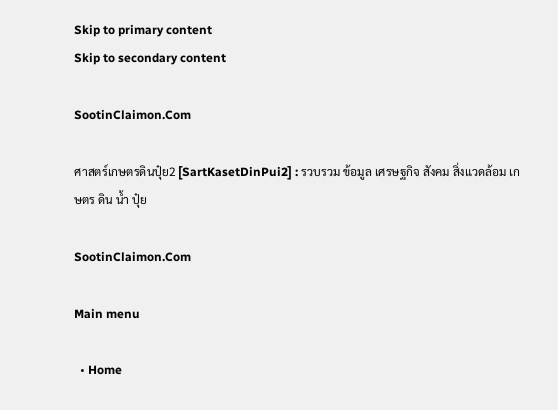Skip to primary content
Skip to secondary content

SootinClaimon.Com

ศาสตร์เกษตรดินปุ๋ย2 [SartKasetDinPui2] : รวบรวม ข้อมูล เศรษฐกิจ สังคม สิ่งแวดล้อม เกษตร ดิน น้ำ ปุ๋ย

SootinClaimon.Com

Main menu

  • Home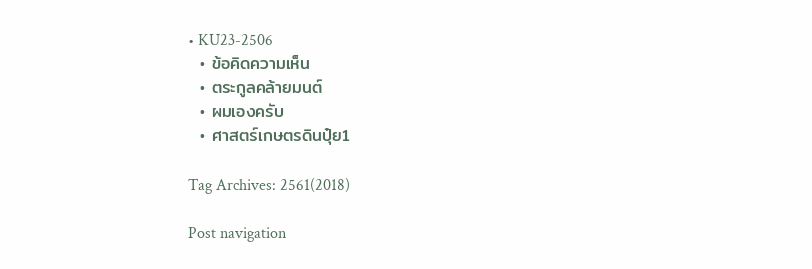• KU23-2506
  • ข้อคิดความเห็น
  • ตระกูลคล้ายมนต์
  • ผมเองครับ
  • ศาสตร์เกษตรดินปุ๋ย1

Tag Archives: 2561(2018)

Post navigation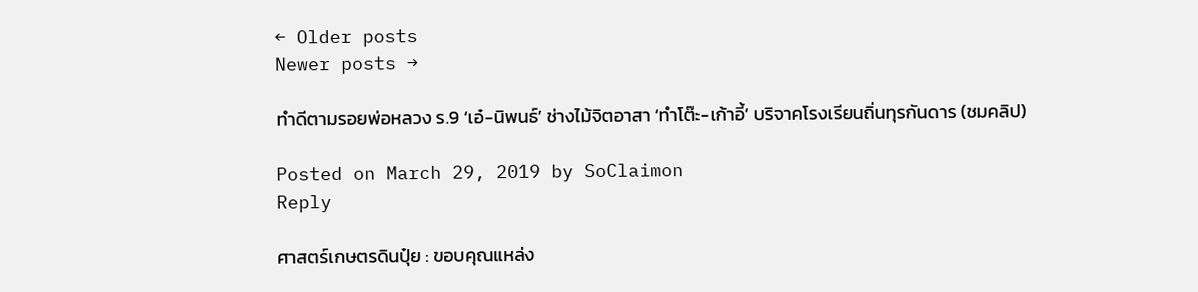← Older posts
Newer posts →

ทำดีตามรอยพ่อหลวง ร.9 ‘เอ๋-นิพนธ์’ ช่างไม้จิตอาสา ‘ทำโต๊ะ-เก้าอี้’ บริจาคโรงเรียนถิ่นทุรกันดาร (ชมคลิป)

Posted on March 29, 2019 by SoClaimon
Reply

ศาสตร์เกษตรดินปุ๋ย : ขอบคุณแหล่ง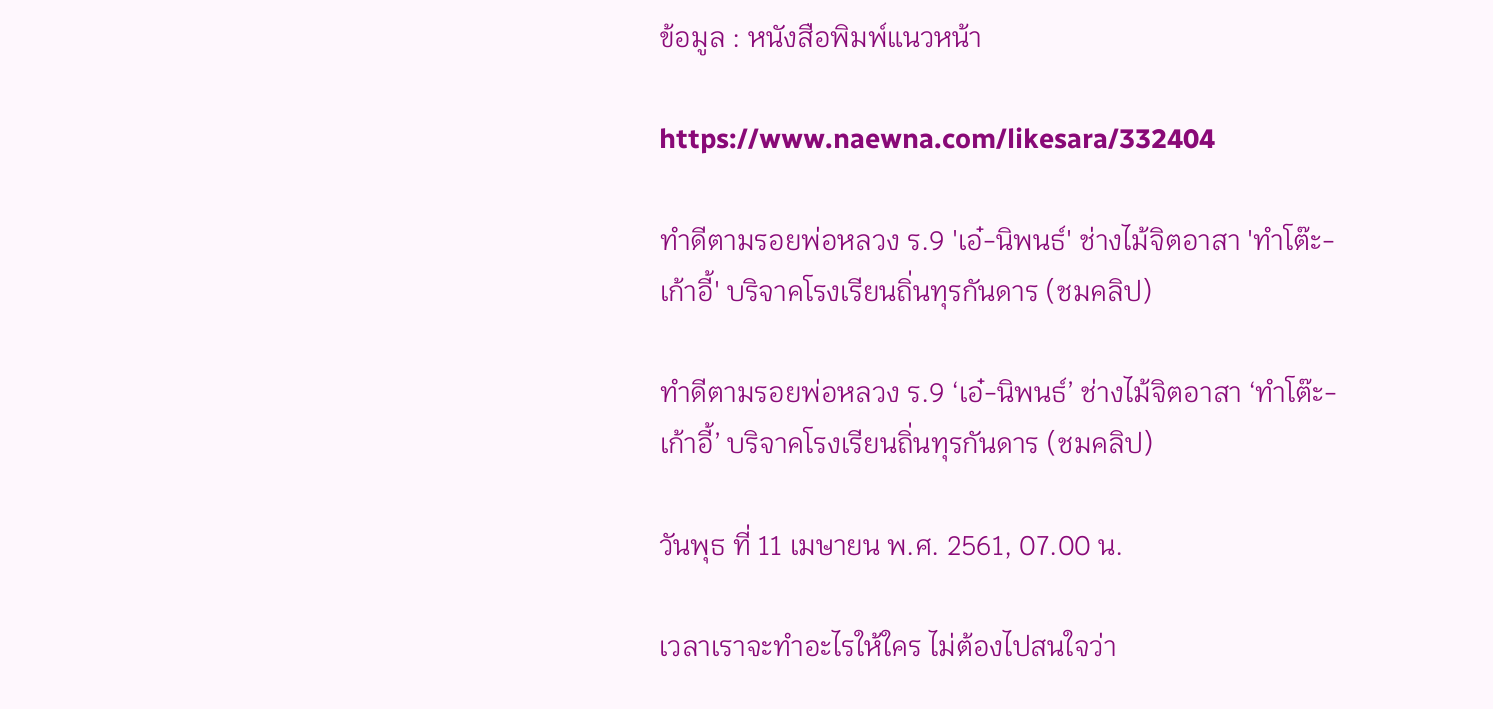ข้อมูล : หนังสือพิมพ์แนวหน้า

https://www.naewna.com/likesara/332404

ทำดีตามรอยพ่อหลวง ร.9 'เอ๋-นิพนธ์' ช่างไม้จิตอาสา 'ทำโต๊ะ-เก้าอี้' บริจาคโรงเรียนถิ่นทุรกันดาร (ชมคลิป)

ทำดีตามรอยพ่อหลวง ร.9 ‘เอ๋-นิพนธ์’ ช่างไม้จิตอาสา ‘ทำโต๊ะ-เก้าอี้’ บริจาคโรงเรียนถิ่นทุรกันดาร (ชมคลิป)

วันพุธ ที่ 11 เมษายน พ.ศ. 2561, 07.00 น.

เวลาเราจะทำอะไรให้ใคร ไม่ต้องไปสนใจว่า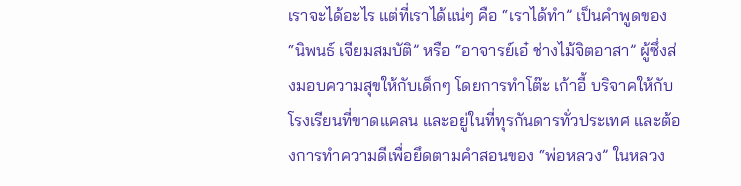เราจะได้อะไร แต่ที่เราได้แน่ๆ คือ “เราได้ทำ” เป็นคำพูดของ “นิพนธ์ เจียมสมบัติ” หรือ “อาจารย์เอ๋ ช่างไม้จิตอาสา” ผู้ซึ่งส่งมอบความสุขให้กับเด็กๆ โดยการทำโต๊ะ เก้าอี้ บริจาคให้กับโรงเรียนที่ขาดแคลน และอยู่ในที่ทุรกันดารทั่วประเทศ และต้องการทำความดีเพื่อยึดตามคำสอนของ “พ่อหลวง” ในหลวง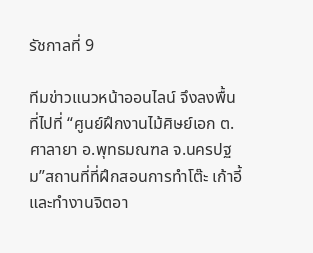รัชกาลที่ 9

ทีมข่าวแนวหน้าออนไลน์ จึงลงพื้นที่ไปที่ “ศูนย์ฝึกงานไม้ศิษย์เอก ต.ศาลายา อ.พุทธมณฑล จ.นครปฐม”สถานที่ที่ฝึกสอนการทำโต๊ะ เก้าอี้ และทำงานจิตอา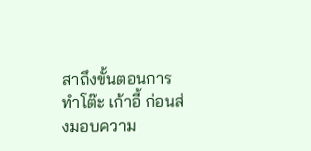สาถึงขั้นตอนการทำโต๊ะ เก้าอี้ ก่อนส่งมอบความ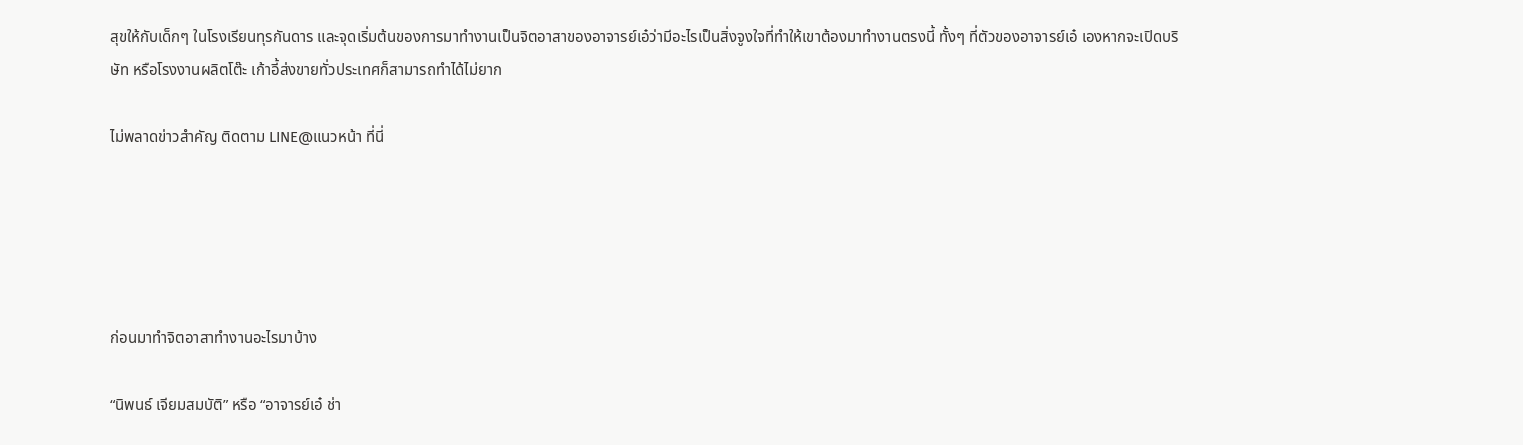สุขให้กับเด็กๆ ในโรงเรียนทุรกันดาร และจุดเริ่มต้นของการมาทำงานเป็นจิตอาสาของอาจารย์เอ๋ว่ามีอะไรเป็นสิ่งจูงใจที่ทำให้เขาต้องมาทำงานตรงนี้ ทั้งๆ ที่ตัวของอาจารย์เอ๋ เองหากจะเปิดบริษัท หรือโรงงานผลิตโต๊ะ เก้าอี้ส่งขายทั่วประเทศก็สามารถทำได้ไม่ยาก

ไม่พลาดข่าวสำคัญ ติดตาม LINE@แนวหน้า ที่นี่





ก่อนมาทำจิตอาสาทำงานอะไรมาบ้าง

“นิพนธ์ เจียมสมบัติ” หรือ “อาจารย์เอ๋ ช่า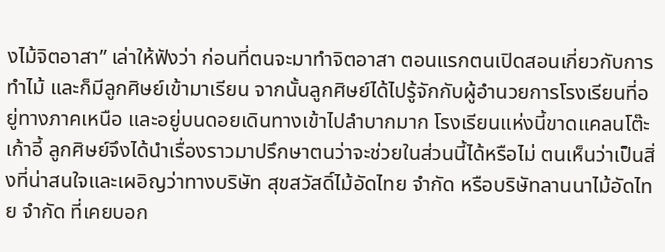งไม้จิตอาสา” เล่าให้ฟังว่า ก่อนที่ตนจะมาทำจิตอาสา ตอนแรกตนเปิดสอนเกี่ยวกับการทำไม้ และก็มีลูกศิษย์เข้ามาเรียน จากนั้นลูกศิษย์ได้ไปรู้จักกับผู้อำนวยการโรงเรียนที่อยู่ทางภาคเหนือ และอยู่บนดอยเดินทางเข้าไปลำบากมาก โรงเรียนแห่งนี้ขาดแคลนโต๊ะ เก้าอี้ ลูกศิษย์จึงได้นำเรื่องราวมาปรึกษาตนว่าจะช่วยในส่วนนี้ได้หรือไม่ ตนเห็นว่าเป็นสิ่งที่น่าสนใจและเผอิญว่าทางบริษัท สุขสวัสดิ์ไม้อัดไทย จำกัด หรือบริษัทลานนาไม้อัดไทย จำกัด ที่เคยบอก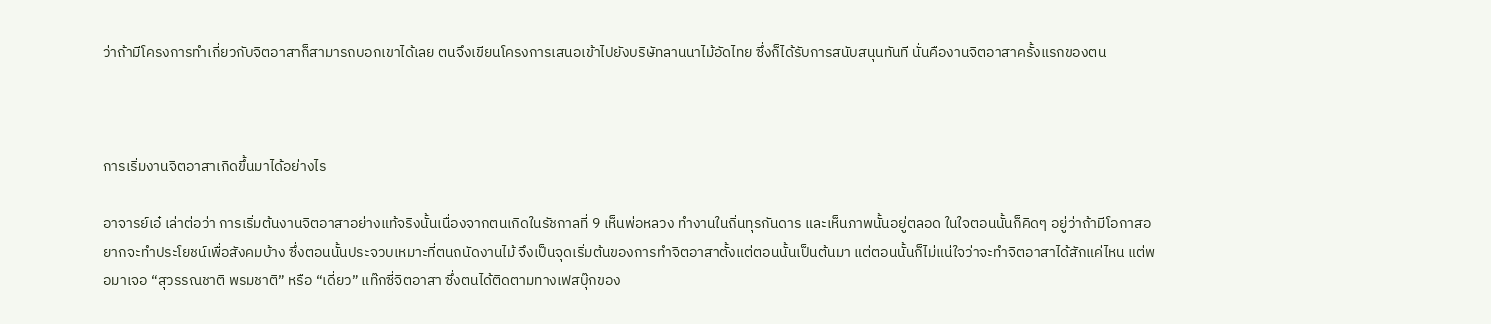ว่าถ้ามีโครงการทำเกี่ยวกับจิตอาสาก็สามารถบอกเขาได้เลย ตนจึงเขียนโครงการเสนอเข้าไปยังบริษัทลานนาไม้อัดไทย ซึ่งก็ได้รับการสนับสนุนทันที นั่นคืองานจิตอาสาครั้งแรกของตน



การเริ่มงานจิตอาสาเกิดขึ้นมาได้อย่างไร

อาจารย์เอ๋ เล่าต่อว่า การเริ่มต้นงานจิตอาสาอย่างแท้จริงนั้นเนื่องจากตนเกิดในรัชกาลที่ 9 เห็นพ่อหลวง ทำงานในถิ่นทุรกันดาร และเห็นภาพนั้นอยู่ตลอด ในใจตอนนั้นก็คิดๆ อยู่ว่าถ้ามีโอกาสอยากจะทำประโยชน์เพื่อสังคมบ้าง ซึ่งตอนนั้นประจวบเหมาะที่ตนถนัดงานไม้ จึงเป็นจุดเริ่มต้นของการทำจิตอาสาตั้งแต่ตอนนั้นเป็นต้นมา แต่ตอนนั้นก็ไม่แน่ใจว่าจะทำจิตอาสาได้สักแค่ไหน แต่พอมาเจอ “สุวรรณชาติ พรมชาติ” หรือ “เดี่ยว” แท๊กซี่จิตอาสา ซึ่งตนได้ติดตามทางเฟสบุ๊กของ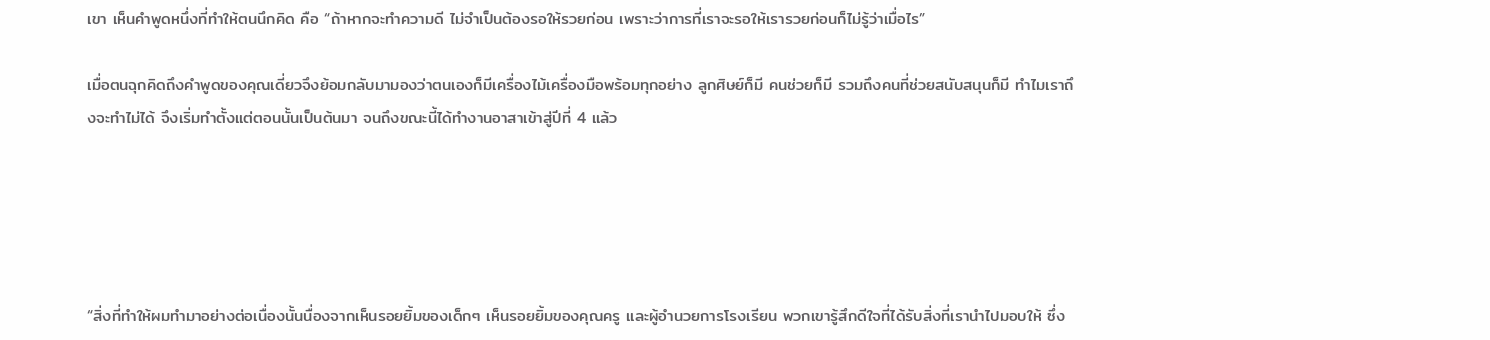เขา เห็นคำพูดหนึ่งที่ทำให้ตนนึกคิด คือ “ถ้าหากจะทำความดี ไม่จำเป็นต้องรอให้รวยก่อน เพราะว่าการที่เราจะรอให้เรารวยก่อนก็ไม่รู้ว่าเมื่อไร”

เมื่อตนฉุกคิดถึงคำพูดของคุณเดี่ยวจึงย้อมกลับมามองว่าตนเองก็มีเครื่องไม้เครื่องมือพร้อมทุกอย่าง ลูกศิษย์ก็มี คนช่วยก็มี รวมถึงคนที่ช่วยสนับสนุนก็มี ทำไมเราถึงจะทำไม่ได้ จึงเริ่มทำตั้งแต่ตอนนั้นเป็นต้นมา จนถึงขณะนี้ได้ทำงานอาสาเข้าสู่ปีที่ 4 แล้ว





“สิ่งที่ทำให้ผมทำมาอย่างต่อเนื่องนั้นนื่องจากเห็นรอยยิ้มของเด็กๆ เห็นรอยยิ้มของคุณครู และผู้อำนวยการโรงเรียน พวกเขารู้สึกดีใจที่ได้รับสิ่งที่เรานำไปมอบให้ ซึ่ง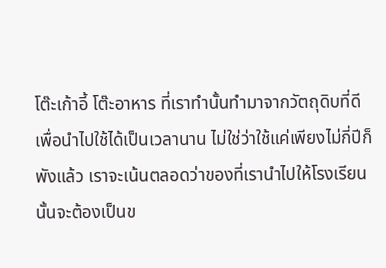โต๊ะเก้าอี้ โต๊ะอาหาร ที่เราทำนั้นทำมาจากวัตถุดิบที่ดี เพื่อนำไปใช้ได้เป็นเวลานาน ไม่ใช่ว่าใช้แค่เพียงไม่กี่ปีก็พังแล้ว เราจะเน้นตลอดว่าของที่เรานำไปให้โรงเรียนนั้นจะต้องเป็นข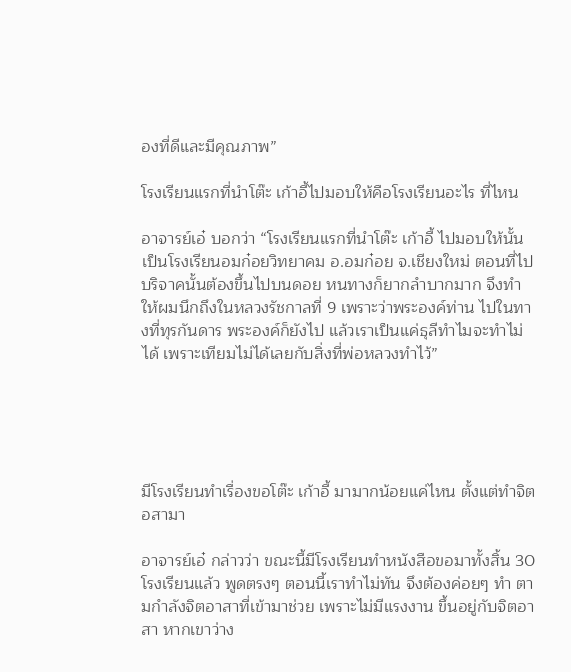องที่ดีและมีคุณภาพ”

โรงเรียนแรกที่นำโต๊ะ เก้าอี้ไปมอบให้คือโรงเรียนอะไร ที่ไหน

อาจารย์เอ๋ บอกว่า “โรงเรียนแรกที่นำโต๊ะ เก้าอี้ ไปมอบให้นั้นเป็นโรงเรียนอมก๋อยวิทยาคม อ.อมก๋อย จ.เชียงใหม่ ตอนที่ไปบริจาคนั้นต้องขึ้นไปบนดอย หนทางก็ยากลำบากมาก จึงทำให้ผมนึกถึงในหลวงรัชกาลที่ 9 เพราะว่าพระองค์ท่าน ไปในทางที่ทุรกันดาร พระองค์ก็ยังไป แล้วเราเป็นแค่ธุลีทำไมจะทำไม่ได้ เพราะเทียมไม่ได้เลยกับสิ่งที่พ่อหลวงทำไว้”





มีโรงเรียนทำเรื่องขอโต๊ะ เก้าอี้ มามากน้อยแค่ไหน ตั้งแต่ทำจิตอสามา

อาจารย์เอ๋ กล่าวว่า ขณะนี้มีโรงเรียนทำหนังสือขอมาทั้งสิ้น 30 โรงเรียนแล้ว พูดตรงๆ ตอนนี้เราทำไม่ทัน จึงต้องค่อยๆ ทำ ตามกำลังจิตอาสาที่เข้ามาช่วย เพราะไม่มีแรงงาน ขึ้นอยู่กับจิตอาสา หากเขาว่าง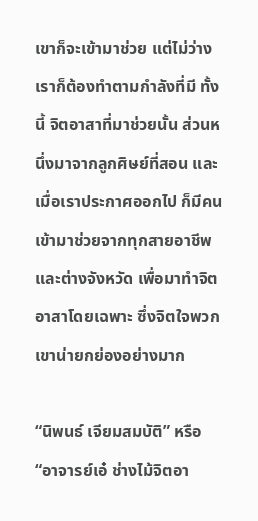เขาก็จะเข้ามาช่วย แต่ไม่ว่างเราก็ต้องทำตามกำลังที่มี ทั้งนี้ จิตอาสาที่มาช่วยนั้น ส่วนหนึ่งมาจากลูกศิษย์ที่สอน และเมื่อเราประกาศออกไป ก็มีคนเข้ามาช่วยจากทุกสายอาชีพ และต่างจังหวัด เพื่อมาทำจิตอาสาโดยเฉพาะ ซึ่งจิตใจพวกเขาน่ายกย่องอย่างมาก

“นิพนธ์ เจียมสมบัติ” หรือ “อาจารย์เอ๋ ช่างไม้จิตอา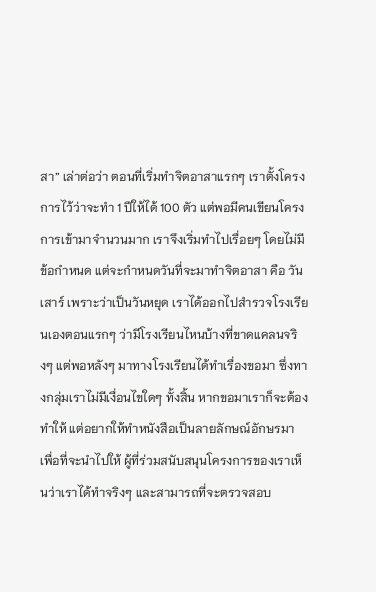สา” เล่าต่อว่า ตอนที่เริ่มทำจิตอาสาแรกๆ เราตั้งโครงการไว้ว่าจะทำ 1 ปีให้ได้ 100 ตัว แต่พอมีคนเขียนโครงการเข้ามาจำนวนมาก เราจึงเริ่มทำไปเรื่อยๆ โดยไม่มีข้อกำหนด แต่จะกำหนดวันที่จะมาทำจิตอาสา คือ วันเสาร์ เพราะว่าเป็นวันหยุด เราได้ออกไปสำรวจโรงเรียนเองตอนแรกๆ ว่ามีโรงเรียนไหนบ้างที่ขาดแคลนจริงๆ แต่พอหลังๆ มาทางโรงเรียนได้ทำเรื่องขอมา ซึ่งทางกลุ่มเราไม่มีเงื่อนไขใดๆ ทั้งสิ้น หากขอมาเราก็จะต้องทำให้ แต่อยากให้ทำหนังสือเป็นลายลักษณ์อักษรมา เพื่อที่จะนำไปให้ ผู้ที่ร่วมสนับสนุนโครงการของเราเห็นว่าเราได้ทำจริงๆ และสามารถที่จะตรวจสอบ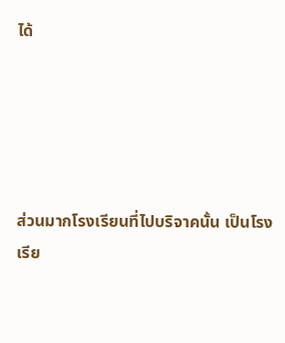ได้





ส่วนมากโรงเรียนที่ไปบริจาคนั้น เป็นโรงเรีย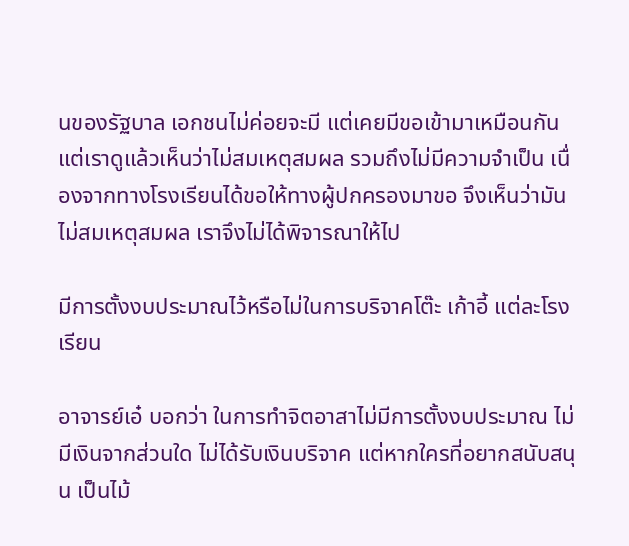นของรัฐบาล เอกชนไม่ค่อยจะมี แต่เคยมีขอเข้ามาเหมือนกัน แต่เราดูแล้วเห็นว่าไม่สมเหตุสมผล รวมถึงไม่มีความจำเป็น เนื่องจากทางโรงเรียนได้ขอให้ทางผู้ปกครองมาขอ จึงเห็นว่ามันไม่สมเหตุสมผล เราจึงไม่ได้พิจารณาให้ไป

มีการตั้งงบประมาณไว้หรือไม่ในการบริจาคโต๊ะ เก้าอี้ แต่ละโรงเรียน

อาจารย์เอ๋ บอกว่า ในการทำจิตอาสาไม่มีการตั้งงบประมาณ ไม่มีเงินจากส่วนใด ไม่ได้รับเงินบริจาค แต่หากใครที่อยากสนับสนุน เป็นไม้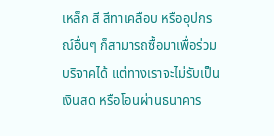เหล็ก สี สีทาเคลือบ หรืออุปกรณ์อื่นๆ ก็สามารถซื้อมาเพื่อร่วมบริจาคได้ แต่ทางเราจะไม่รับเป็นเงินสด หรือโอนผ่านธนาคาร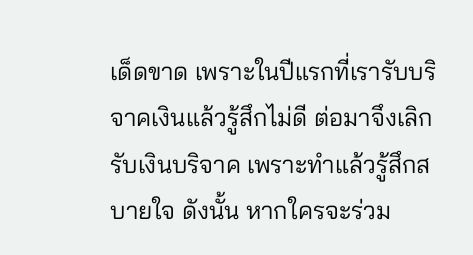เด็ดขาด เพราะในปีแรกที่เรารับบริจาคเงินแล้วรู้สึกไม่ดี ต่อมาจึงเลิกรับเงินบริจาค เพราะทำแล้วรู้สึกสบายใจ ดังนั้น หากใครจะร่วม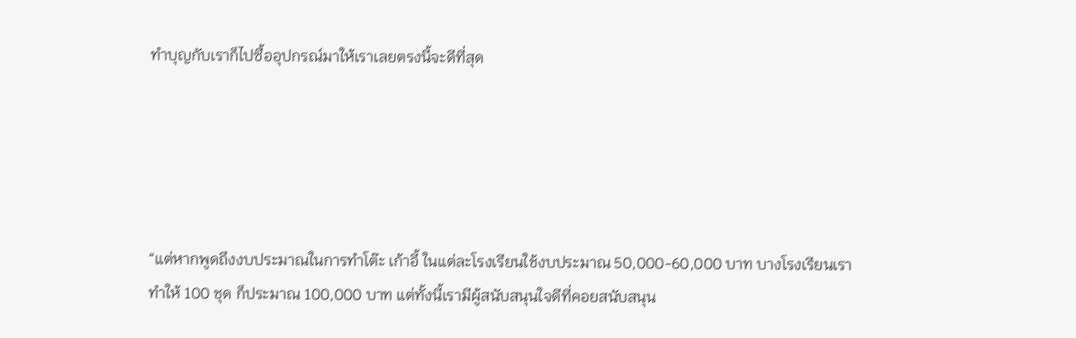ทำบุญกับเราก็ไปซื้ออุปกรณ์มาให้เราเลยตรงนี้จะดีที่สุด





“แต่หากพูดถึงงบประมาณในการทำโต๊ะ เก้าอี้ ในแต่ละโรงเรียนใช้งบประมาณ 50,000-60,000 บาท บางโรงเรียนเราทำให้ 100 ชุด ก็ประมาณ 100,000 บาท แต่ทั้งนี้เรามีผู้สนับสนุนใจดีที่คอยสนับสนุน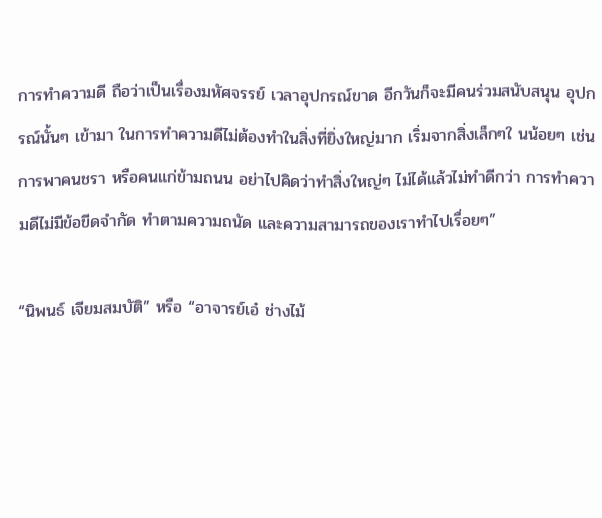การทำความดี ถือว่าเป็นเรื่องมหัศจรรย์ เวลาอุปกรณ์ขาด อีกวันก็จะมีคนร่วมสนับสนุน อุปกรณ์นั้นๆ เข้ามา ในการทำความดีไม่ต้องทำในสิ่งที่ยิ่งใหญ่มาก เริ่มจากสิ่งเล็กๆใ นน้อยๆ เช่น การพาคนชรา หรือคนแก่ข้ามถนน อย่าไปคิดว่าทำสิ่งใหญ่ๆ ไม่ได้แล้วไม่ทำดีกว่า การทำความดีไม่มีข้อขีดจำกัด ทำตามความถนัด และความสามารถของเราทำไปเรื่อยๆ”

“นิพนธ์ เจียมสมบัติ” หรือ “อาจารย์เอ๋ ช่างไม้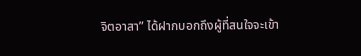จิตอาสา” ได้ฝากบอกถึงผู้ที่สนใจจะเข้า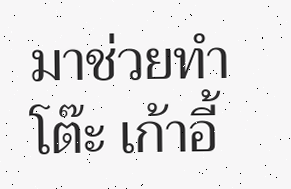มาช่วยทำโต๊ะ เก้าอี้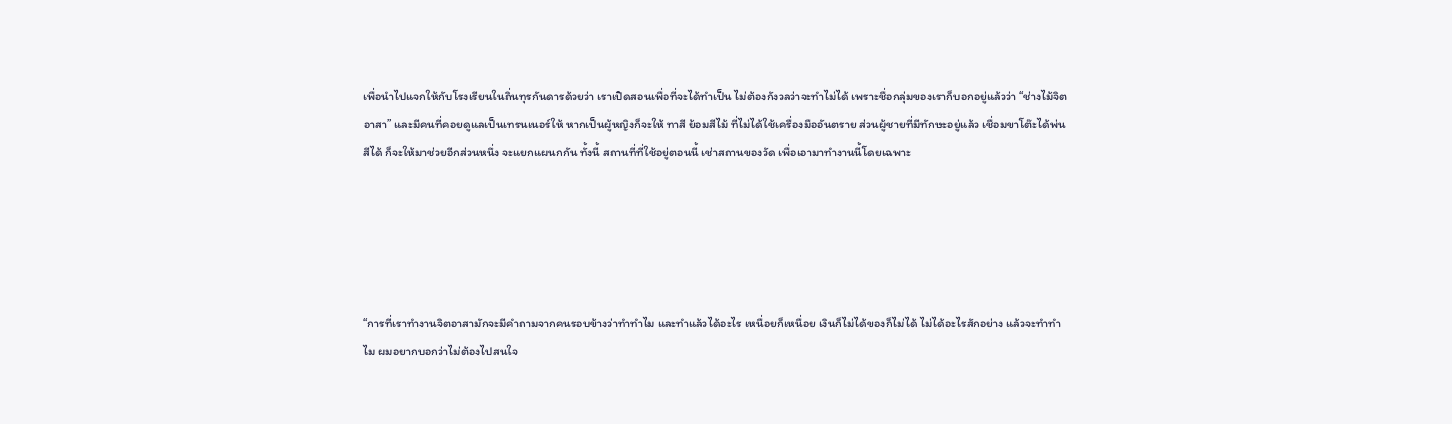เพื่อนำไปแจกให้กับโรงเรียนในถิ่นทุรกันดารด้วยว่า เราเปิดสอนเพื่อที่จะได้ทำเป็น ไม่ต้องกังวลว่าจะทำไม่ได้ เพราะชื่อกลุ่มของเราก็บอกอยู่แล้วว่า “ช่างไม้จิตอาสา” และมีคนที่คอยดูแลเป็นเทรนเนอร์ให้ หากเป็นผู้หญิงก็จะให้ ทาสี ย้อมสีไม้ ที่ไม่ได้ใช้เครื่องมืออันตราย ส่วนผู้ชายที่มีทักษะอยู่แล้ว เชื่อมขาโต๊ะได้พ่นสีได้ ก็จะให้มาช่วยอีกส่วนหนึ่ง จะแยกแผนกกัน ทั้งนี้ สถานที่ที่ใช้อยู่ตอนนี้ เช่าสถานของวัด เพื่อเอามาทำงานนี้โดยเฉพาะ





“การที่เราทำงานจิตอาสามักจะมีคำถามจากคนรอบข้างว่าทำทำไม และทำแล้วได้อะไร เหนื่อยก็เหนื่อย เงินก็ไม่ได้ของก็ไม่ได้ ไม่ได้อะไรสักอย่าง แล้วจะทำทำไม ผมอยากบอกว่าไม่ต้องไปสนใจ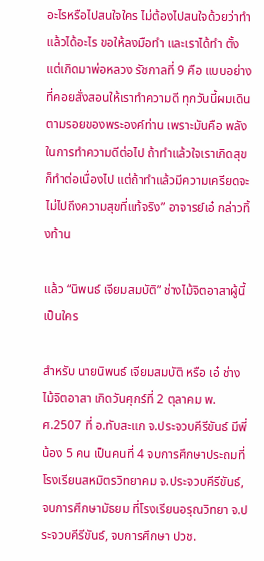อะไรหรือไปสนใจใคร ไม่ต้องไปสนใจด้วยว่าทำแล้วได้อะไร ขอให้ลงมือทำ และเราได้ทำ ตั้งแต่เกิดมาพ่อหลวง รัชกาลที่ 9 คือ แบบอย่างที่คอยสั่งสอนให้เราทำความดี ทุกวันนี้ผมเดินตามรอยของพระองค์ท่าน เพราะมันคือ พลังในการทำความดีต่อไป ถ้าทำแล้วใจเราเกิดสุข ก็ทำต่อเนื่องไป แต่ถ้าทำแล้วมีความเครียดจะไม่ไปถึงความสุขที่แท้จริง” อาจารย์เอ๋ กล่าวทิ้งท้าน

แล้ว “นิพนธ์ เจียมสมบัติ” ช่างไม้จิตอาสาผู้นี้เป็นใคร

สำหรับ นายนิพนธ์ เจียมสมบัติ หรือ เอ๋ ช่างไม้จิตอาสา เกิดวันศุกร์ที่ 2 ตุลาคม พ.ศ.2507 ที่ อ.ทับสะแก จ.ประจวบคีรีขันธ์ มีพี่น้อง 5 คน เป็นคนที่ 4 จบการศึกษาประถมที่โรงเรียนสหมิตรวิทยาคม จ.ประจวบคีรีขันธ์, จบการศึกษามัธยม ที่โรงเรียนอรุณวิทยา จ.ประจวบคีรีขันธ์, จบการศึกษา ปวช.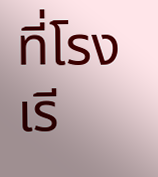ที่โรงเรี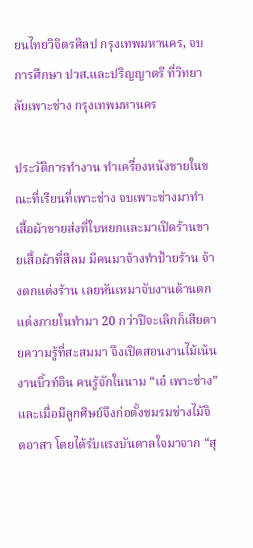ยนไทยวิจิตรศิลป กรุงเทพมหานคร, จบการศึกษา ปวส.และปริญญาตรี ที่วิทยาลัยเพาะช่าง กรุงเทพมหานคร

ประวัติการทํางาน ทําเครื่องหนังขายในขณะที่เรียนที่เพาะช่าง จบเพาะช่างมาทําเสื้อผ้าขายส่งที่ใบหยกและมาเปิดร้านขายเสื้อผ้าที่สีลม มีคนมาจ้างทําป้ายร้าน จ้างตกแต่งร้าน เลยหันเหมาจับงานด้านตกแต่งภายในทํามา 20 กว่าปีจะเลิกก็เสียดายความรู้ที่สะสมมา จึงเปิดสอนงานไม้เน้นงานบิ้วท์อิน คนรู้จักในนาม “เอ๋ เพาะช่าง” และเมื่อมีลูกศิษย์จึงก่อตั้งชมรมช่างไม้จิตอาสา โดยได้รับแรงบันดาลใจมาจาก “สุ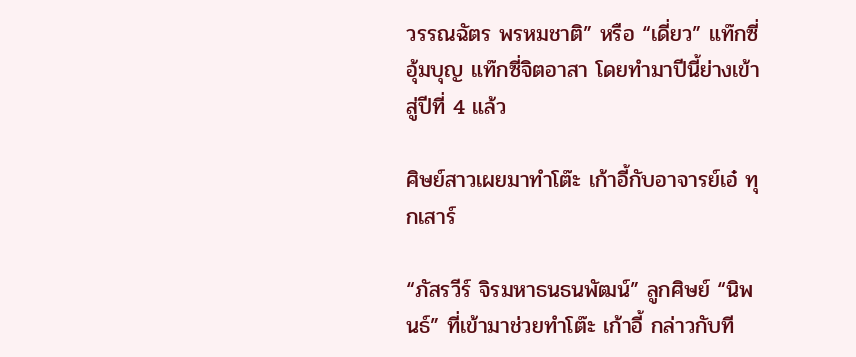วรรณฉัตร พรหมชาติ” หรือ “เดี่ยว” แท๊กซี่อุ้มบุญ แท๊กซี่จิตอาสา โดยทำมาปีนี้ย่างเข้าสู่ปีที่ 4 แล้ว

ศิษย์สาวเผยมาทำโต๊ะ เก้าอี้กับอาจารย์เอ๋ ทุกเสาร์

“ภัสรวีร์ จิรมหาธนธนพัฒน์” ลูกศิษย์ “นิพนธ์” ที่เข้ามาช่วยทำโต๊ะ เก้าอี้ กล่าวกับที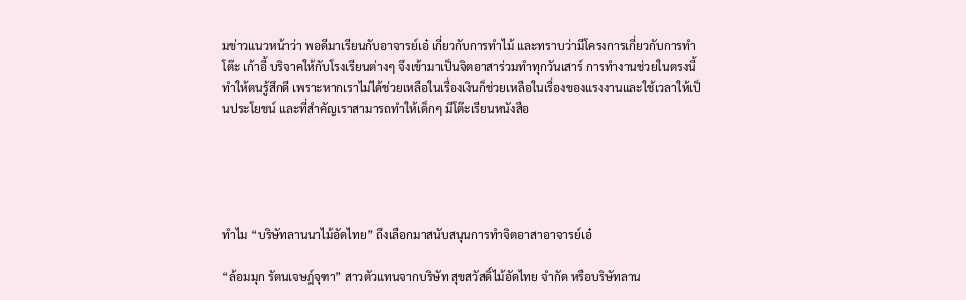มข่าวแนวหน้าว่า พอดีมาเรียนกับอาจารย์เอ๋ เกี่ยวกับการทำไม้ และทราบว่ามีโครงการเกี่ยวกับการทำโต๊ะ เก้าอี้ บริจาคให้กับโรงเรียนต่างๆ จึงเข้ามาเป็นจิตอาสาร่วมทำทุกวันเสาร์ การทำงานช่วยในตรงนี้ทำให้ตนรู้สึกดี เพราะหากเราไม่ได้ช่วยเหลือในเรื่องเงินก็ช่วยเหลือในเรื่องของแรงงานและใช้เวลาให้เป็นประโยชน์ และที่สำคัญเราสามารถทำให้เด็กๆ มีโต๊ะเรียนหนังสือ





ทำไม “บริษัทลานนาไม้อัดไทย” ถึงเลือกมาสนับสนุนการทำจิตอาสาอาจารย์เอ๋

“ล้อมมุก รัตนเจษฎ์จุฑา” สาวตัวแทนจากบริษัท สุขสวัสดิ์ไม้อัดไทย จำกัด หรือบริษัทลาน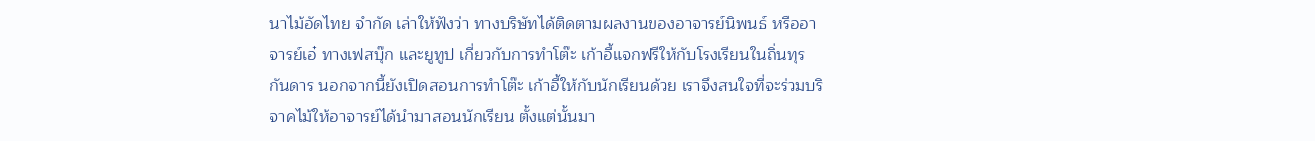นาไม้อัดไทย จำกัด เล่าให้ฟังว่า ทางบริษัทได้ติดตามผลงานของอาจารย์นิพนธ์ หรืออาจารย์เอ๋ ทางเฟสบุ๊ก และยูทูป เกี่ยวกับการทำโต๊ะ เก้าอี้แจกฟรีให้กับโรงเรียนในถิ่นทุรกันดาร นอกจากนี้ยังเปิดสอนการทำโต๊ะ เก้าอี้ให้กับนักเรียนด้วย เราจึงสนใจที่จะร่วมบริจาคไม้ให้อาจารย์ได้นำมาสอนนักเรียน ตั้งแต่นั้นมา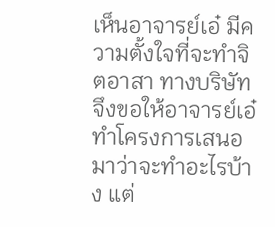เห็นอาจารย์เอ๋ มีความตั้งใจที่จะทำจิตอาสา ทางบริษัทจึงขอให้อาจารย์เอ๋ ทำโครงการเสนอมาว่าจะทำอะไรบ้าง แต่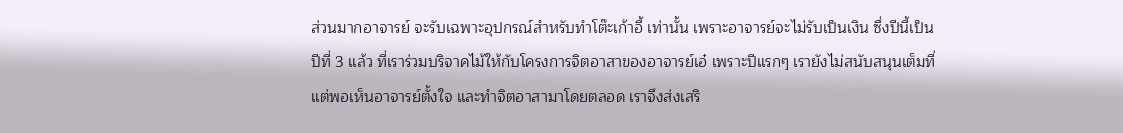ส่วนมากอาจารย์ จะรับเฉพาะอุปกรณ์สำหรับทำโต๊ะเก้าอี้ เท่านั้น เพราะอาจารย์จะไม่รับเป็นเงิน ซึ่งปีนี้เป็นปีที่ 3 แล้ว ที่เราร่วมบริจาคไม้ให้กับโครงการจิตอาสาของอาจารย์เอ๋ เพราะปีแรกๆ เรายังไม่สนับสนุนเต็มที่ แต่พอเห็นอาจารย์ตั้งใจ และทำจิตอาสามาโดยตลอด เราจึงส่งเสริ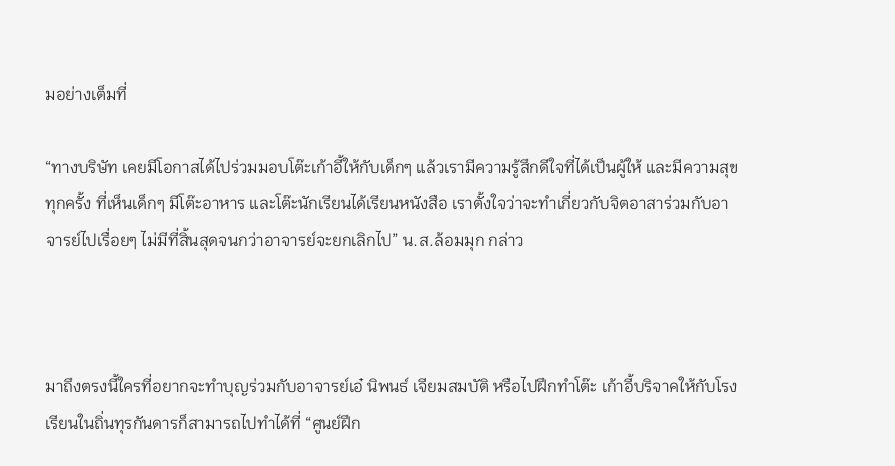มอย่างเต็มที่

“ทางบริษัท เคยมีโอกาสได้ไปร่วมมอบโต๊ะเก้าอี้ให้กับเด็กๆ แล้วเรามีความรู้สึกดีใจที่ได้เป็นผู้ให้ และมีความสุขทุกครั้ง ที่เห็นเด็กๆ มีโต๊ะอาหาร และโต๊ะนักเรียนได้เรียนหนังสือ เราตั้งใจว่าจะทำเกี่ยวกับจิตอาสาร่วมกับอาจารย์ไปเรื่อยๆ ไม่มีที่สิ้นสุดจนกว่าอาจารย์จะยกเลิกไป” น.ส.ล้อมมุก กล่าว



มาถึงตรงนี้ใครที่อยากจะทำบุญร่วมกับอาจารย์เอ๋ นิพนธ์ เจียมสมบัติ หรือไปฝึกทำโต๊ะ เก้าอี้บริจาคให้กับโรงเรียนในถิ่นทุรกันดารก็สามารถไปทำได้ที่ “ศูนย์ฝึก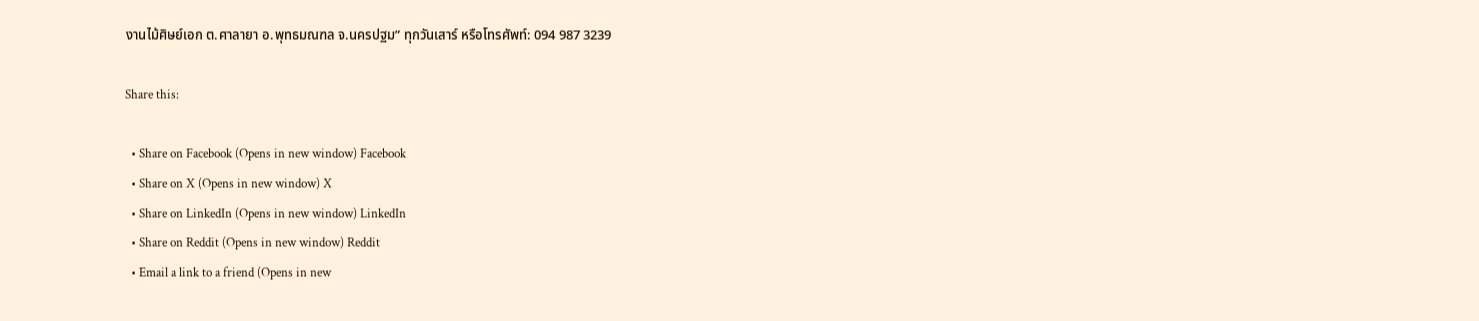งานไม้ศิษย์เอก ต.ศาลายา อ.พุทธมณฑล จ.นครปฐม” ทุกวันเสาร์ หรือโทรศัพท์: 094 987 3239

Share this:

  • Share on Facebook (Opens in new window) Facebook
  • Share on X (Opens in new window) X
  • Share on LinkedIn (Opens in new window) LinkedIn
  • Share on Reddit (Opens in new window) Reddit
  • Email a link to a friend (Opens in new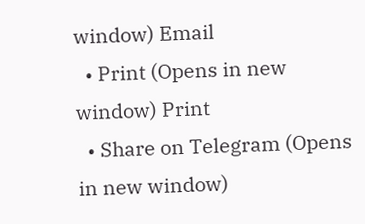window) Email
  • Print (Opens in new window) Print
  • Share on Telegram (Opens in new window)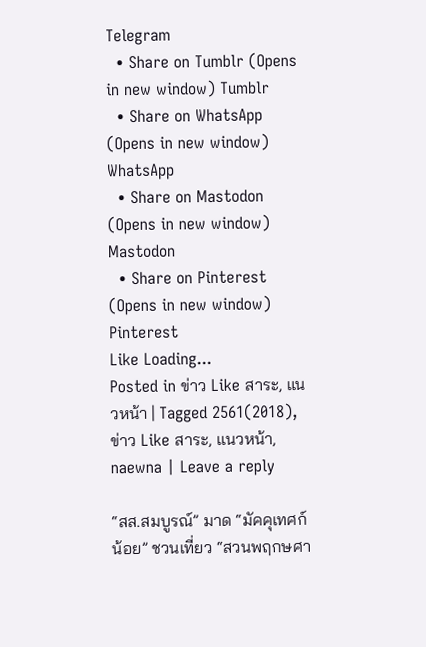Telegram
  • Share on Tumblr (Opens in new window) Tumblr
  • Share on WhatsApp (Opens in new window) WhatsApp
  • Share on Mastodon (Opens in new window) Mastodon
  • Share on Pinterest (Opens in new window) Pinterest
Like Loading...
Posted in ข่าว Like สาระ, แนวหน้า | Tagged 2561(2018), ข่าว Like สาระ, แนวหน้า, naewna | Leave a reply

“สส.สมบูรณ์” มาด “มัคคุเทศก์น้อย” ชวนเที่ยว “สวนพฤกษศา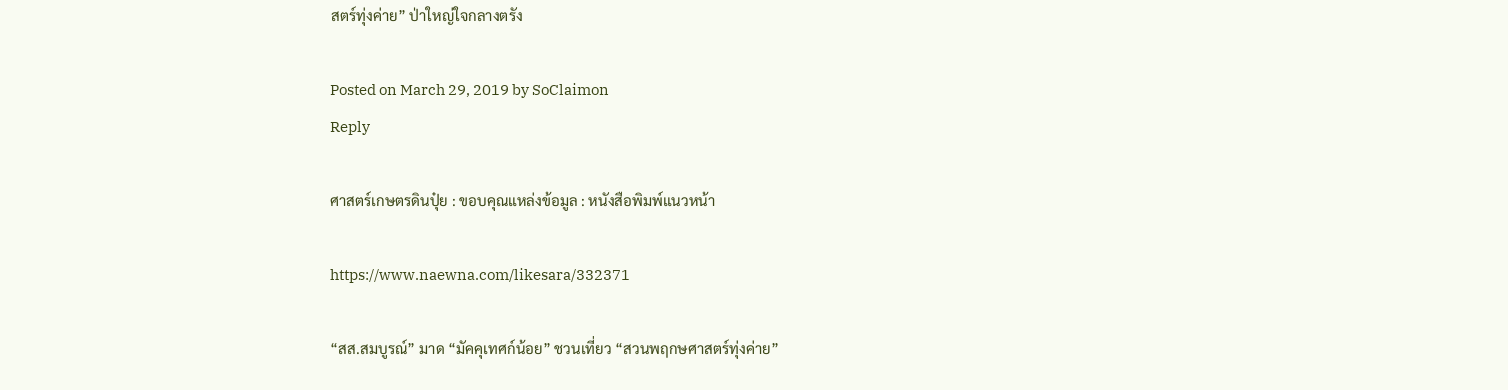สตร์ทุ่งค่าย” ป่าใหญ่ใจกลางตรัง

Posted on March 29, 2019 by SoClaimon
Reply

ศาสตร์เกษตรดินปุ๋ย : ขอบคุณแหล่งข้อมูล : หนังสือพิมพ์แนวหน้า

https://www.naewna.com/likesara/332371

“สส.สมบูรณ์” มาด “มัคคุเทศก์น้อย” ชวนเที่ยว “สวนพฤกษศาสตร์ทุ่งค่าย”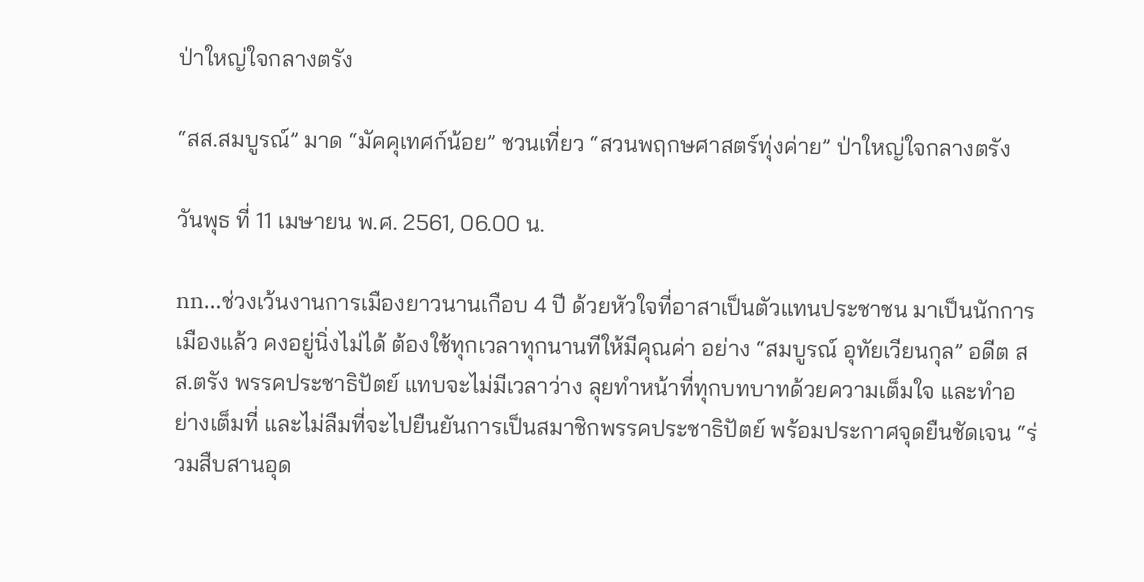ป่าใหญ่ใจกลางตรัง

“สส.สมบูรณ์” มาด “มัคคุเทศก์น้อย” ชวนเที่ยว “สวนพฤกษศาสตร์ทุ่งค่าย” ป่าใหญ่ใจกลางตรัง

วันพุธ ที่ 11 เมษายน พ.ศ. 2561, 06.00 น.

nn…ช่วงเว้นงานการเมืองยาวนานเกือบ 4 ปี ด้วยหัวใจที่อาสาเป็นตัวแทนประชาชน มาเป็นนักการเมืองแล้ว คงอยู่นิ่งไม่ได้ ต้องใช้ทุกเวลาทุกนานทีให้มีคุณค่า อย่าง “สมบูรณ์ อุทัยเวียนกุล” อดีต สส.ตรัง พรรคประชาธิปัตย์ แทบจะไม่มีเวลาว่าง ลุยทำหน้าที่ทุกบทบาทด้วยความเต็มใจ และทำอย่างเต็มที่ และไม่ลืมที่จะไปยืนยันการเป็นสมาชิกพรรคประชาธิปัตย์ พร้อมประกาศจุดยืนชัดเจน “ร่วมสืบสานอุด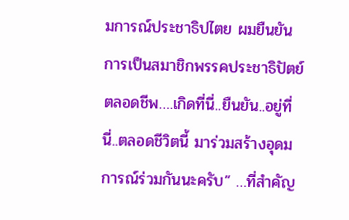มการณ์ประชาธิปไตย ผมยืนยันการเป็นสมาชิกพรรคประชาธิปัตย์ ตลอดชีพ….เกิดที่นี่..ยืนยัน..อยู่ที่นี่..ตลอดชีวิตนี้ มาร่วมสร้างอุดมการณ์ร่วมกันนะครับ” …ที่สำคัญ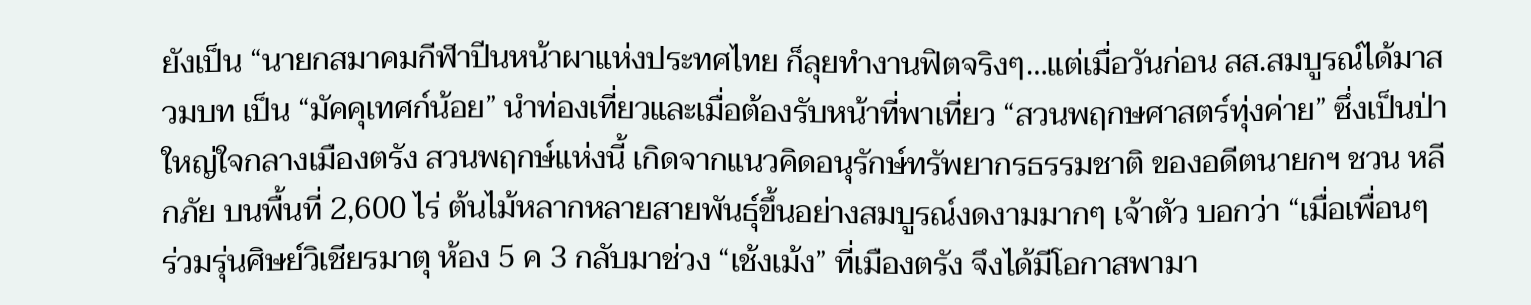ยังเป็น “นายกสมาคมกีฬาปีนหน้าผาแห่งประทศไทย ก็ลุยทำงานฟิตจริงๆ…แต่เมื่อวันก่อน สส.สมบูรณ์ได้มาสวมบท เป็น “มัคคุเทศก์น้อย” นำท่องเที่ยวและเมื่อต้องรับหน้าที่พาเที่ยว “สวนพฤกษศาสตร์ทุ่งค่าย” ซึ่งเป็นป่าใหญ่ใจกลางเมืองตรัง สวนพฤกษ์แห่งนี้ เกิดจากแนวคิดอนุรักษ์ทรัพยากรธรรมชาติ ของอดีตนายกฯ ชวน หลีกภัย บนพื้นที่ 2,600 ไร่ ต้นไม้หลากหลายสายพันธุ์ขึ้นอย่างสมบูรณ์งดงามมากๆ เจ้าตัว บอกว่า “เมื่อเพื่อนๆ ร่วมรุ่นศิษย์วิเชียรมาตุ ห้อง 5 ค 3 กลับมาช่วง “เช้งเม้ง” ที่เมืองตรัง จึงได้มีโอกาสพามา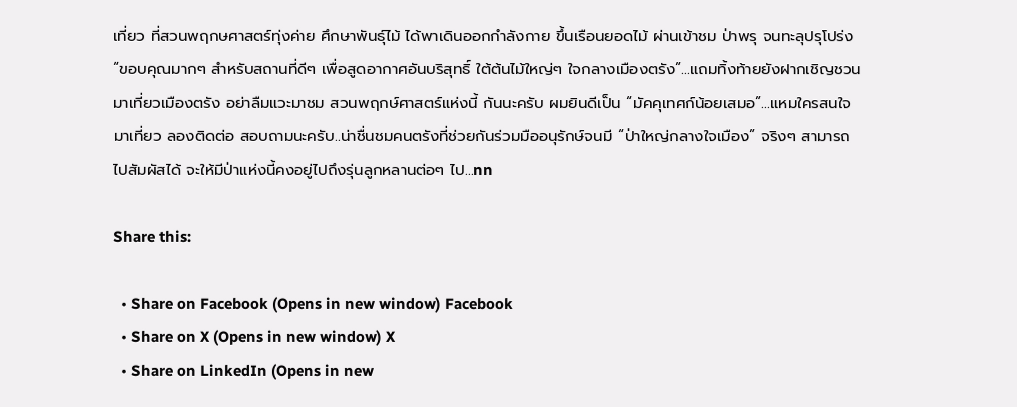เที่ยว ที่สวนพฤกษศาสตร์ทุ่งค่าย ศึกษาพันธุ์ไม้ ได้พาเดินออกกำลังกาย ขึ้นเรือนยอดไม้ ผ่านเข้าชม ป่าพรุ จนทะลุปรุโปร่ง “ขอบคุณมากๆ สำหรับสถานที่ดีๆ เพื่อสูดอากาศอันบริสุทธิ์ ใต้ต้นไม้ใหญ่ๆ ใจกลางเมืองตรัง”…แถมทิ้งท้ายยังฝากเชิญชวนมาเที่ยวเมืองตรัง อย่าลืมแวะมาชม สวนพฤกษ์ศาสตร์แห่งนี้ กันนะครับ ผมยินดีเป็น “มัคคุเทศก์น้อยเสมอ”…แหมใครสนใจมาเที่ยว ลองติดต่อ สอบถามนะครับ..น่าชื่นชมคนตรังที่ช่วยกันร่วมมืออนุรักษ์จนมี “ป่าใหญ่กลางใจเมือง” จริงๆ สามารถไปสัมผัสได้ จะให้มีป่าแห่งนี้คงอยู่ไปถึงรุ่นลูกหลานต่อๆ ไป…nn

Share this:

  • Share on Facebook (Opens in new window) Facebook
  • Share on X (Opens in new window) X
  • Share on LinkedIn (Opens in new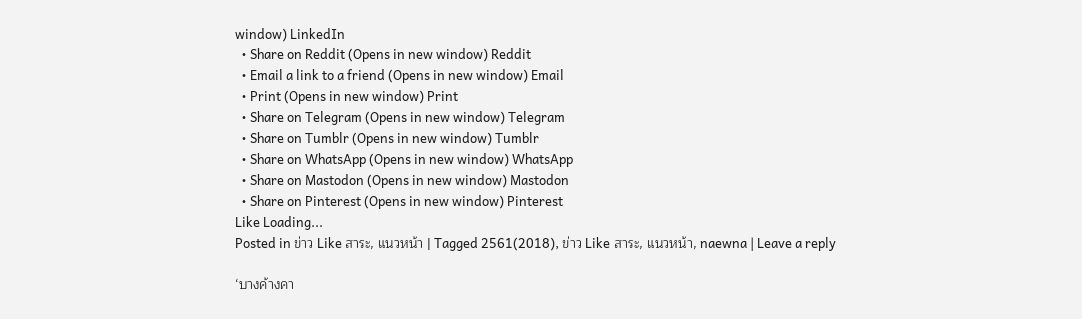window) LinkedIn
  • Share on Reddit (Opens in new window) Reddit
  • Email a link to a friend (Opens in new window) Email
  • Print (Opens in new window) Print
  • Share on Telegram (Opens in new window) Telegram
  • Share on Tumblr (Opens in new window) Tumblr
  • Share on WhatsApp (Opens in new window) WhatsApp
  • Share on Mastodon (Opens in new window) Mastodon
  • Share on Pinterest (Opens in new window) Pinterest
Like Loading...
Posted in ข่าว Like สาระ, แนวหน้า | Tagged 2561(2018), ข่าว Like สาระ, แนวหน้า, naewna | Leave a reply

‘บางค้างคา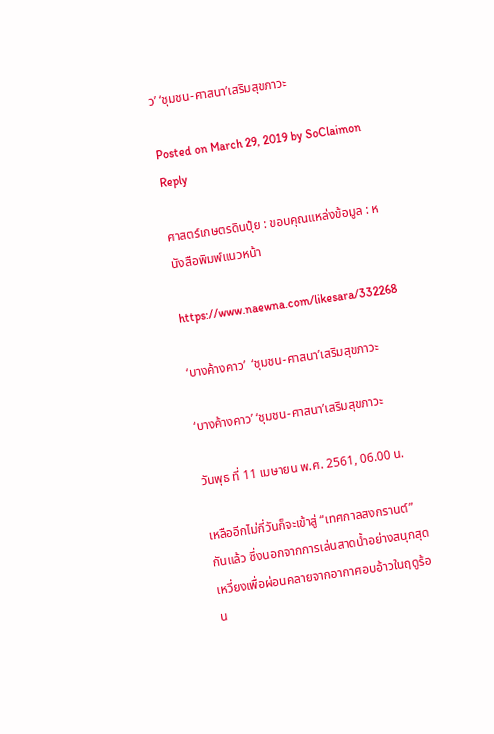ว’ ‘ชุมชน-ศาสนา’เสริมสุขภาวะ

Posted on March 29, 2019 by SoClaimon
Reply

ศาสตร์เกษตรดินปุ๋ย : ขอบคุณแหล่งข้อมูล : หนังสือพิมพ์แนวหน้า

https://www.naewna.com/likesara/332268

‘บางค้างคาว’  ‘ชุมชน-ศาสนา’เสริมสุขภาวะ

‘บางค้างคาว’ ‘ชุมชน-ศาสนา’เสริมสุขภาวะ

วันพุธ ที่ 11 เมษายน พ.ศ. 2561, 06.00 น.

เหลืออีกไม่กี่วันก็จะเข้าสู่ “เทศกาลสงกรานต์” กันแล้ว ซึ่งนอกจากการเล่นสาดน้ำอย่างสนุกสุดเหวี่ยงเพื่อผ่อนคลายจากอากาศอบอ้าวในฤดูร้อน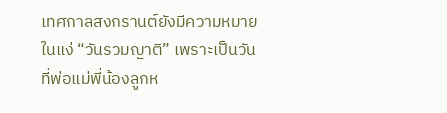เทศกาลสงกรานต์ยังมีความหมายในแง่ “วันรวมญาติ” เพราะเป็นวันที่พ่อแม่พี่น้องลูกห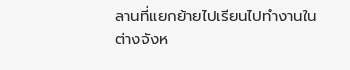ลานที่แยกย้ายไปเรียนไปทำงานในต่างจังห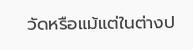วัดหรือแม้แต่ในต่างป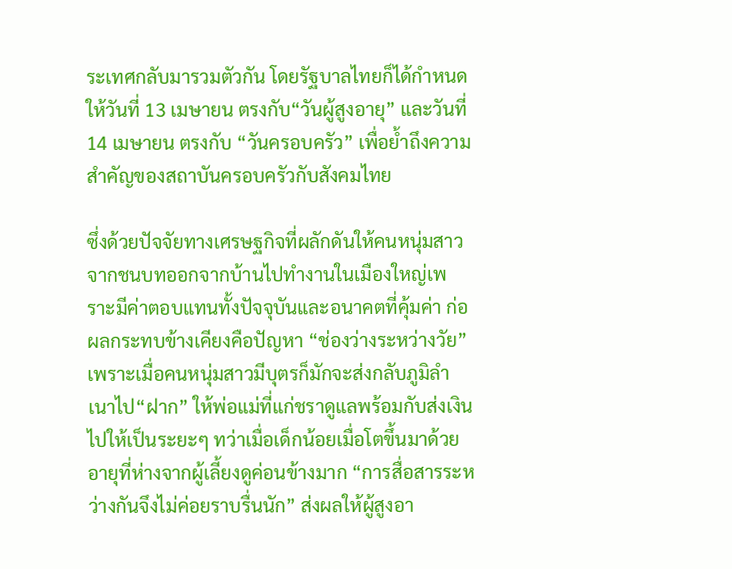ระเทศกลับมารวมตัวกัน โดยรัฐบาลไทยก็ได้กำหนดให้วันที่ 13 เมษายน ตรงกับ“วันผู้สูงอายุ” และวันที่ 14 เมษายน ตรงกับ “วันครอบครัว” เพื่อย้ำถึงความสำคัญของสถาบันครอบครัวกับสังคมไทย

ซึ่งด้วยปัจจัยทางเศรษฐกิจที่ผลักดันให้คนหนุ่มสาวจากชนบทออกจากบ้านไปทำงานในเมืองใหญ่เพราะมีค่าตอบแทนทั้งปัจจุบันและอนาคตที่คุ้มค่า ก่อผลกระทบข้างเคียงคือปัญหา “ช่องว่างระหว่างวัย” เพราะเมื่อคนหนุ่มสาวมีบุตรก็มักจะส่งกลับภูมิลำเนาไป“ฝาก” ให้พ่อแม่ที่แก่ชราดูแลพร้อมกับส่งเงินไปให้เป็นระยะๆ ทว่าเมื่อเด็กน้อยเมื่อโตขึ้นมาด้วยอายุที่ห่างจากผู้เลี้ยงดูค่อนข้างมาก “การสื่อสารระหว่างกันจึงไม่ค่อยราบรื่นนัก” ส่งผลให้ผู้สูงอา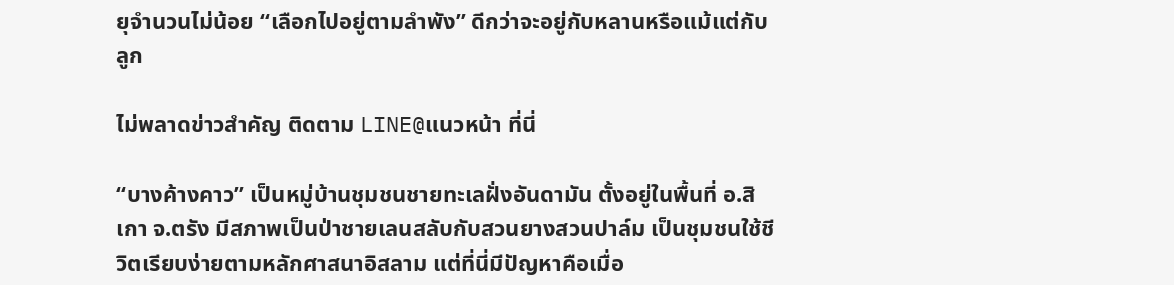ยุจำนวนไม่น้อย “เลือกไปอยู่ตามลำพัง” ดีกว่าจะอยู่กับหลานหรือแม้แต่กับลูก

ไม่พลาดข่าวสำคัญ ติดตาม LINE@แนวหน้า ที่นี่

“บางค้างคาว” เป็นหมู่บ้านชุมชนชายทะเลฝั่งอันดามัน ตั้งอยู่ในพื้นที่ อ.สิเกา จ.ตรัง มีสภาพเป็นป่าชายเลนสลับกับสวนยางสวนปาล์ม เป็นชุมชนใช้ชีวิตเรียบง่ายตามหลักศาสนาอิสลาม แต่ที่นี่มีปัญหาคือเมื่อ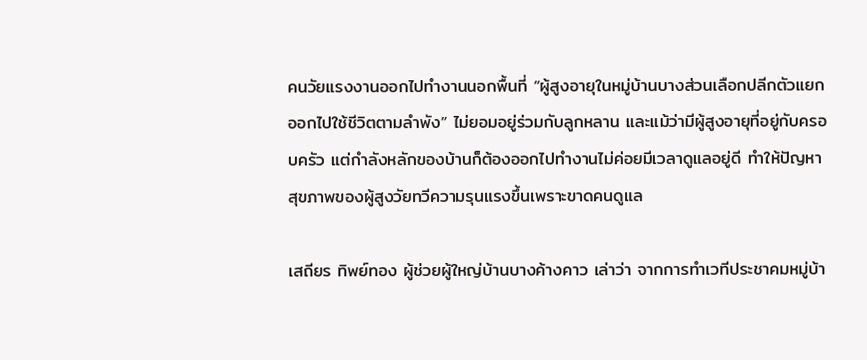คนวัยแรงงานออกไปทำงานนอกพื้นที่ “ผู้สูงอายุในหมู่บ้านบางส่วนเลือกปลีกตัวแยกออกไปใช้ชีวิตตามลำพัง” ไม่ยอมอยู่ร่วมกับลูกหลาน และแม้ว่ามีผู้สูงอายุที่อยู่กับครอบครัว แต่กำลังหลักของบ้านก็ต้องออกไปทำงานไม่ค่อยมีเวลาดูแลอยู่ดี ทำให้ปัญหาสุขภาพของผู้สูงวัยทวีความรุนแรงขึ้นเพราะขาดคนดูแล

เสถียร ทิพย์ทอง ผู้ช่วยผู้ใหญ่บ้านบางค้างคาว เล่าว่า จากการทำเวทีประชาคมหมู่บ้า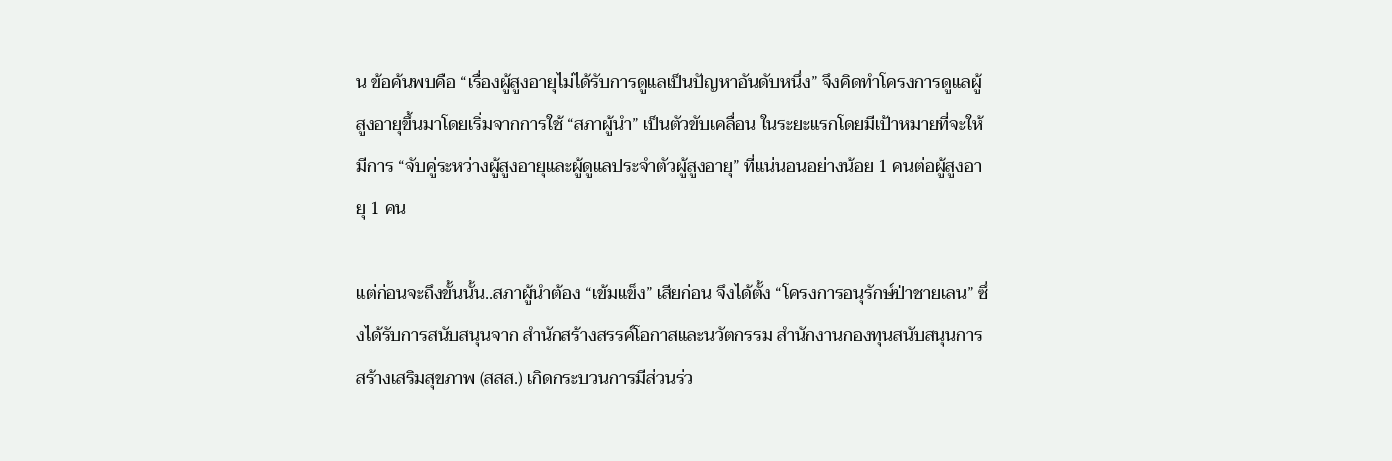น ข้อค้นพบคือ “เรื่องผู้สูงอายุไม่ได้รับการดูแลเป็นปัญหาอันดับหนึ่ง” จึงคิดทำโครงการดูแลผู้สูงอายุขึ้นมาโดยเริ่มจากการใช้ “สภาผู้นำ” เป็นตัวขับเคลื่อน ในระยะแรกโดยมีเป้าหมายที่จะให้มีการ “จับคู่ระหว่างผู้สูงอายุและผู้ดูแลประจำตัวผู้สูงอายุ” ที่แน่นอนอย่างน้อย 1 คนต่อผู้สูงอายุ 1 คน

แต่ก่อนจะถึงขั้นนั้น..สภาผู้นำต้อง “เข้มแข็ง” เสียก่อน จึงได้ตั้ง “โครงการอนุรักษ์ป่าชายเลน” ซึ่งได้รับการสนับสนุนจาก สำนักสร้างสรรค์โอกาสและนวัตกรรม สำนักงานกองทุนสนับสนุนการสร้างเสริมสุขภาพ (สสส.) เกิดกระบวนการมีส่วนร่ว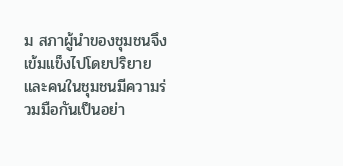ม สภาผู้นำของชุมชนจึงเข้มแข็งไปโดยปริยาย และคนในชุมชนมีความร่วมมือกันเป็นอย่า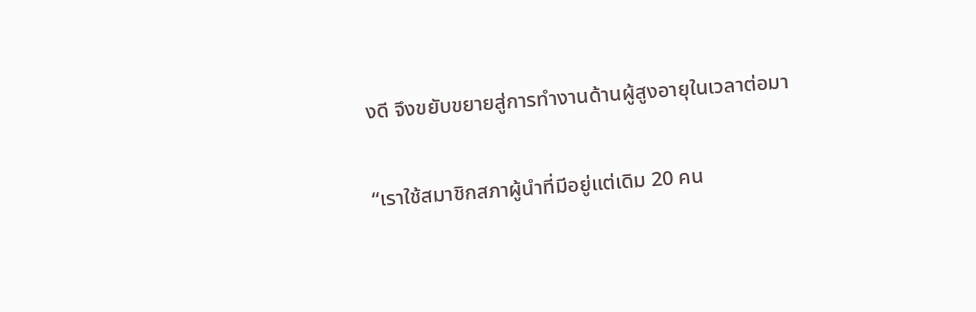งดี จึงขยับขยายสู่การทำงานด้านผู้สูงอายุในเวลาต่อมา

“เราใช้สมาชิกสภาผู้นำที่มีอยู่แต่เดิม 20 คน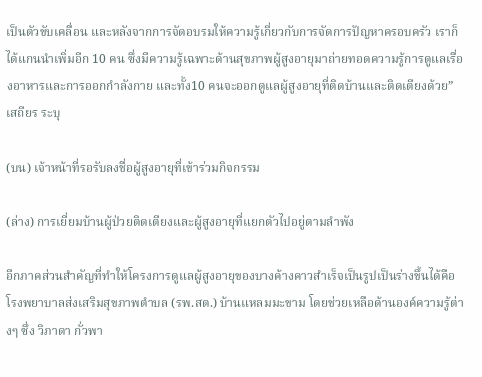เป็นตัวขับเคลื่อน และหลังจากการจัดอบรมให้ความรู้เกี่ยวกับการจัดการปัญหาครอบครัว เราก็ได้แกนนำเพิ่มอีก 10 คน ซึ่งมีความรู้เฉพาะด้านสุขภาพผู้สูงอายุมาถ่ายทอดความรู้การดูแลเรื่องอาหารและการออกกำลังกาย และทั้ง10 คนจะออกดูแลผู้สูงอายุที่ติดบ้านและติดเตียงด้วย” เสถียร ระบุ

(บน) เจ้าหน้าที่รอรับลงชื่อผู้สูงอายุที่เข้าร่วมกิจกรรม

(ล่าง) การเยี่ยมบ้านผู้ป่วยติดเตียงและผู้สูงอายุที่แยกตัวไปอยู่ตามลำพัง

อีกภาคส่วนสำคัญที่ทำให้โครงการดูแลผู้สูงอายุของบางค้างคาวสำเร็จเป็นรูปเป็นร่างขึ้นได้คือ โรงพยาบาลส่งเสริมสุขภาพตำบล (รพ.สต.) บ้านแหลมมะขาม โดยช่วยเหลือด้านองค์ความรู้ต่างๆ ซึ่ง วิภาดา กั่วพา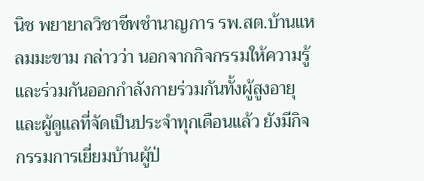นิช พยายาลวิชาชีพชำนาญการ รพ.สต.บ้านแหลมมะขาม กล่าวว่า นอกจากกิจกรรมให้ความรู้และร่วมกันออกกำลังกายร่วมกันทั้งผู้สูงอายุและผู้ดูแลที่จัดเป็นประจำทุกเดือนแล้ว ยังมีกิจกรรมการเยี่ยมบ้านผู้ป่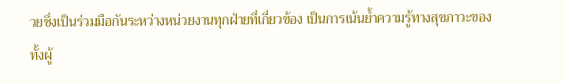วยซึ่งเป็นร่วมมือกันระหว่างหน่วยงานทุกฝ่ายที่เกี่ยวข้อง เป็นการเน้นย้ำความรู้ทางสุขภาวะของทั้งผู้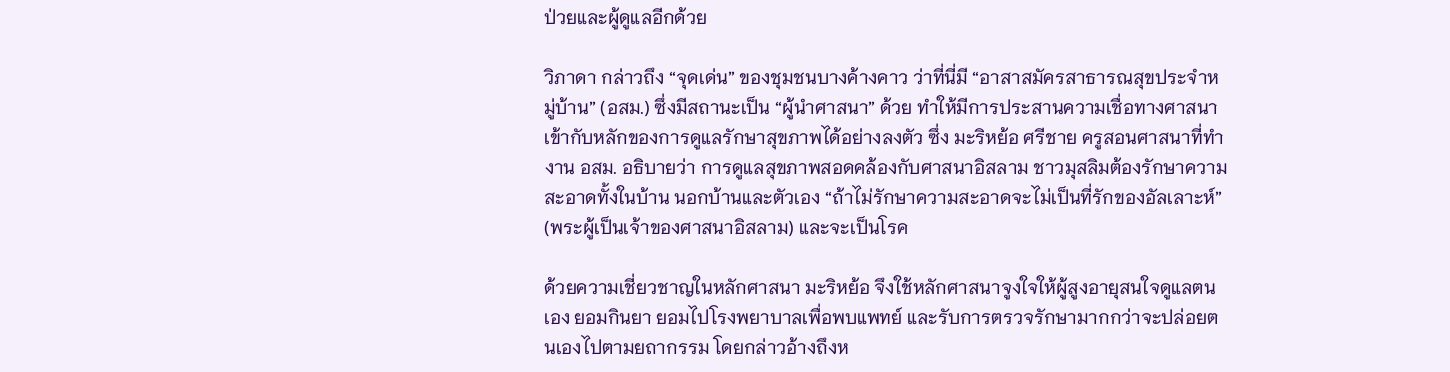ป่วยและผู้ดูแลอีกด้วย

วิภาดา กล่าวถึง “จุดเด่น” ของชุมชนบางค้างคาว ว่าที่นี่มี “อาสาสมัครสาธารณสุขประจำหมู่บ้าน” (อสม.) ซึ่งมีสถานะเป็น “ผู้นำศาสนา” ด้วย ทำให้มีการประสานความเชื่อทางศาสนาเข้ากับหลักของการดูแลรักษาสุขภาพได้อย่างลงตัว ซึ่ง มะริหย้อ ศรีชาย ครูสอนศาสนาที่ทำงาน อสม. อธิบายว่า การดูแลสุขภาพสอดคล้องกับศาสนาอิสลาม ชาวมุสลิมต้องรักษาความสะอาดทั้งในบ้าน นอกบ้านและตัวเอง “ถ้าไม่รักษาความสะอาดจะไม่เป็นที่รักของอัลเลาะห์” (พระผู้เป็นเจ้าของศาสนาอิสลาม) และจะเป็นโรค

ด้วยความเชี่ยวชาญในหลักศาสนา มะริหย้อ จึงใช้หลักศาสนาจูงใจให้ผู้สูงอายุสนใจดูแลตนเอง ยอมกินยา ยอมไปโรงพยาบาลเพื่อพบแพทย์ และรับการตรวจรักษามากกว่าจะปล่อยตนเองไปตามยถากรรม โดยกล่าวอ้างถึงห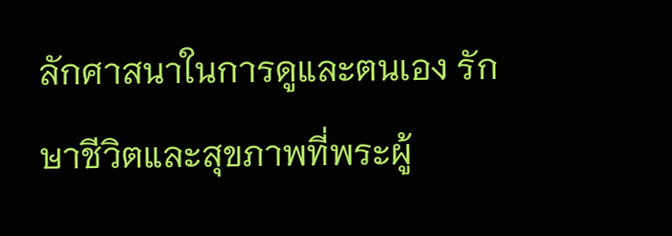ลักศาสนาในการดูและตนเอง รักษาชีวิตและสุขภาพที่พระผู้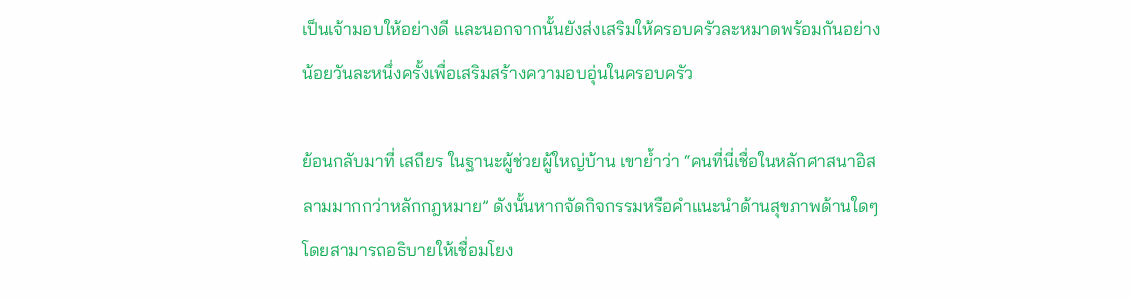เป็นเจ้ามอบให้อย่างดี และนอกจากนั้นยังส่งเสริมให้ครอบครัวละหมาดพร้อมกันอย่างน้อยวันละหนึ่งครั้งเพื่อเสริมสร้างความอบอุ่นในครอบครัว

ย้อนกลับมาที่ เสถียร ในฐานะผู้ช่วยผู้ใหญ่บ้าน เขาย้ำว่า “คนที่นี่เชื่อในหลักศาสนาอิสลามมากกว่าหลักกฎหมาย” ดังนั้นหากจัดกิจกรรมหรือคำแนะนำด้านสุขภาพด้านใดๆ โดยสามารถอธิบายให้เชื่อมโยง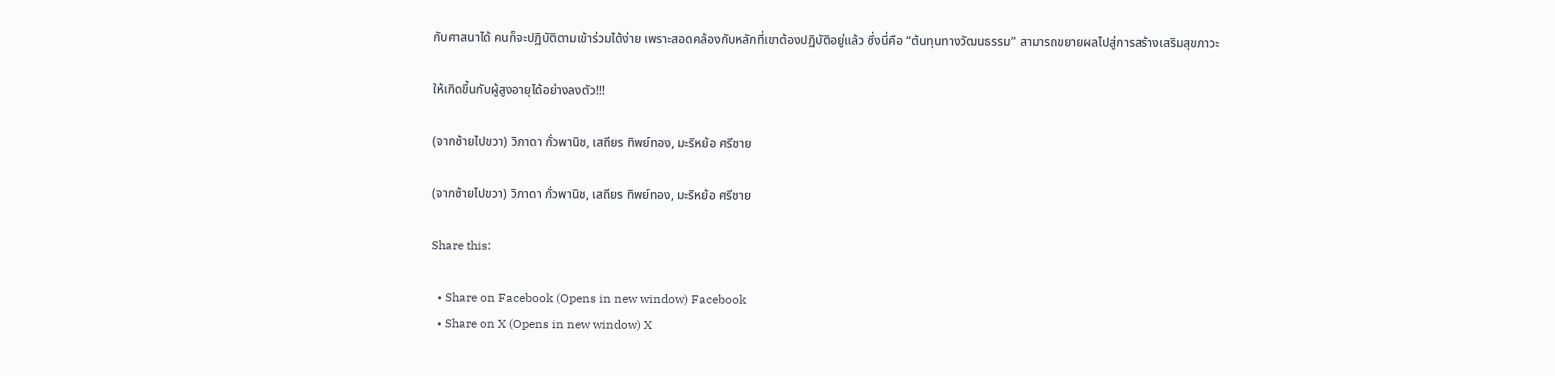กับศาสนาได้ คนก็จะปฏิบัติตามเข้าร่วมได้ง่าย เพราะสอดคล้องกับหลักที่เขาต้องปฏิบัติอยู่แล้ว ซึ่งนี่คือ “ต้นทุนทางวัฒนธรรม” สามารถขยายผลไปสู่การสร้างเสริมสุขภาวะ

ให้เกิดขึ้นกับผู้สูงอายุได้อย่างลงตัว!!!

(จากซ้ายไปขวา) วิภาดา กั่วพานิช, เสถียร ทิพย์ทอง, มะริหย้อ ศรีชาย

(จากซ้ายไปขวา) วิภาดา กั่วพานิช, เสถียร ทิพย์ทอง, มะริหย้อ ศรีชาย

Share this:

  • Share on Facebook (Opens in new window) Facebook
  • Share on X (Opens in new window) X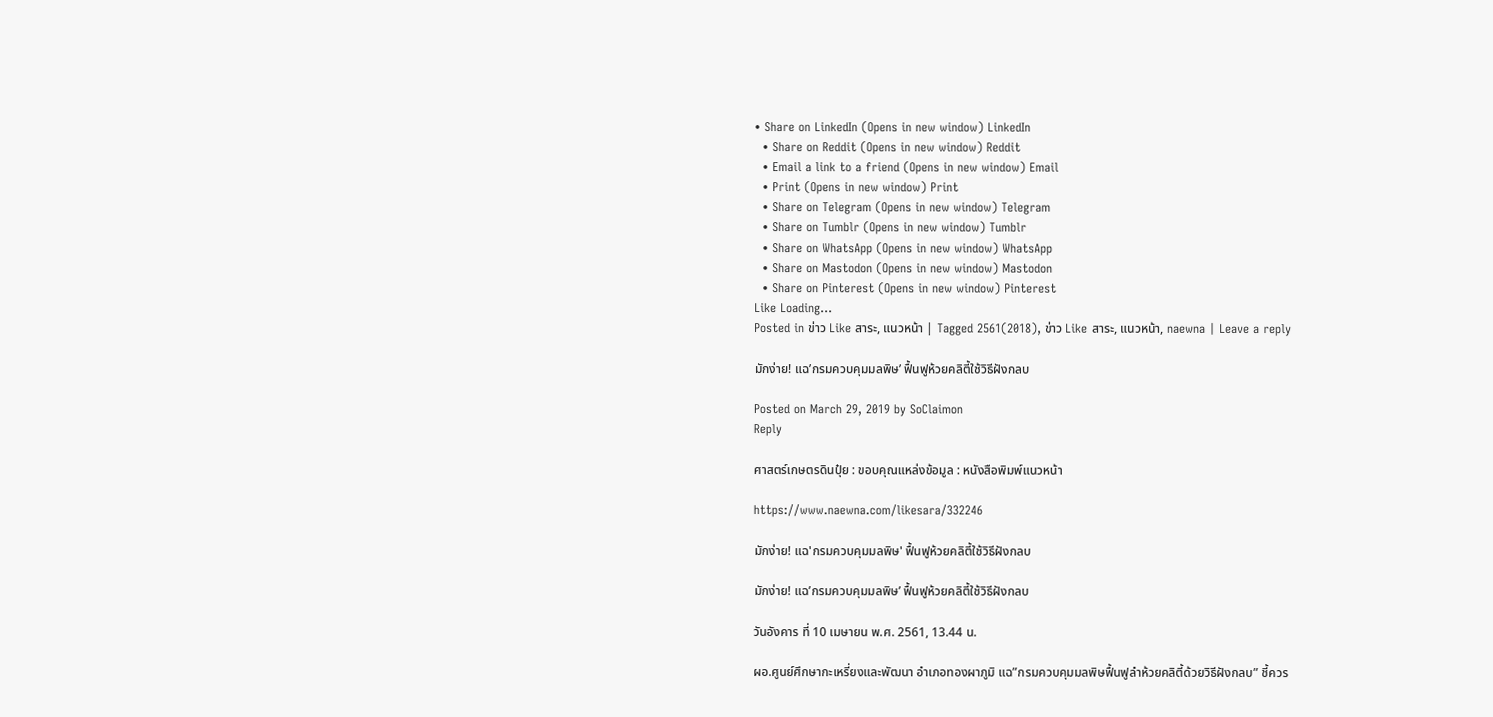• Share on LinkedIn (Opens in new window) LinkedIn
  • Share on Reddit (Opens in new window) Reddit
  • Email a link to a friend (Opens in new window) Email
  • Print (Opens in new window) Print
  • Share on Telegram (Opens in new window) Telegram
  • Share on Tumblr (Opens in new window) Tumblr
  • Share on WhatsApp (Opens in new window) WhatsApp
  • Share on Mastodon (Opens in new window) Mastodon
  • Share on Pinterest (Opens in new window) Pinterest
Like Loading...
Posted in ข่าว Like สาระ, แนวหน้า | Tagged 2561(2018), ข่าว Like สาระ, แนวหน้า, naewna | Leave a reply

มักง่าย! แฉ’กรมควบคุมมลพิษ’ ฟื้นฟูห้วยคลิตี้ใช้วิธีฝังกลบ

Posted on March 29, 2019 by SoClaimon
Reply

ศาสตร์เกษตรดินปุ๋ย : ขอบคุณแหล่งข้อมูล : หนังสือพิมพ์แนวหน้า

https://www.naewna.com/likesara/332246

มักง่าย! แฉ'กรมควบคุมมลพิษ' ฟื้นฟูห้วยคลิตี้ใช้วิธีฝังกลบ

มักง่าย! แฉ’กรมควบคุมมลพิษ’ ฟื้นฟูห้วยคลิตี้ใช้วิธีฝังกลบ

วันอังคาร ที่ 10 เมษายน พ.ศ. 2561, 13.44 น.

ผอ.ศูนย์ศึกษากะเหรี่ยงและพัฒนา อำเภอทองผาภูมิ แฉ”กรมควบคุมมลพิษฟื้นฟูลำห้วยคลิตี้ด้วยวิธีฝังกลบ” ชี้ควร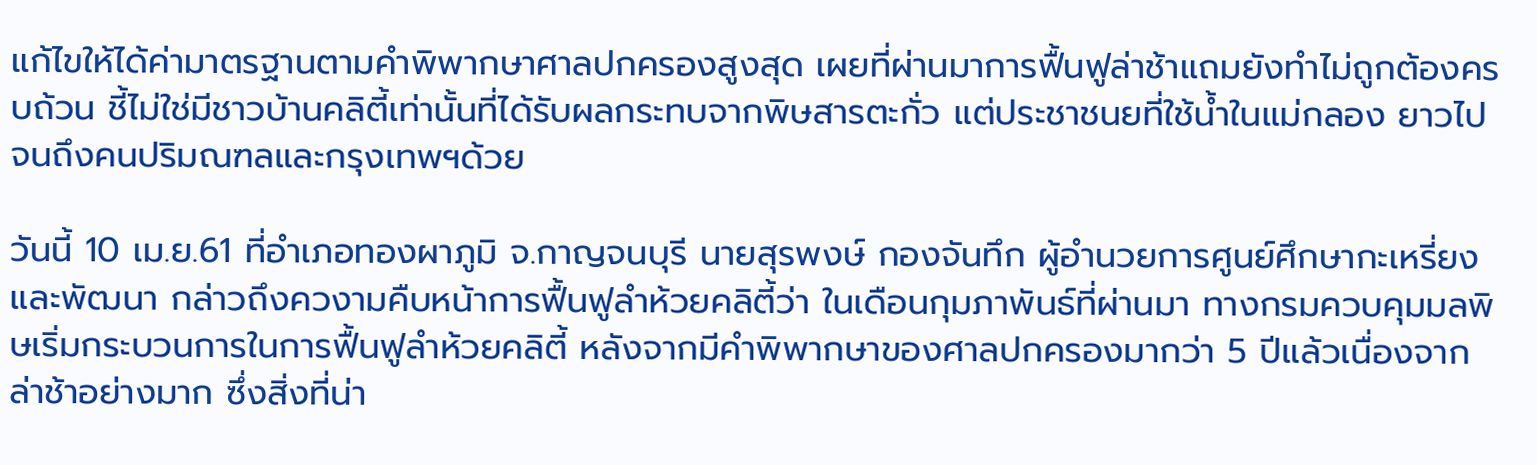แก้ไขให้ได้ค่ามาตรฐานตามคำพิพากษาศาลปกครองสูงสุด เผยที่ผ่านมาการฟื้นฟูล่าช้าแถมยังทำไม่ถูกต้องครบถ้วน ชี้ไม่ใช่มีชาวบ้านคลิตี้เท่านั้นที่ได้รับผลกระทบจากพิษสารตะกั่ว แต่ประชาชนยที่ใช้น้ำในแม่กลอง ยาวไปจนถึงคนปริมณฑลและกรุงเทพฯด้วย

วันนี้ 10 เม.ย.61 ที่อำเภอทองผาภูมิ จ.กาญจนบุรี นายสุรพงษ์ กองจันทึก ผู้อำนวยการศูนย์ศึกษากะเหรี่ยงและพัฒนา กล่าวถึงควงามคืบหน้าการฟื้นฟูลำห้วยคลิตี้ว่า ในเดือนกุมภาพันธ์ที่ผ่านมา ทางกรมควบคุมมลพิษเริ่มกระบวนการในการฟื้นฟูลำห้วยคลิตี้ หลังจากมีคำพิพากษาของศาลปกครองมากว่า 5 ปีแล้วเนื่องจากล่าช้าอย่างมาก ซึ่งสิ่งที่น่า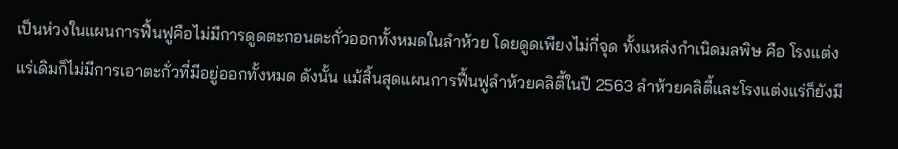เป็นห่วงในแผนการฟื้นฟูคือไม่มีการดูดตะกอนตะกั่วออกทั้งหมดในลำห้วย โดยดูดเพียงไม่กี่จุด ทั้งแหล่งกำเนิดมลพิษ คือ โรงแต่งแร่เดิมก็ไม่มีการเอาตะกั่วที่มีอยู่ออกทั้งหมด ดังนั้น แม้สิ้นสุดแผนการฟื้นฟูลำห้วยคลิตี้ในปี 2563 ลำห้วยคลิตี้และโรงแต่งแร่ก็ยังมี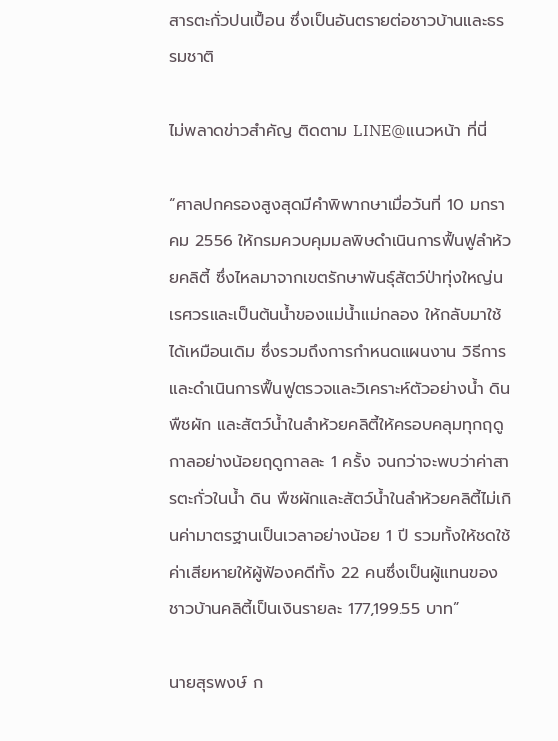สารตะกั่วปนเปื้อน ซึ่งเป็นอันตรายต่อชาวบ้านและธรรมชาติ

ไม่พลาดข่าวสำคัญ ติดตาม LINE@แนวหน้า ที่นี่

“ศาลปกครองสูงสุดมีคำพิพากษาเมื่อวันที่ 10 มกราคม 2556 ให้กรมควบคุมมลพิษดำเนินการฟื้นฟูลำห้วยคลิตี้ ซึ่งไหลมาจากเขตรักษาพันธุ์สัตว์ป่าทุ่งใหญ่นเรศวรและเป็นต้นน้ำของแม่น้ำแม่กลอง ให้กลับมาใช้ได้เหมือนเดิม ซึ่งรวมถึงการกำหนดแผนงาน วิธีการ และดำเนินการฟื้นฟูตรวจและวิเคราะห์ตัวอย่างน้ำ ดิน พืชผัก และสัตว์น้ำในลำห้วยคลิตี้ให้ครอบคลุมทุกฤดูกาลอย่างน้อยฤดูกาลละ 1 ครั้ง จนกว่าจะพบว่าค่าสารตะกั่วในน้ำ ดิน พืชผักและสัตว์น้ำในลำห้วยคลิตี้ไม่เกินค่ามาตรฐานเป็นเวลาอย่างน้อย 1 ปี รวมทั้งให้ชดใช้ค่าเสียหายให้ผู้ฟ้องคดีทั้ง 22 คนซึ่งเป็นผู้แทนของชาวบ้านคลิตี้เป็นเงินรายละ 177,199.55 บาท”

นายสุรพงษ์ ก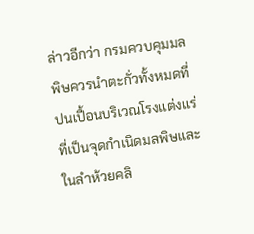ล่าวอีกว่า กรมควบคุมมลพิษควรนำตะกั่วทั้งหมดที่ปนเปื้อนบริเวณโรงแต่งแร่ที่เป็นจุดกำเนิดมลพิษและในลำห้วยคลิ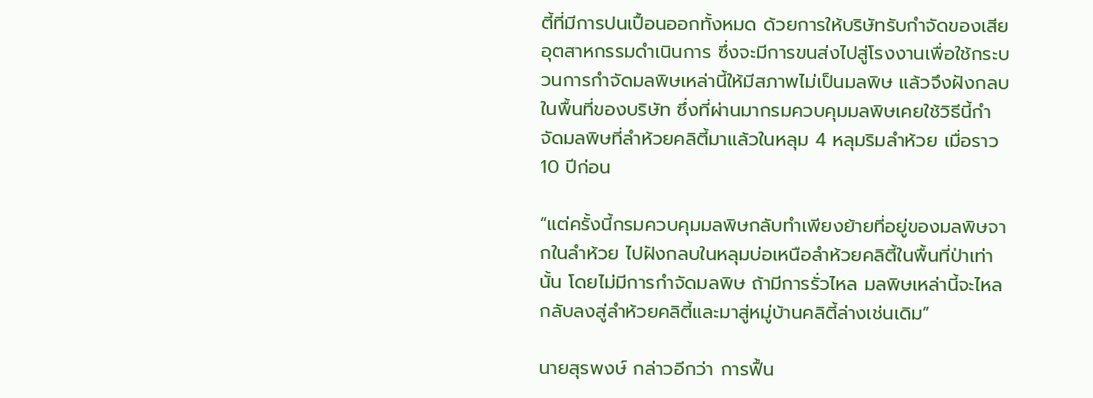ตี้ที่มีการปนเปื้อนออกทั้งหมด ด้วยการให้บริษัทรับกำจัดของเสียอุตสาหกรรมดำเนินการ ซึ่งจะมีการขนส่งไปสู่โรงงานเพื่อใช้กระบวนการกำจัดมลพิษเหล่านี้ให้มีสภาพไม่เป็นมลพิษ แล้วจึงฝังกลบในพื้นที่ของบริษัท ซึ่งที่ผ่านมากรมควบคุมมลพิษเคยใช้วิธีนี้กำจัดมลพิษที่ลำห้วยคลิตี้มาแล้วในหลุม 4 หลุมริมลำห้วย เมื่อราว 10 ปีก่อน

“แต่ครั้งนี้กรมควบคุมมลพิษกลับทำเพียงย้ายที่อยู่ของมลพิษจากในลำห้วย ไปฝังกลบในหลุมบ่อเหนือลำห้วยคลิตี้ในพื้นที่ป่าเท่านั้น โดยไม่มีการกำจัดมลพิษ ถ้ามีการรั่วไหล มลพิษเหล่านี้จะไหลกลับลงสู่ลำห้วยคลิตี้และมาสู่หมู่บ้านคลิตี้ล่างเช่นเดิม”

นายสุรพงษ์ กล่าวอีกว่า การฟื้น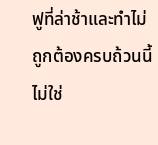ฟูที่ล่าช้าและทำไม่ถูกต้องครบถ้วนนี้ ไม่ใช่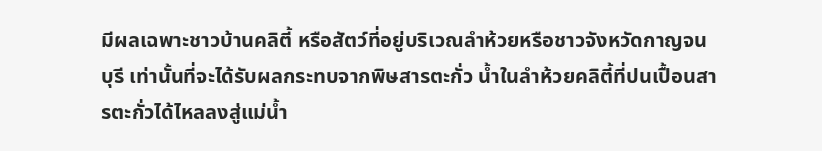มีผลเฉพาะชาวบ้านคลิตี้ หรือสัตว์ที่อยู่บริเวณลำห้วยหรือชาวจังหวัดกาญจนบุรี เท่านั้นที่จะได้รับผลกระทบจากพิษสารตะกั่ว น้ำในลำห้วยคลิตี้ที่ปนเปื้อนสารตะกั่วได้ไหลลงสู่แม่น้ำ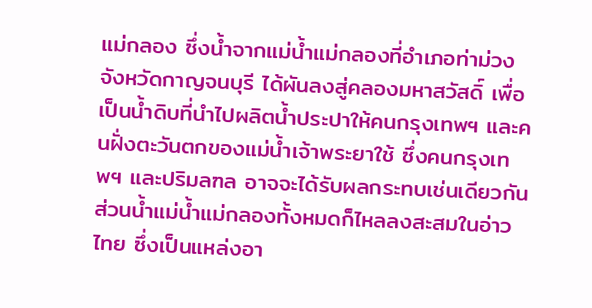แม่กลอง ซึ่งน้ำจากแม่น้ำแม่กลองที่อำเภอท่าม่วง จังหวัดกาญจนบุรี ได้ผันลงสู่คลองมหาสวัสดิ์ เพื่อเป็นน้ำดิบที่นำไปผลิตน้ำประปาให้คนกรุงเทพฯ และคนฝั่งตะวันตกของแม่น้ำเจ้าพระยาใช้ ซึ่งคนกรุงเทพฯ และปริมลฑล อาจจะได้รับผลกระทบเช่นเดียวกัน ส่วนน้ำแม่น้ำแม่กลองทั้งหมดก็ไหลลงสะสมในอ่าวไทย ซึ่งเป็นแหล่งอา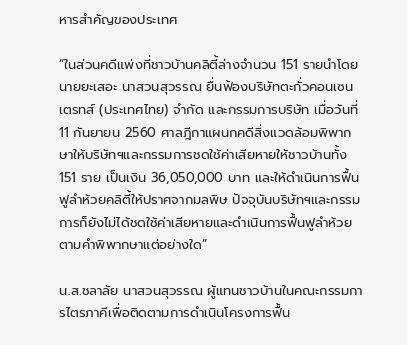หารสำคัญของประเทศ

“ในส่วนคดีแพ่งที่ชาวบ้านคลิตี้ล่างจำนวน 151 รายนำโดยนายยะเสอะ นาสวนสุวรรณ ยื่นฟ้องบริษัทตะกั่วคอนเซนเตรทส์ (ประเทศไทย) จำกัด และกรรมการบริษัท เมื่อวันที่ 11 กันยายน 2560 ศาลฎีกาแผนกคดีสิ่งแวดล้อมพิพากษาให้บริษัทฯและกรรมการชดใช้ค่าเสียหายให้ชาวบ้านทั้ง 151 ราย เป็นเงิน 36,050,000 บาท และให้ดำเนินการฟื้นฟูลำห้วยคลิตี้ให้ปราศจากมลพิษ ปัจจุบันบริษัทฯและกรรมการก็ยังไม่ได้ชดใช้ค่าเสียหายและดำเนินการฟื้นฟูลำห้วยตามคำพิพากษาแต่อย่างใด”

น.ส.ชลาลัย นาสวนสุวรรณ ผู้แทนชาวบ้านในคณะกรรมการไตรภาคีเพื่อติดตามการดำเนินโครงการฟื้น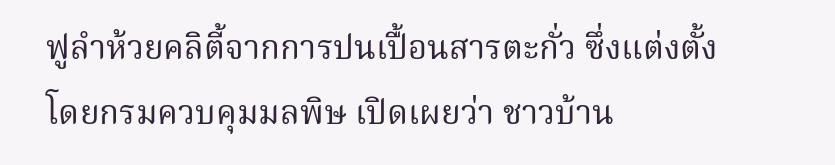ฟูลำห้วยคลิตี้จากการปนเปื้อนสารตะกั่ว ซึ่งแต่งตั้งโดยกรมควบคุมมลพิษ เปิดเผยว่า ชาวบ้าน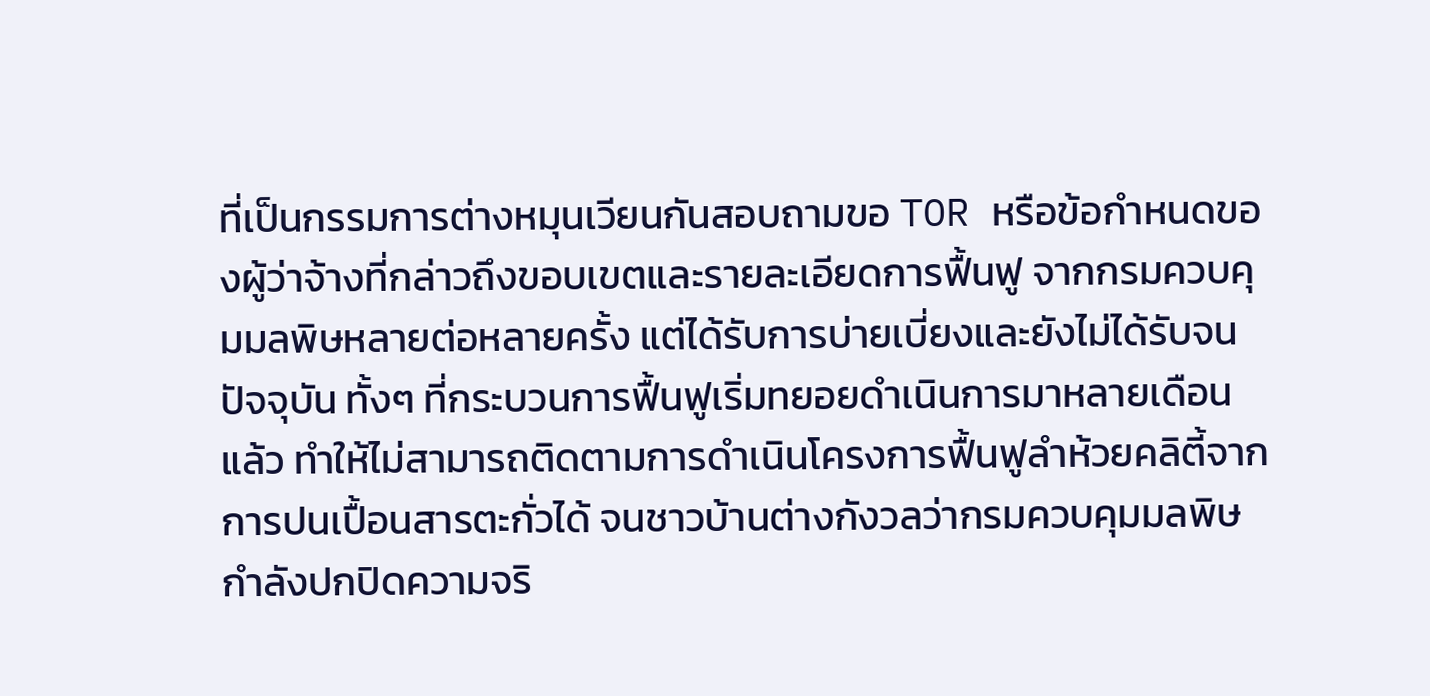ที่เป็นกรรมการต่างหมุนเวียนกันสอบถามขอ TOR หรือข้อกำหนดของผู้ว่าจ้างที่กล่าวถึงขอบเขตและรายละเอียดการฟื้นฟู จากกรมควบคุมมลพิษหลายต่อหลายครั้ง แต่ได้รับการบ่ายเบี่ยงและยังไม่ได้รับจนปัจจุบัน ทั้งๆ ที่กระบวนการฟื้นฟูเริ่มทยอยดำเนินการมาหลายเดือนแล้ว ทำให้ไม่สามารถติดตามการดำเนินโครงการฟื้นฟูลำห้วยคลิตี้จากการปนเปื้อนสารตะกั่วได้ จนชาวบ้านต่างกังวลว่ากรมควบคุมมลพิษกำลังปกปิดความจริ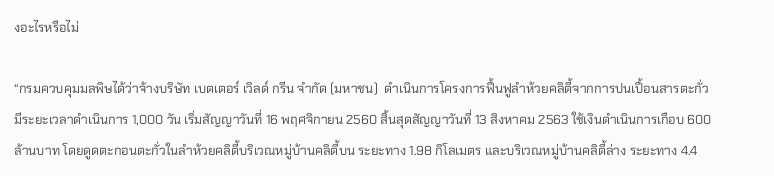งอะไรหรือไม่

“กรมควบคุมมลพิษได้ว่าจ้างบริษัท เบตเตอร์ เวิลด์ กรีน จำกัด (มหาชน)  ดำเนินการโครงการฟื้นฟูลำห้วยคลิตี้จากการปนเปื้อนสารตะกั่ว มีระยะเวลาดำเนินการ 1,000 วัน เริ่มสัญญาวันที่ 16 พฤศจิกายน 2560 สิ้นสุดสัญญาวันที่ 13 สิงหาคม 2563 ใช้เงินดำเนินการเกือบ 600 ล้านบาท โดยดูดตะกอนตะกั่วในลำห้วยคลิตี้บริเวณหมู่บ้านคลิตี้บน ระยะทาง 1.98 กิโลเมตร และบริเวณหมู่บ้านคลิตี้ล่าง ระยะทาง 4.4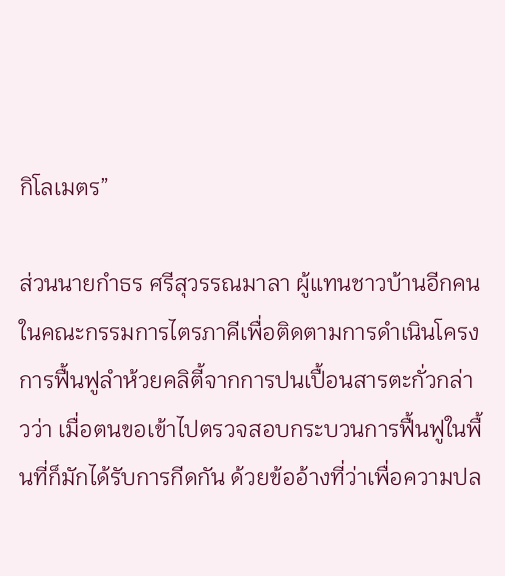กิโลเมตร”

ส่วนนายกำธร ศรีสุวรรณมาลา ผู้แทนชาวบ้านอีกคนในคณะกรรมการไตรภาคีเพื่อติดตามการดำเนินโครงการฟื้นฟูลำห้วยคลิตี้จากการปนเปื้อนสารตะกั่วกล่าวว่า เมื่อตนขอเข้าไปตรวจสอบกระบวนการฟื้นฟูในพื้นที่ก็มักได้รับการกีดกัน ด้วยข้ออ้างที่ว่าเพื่อความปล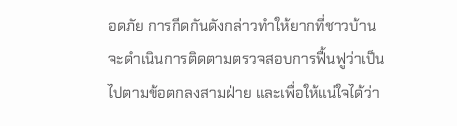อดภัย การกีดกันดังกล่าวทำให้ยากที่ชาวบ้านจะดำเนินการติดตามตรวจสอบการฟื้นฟูว่าเป็นไปตามข้อตกลงสามฝ่าย และเพื่อให้แน่ใจได้ว่า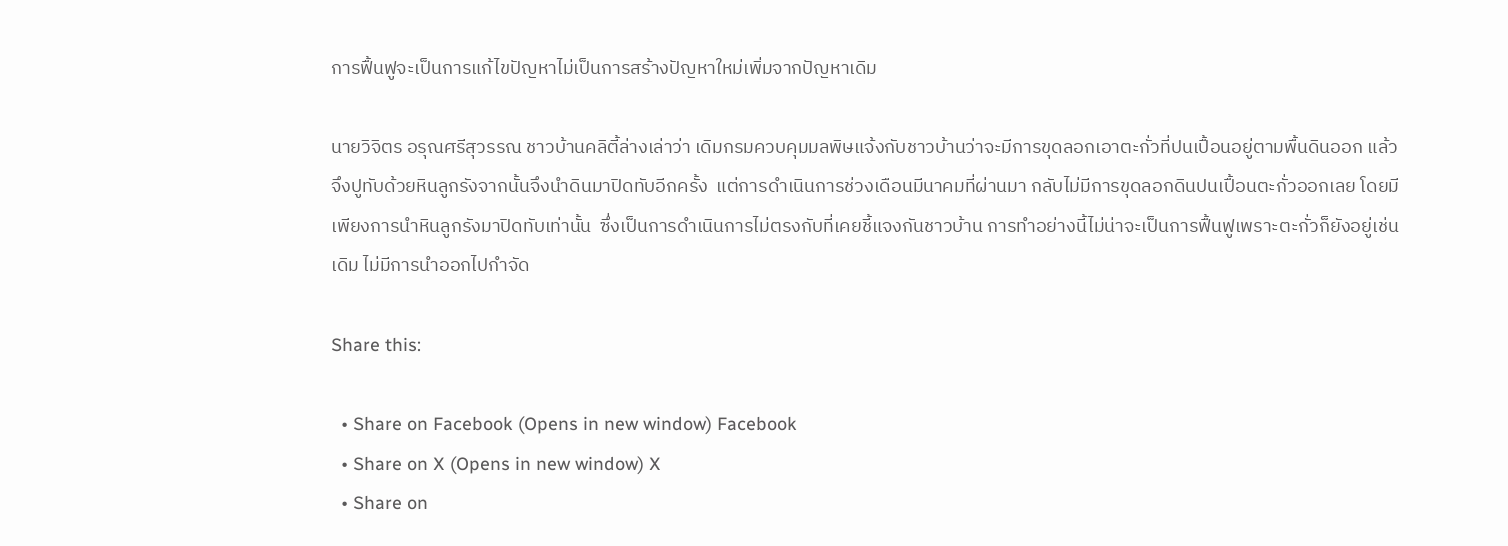การฟื้นฟูจะเป็นการแก้ไขปัญหาไม่เป็นการสร้างปัญหาใหม่เพิ่มจากปัญหาเดิม

นายวิจิตร อรุณศรีสุวรรณ ชาวบ้านคลิตี้ล่างเล่าว่า เดิมกรมควบคุมมลพิษแจ้งกับชาวบ้านว่าจะมีการขุดลอกเอาตะกั่วที่ปนเปื้อนอยู่ตามพื้นดินออก แล้วจึงปูทับด้วยหินลูกรังจากนั้นจึงนำดินมาปิดทับอีกครั้ง  แต่การดำเนินการช่วงเดือนมีนาคมที่ผ่านมา กลับไม่มีการขุดลอกดินปนเปื้อนตะกั่วออกเลย โดยมีเพียงการนำหินลูกรังมาปิดทับเท่านั้น  ซึ่งเป็นการดำเนินการไม่ตรงกับที่เคยชี้แจงกันชาวบ้าน การทำอย่างนี้ไม่น่าจะเป็นการฟื้นฟูเพราะตะกั่วก็ยังอยู่เช่นเดิม ไม่มีการนำออกไปกำจัด

Share this:

  • Share on Facebook (Opens in new window) Facebook
  • Share on X (Opens in new window) X
  • Share on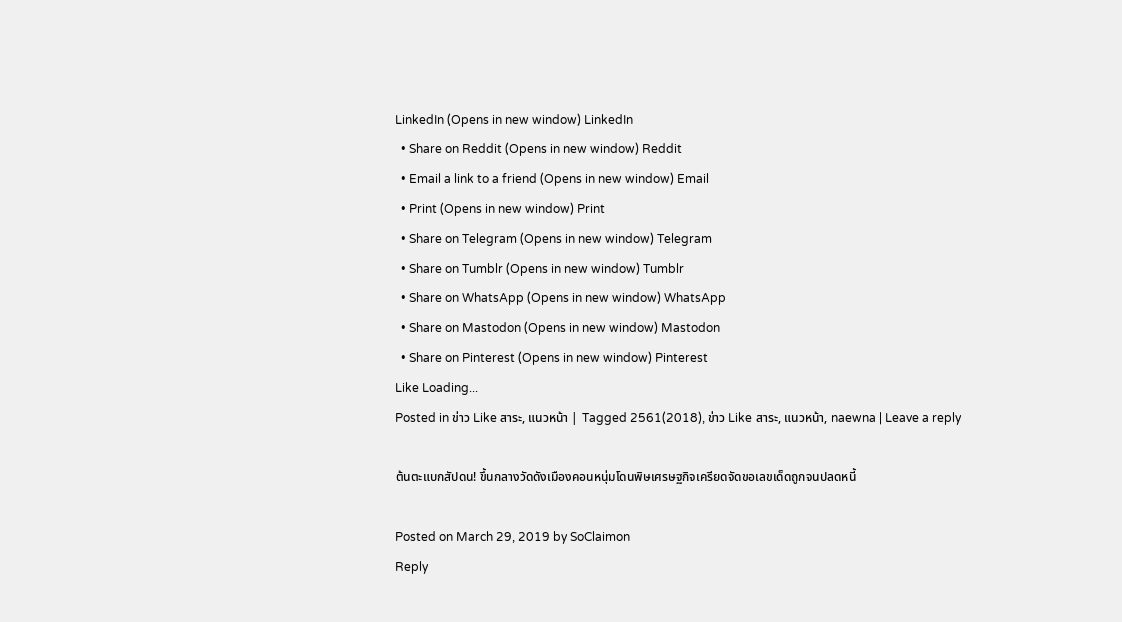LinkedIn (Opens in new window) LinkedIn
  • Share on Reddit (Opens in new window) Reddit
  • Email a link to a friend (Opens in new window) Email
  • Print (Opens in new window) Print
  • Share on Telegram (Opens in new window) Telegram
  • Share on Tumblr (Opens in new window) Tumblr
  • Share on WhatsApp (Opens in new window) WhatsApp
  • Share on Mastodon (Opens in new window) Mastodon
  • Share on Pinterest (Opens in new window) Pinterest
Like Loading...
Posted in ข่าว Like สาระ, แนวหน้า | Tagged 2561(2018), ข่าว Like สาระ, แนวหน้า, naewna | Leave a reply

ต้นตะแบกสัปดน! ขึ้นกลางวัดดังเมืองคอนหนุ่มโดนพิษเศรษฐกิจเครียดจัดขอเลขเด็ดถูกจนปลดหนี้

Posted on March 29, 2019 by SoClaimon
Reply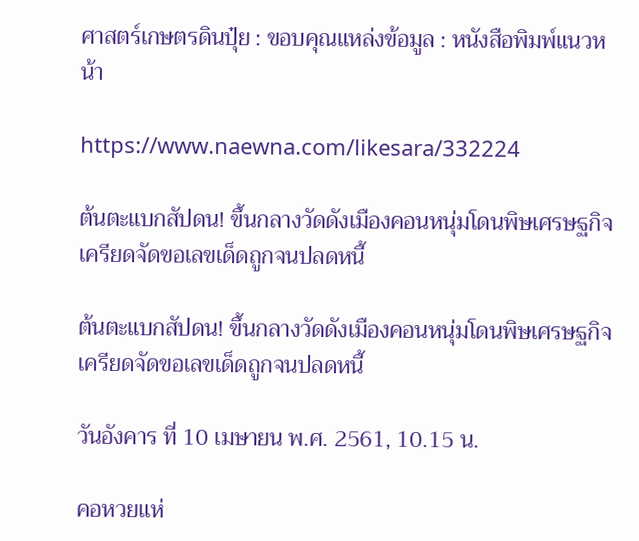ศาสตร์เกษตรดินปุ๋ย : ขอบคุณแหล่งข้อมูล : หนังสือพิมพ์แนวหน้า

https://www.naewna.com/likesara/332224

ต้นตะแบกสัปดน! ขึ้นกลางวัดดังเมืองคอนหนุ่มโดนพิษเศรษฐกิจเครียดจัดขอเลขเด็ดถูกจนปลดหนี้

ต้นตะแบกสัปดน! ขึ้นกลางวัดดังเมืองคอนหนุ่มโดนพิษเศรษฐกิจเครียดจัดขอเลขเด็ดถูกจนปลดหนี้

วันอังคาร ที่ 10 เมษายน พ.ศ. 2561, 10.15 น.

คอหวยแห่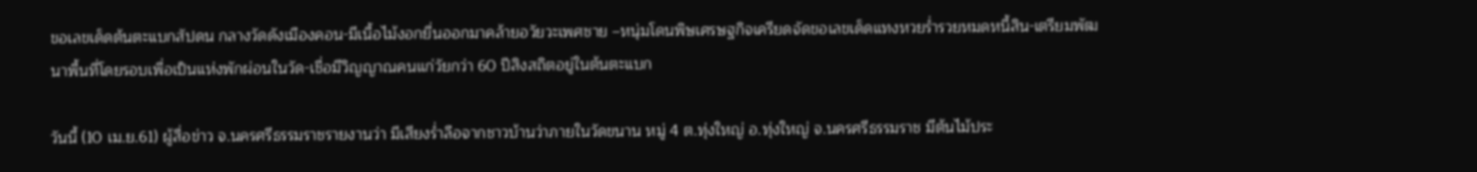ขอเลขเด็ดต้นตะแบกสัปดน กลางวัดดังเมืองคอน-มีเนื้อไม้งอกยื่นออกมาคล้ายอวัยวะเพศชาย –หนุ่มโดนพิษเศรษฐกิจเครียดจัดขอเลขเด็ดแทงหวยร่ำรวยหมดหนี้สิน-เตรียมพัฒนาพื้นที่โดยรอบเพื่อเป็นแห่งพักผ่อนในวัด-เชื่อมีวิญญาณคนแก่วัยกว่า 60 ปีสิงสถิตอยู่ในต้นตะแบก

วันนี้ (10 เม.ย.61) ผู้สื่อข่าว จ.นครศรีธรรมราชรายงานว่า มีเสียงร่ำลือจากชาวบ้านว่าภายในวัดขนาน หมู่ 4 ต.ทุ่งใหญ่ อ.ทุ่งใหญ่ จ.นครศรีธรรมราช มีต้นไม้ประ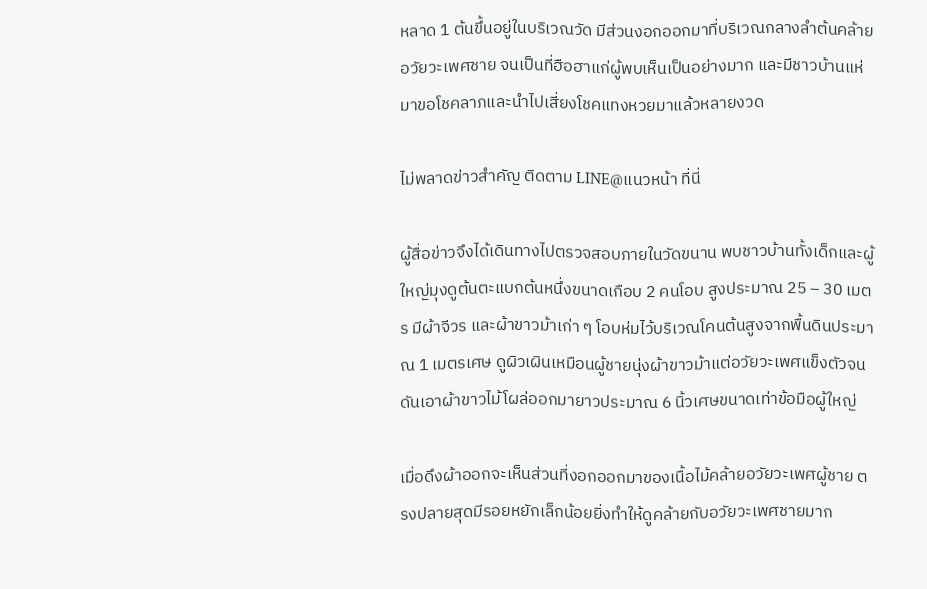หลาด 1 ต้นขึ้นอยู่ในบริเวณวัด มีส่วนงอกออกมาที่บริเวณกลางลำต้นคล้ายอวัยวะเพศชาย จนเป็นที่ฮือฮาแก่ผู้พบเห็นเป็นอย่างมาก และมีชาวบ้านแห่มาขอโชคลาภและนำไปเสี่ยงโชคแทงหวยมาแล้วหลายงวด

ไม่พลาดข่าวสำคัญ ติดตาม LINE@แนวหน้า ที่นี่

ผู้สื่อข่าวจึงได้เดินทางไปตรวจสอบภายในวัดขนาน พบชาวบ้านทั้งเด็กและผู้ใหญ่มุงดูต้นตะแบกต้นหนึ่งขนาดเกือบ 2 คนโอบ สูงประมาณ 25 – 30 เมตร มีผ้าจีวร และผ้าขาวม้าเก่า ๆ โอบห่มไว้บริเวณโคนต้นสูงจากพื้นดินประมาณ 1 เมตรเศษ ดูผิวเผินเหมือนผู้ชายนุ่งผ้าขาวม้าแต่อวัยวะเพศแข็งตัวจนดันเอาผ้าขาวไม้โผล่ออกมายาวประมาณ 6 นิ้วเศษขนาดเท่าข้อมือผู้ใหญ่

เมื่อดึงผ้าออกจะเห็นส่วนที่งอกออกมาของเนื้อไม้คล้ายอวัยวะเพศผู้ชาย ตรงปลายสุดมีรอยหยักเล็กน้อยยิ่งทำให้ดูคล้ายกับอวัยวะเพศชายมาก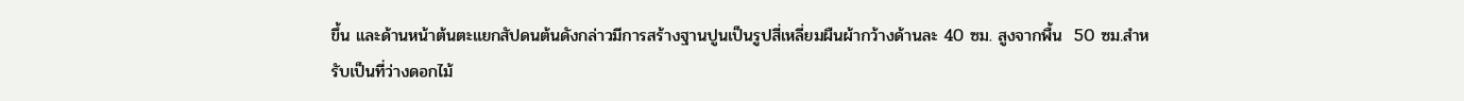ขึ้น และด้านหน้าต้นตะแยกสัปดนต้นดังกล่าวมีการสร้างฐานปูนเป็นรูปสี่เหลี่ยมผืนผ้ากว้างด้านละ 40 ซม. สูงจากพื้น  50 ซม.สำหรับเป็นที่ว่างดอกไม้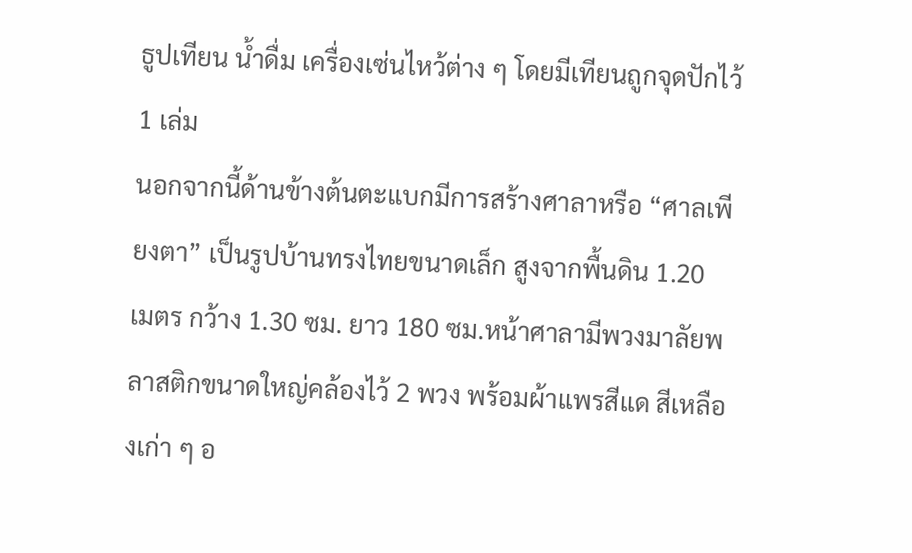ธูปเทียน น้ำดื่ม เครื่องเซ่นไหว้ต่าง ๆ โดยมีเทียนถูกจุดปักไว้ 1 เล่ม
นอกจากนี้ด้านข้างต้นตะแบกมีการสร้างศาลาหรือ “ศาลเพียงตา” เป็นรูปบ้านทรงไทยขนาดเล็ก สูงจากพื้นดิน 1.20  เมตร กว้าง 1.30 ซม. ยาว 180 ซม.หน้าศาลามีพวงมาลัยพลาสติกขนาดใหญ่คล้องไว้ 2 พวง พร้อมผ้าแพรสีแด สีเหลืองเก่า ๆ อ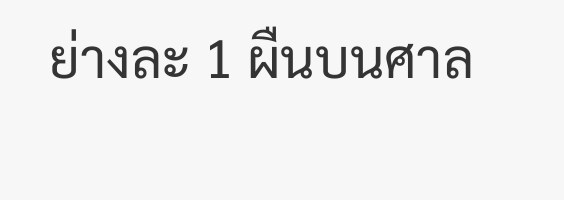ย่างละ 1 ผืนบนศาล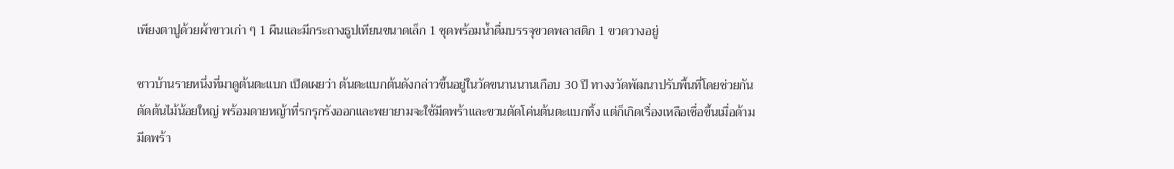เพียงตาปูด้วยผ้าขาวเก่า ๆ 1 ผืนและมีกระถางธูปเทียนขนาดเล็ก 1 ชุดพร้อมน้ำดื่มบรรจุขวดพลาสติก 1 ขวดวางอยู่

ชาวบ้านรายหนึ่งที่มาดูต้นตะแบก เปิดเผยว่า ต้นตะแบกต้นดังกล่าวขึ้นอยู่ในวัดขนานนานเกือบ 30 ปี ทางงวัดพัฒนาปรับพื้นที่โดยช่วยกันตัดต้นไม้น้อยใหญ่ พร้อมดายหญ้าที่รกรุกรังออกและพยายามจะใช้มีดพร้าและขวนตัดโค่นต้นตะแบกทิ้ง แต่ก็เกิดเรื่องเหลือเชื่อขึ้นเมื่อด้ามมีดพร้า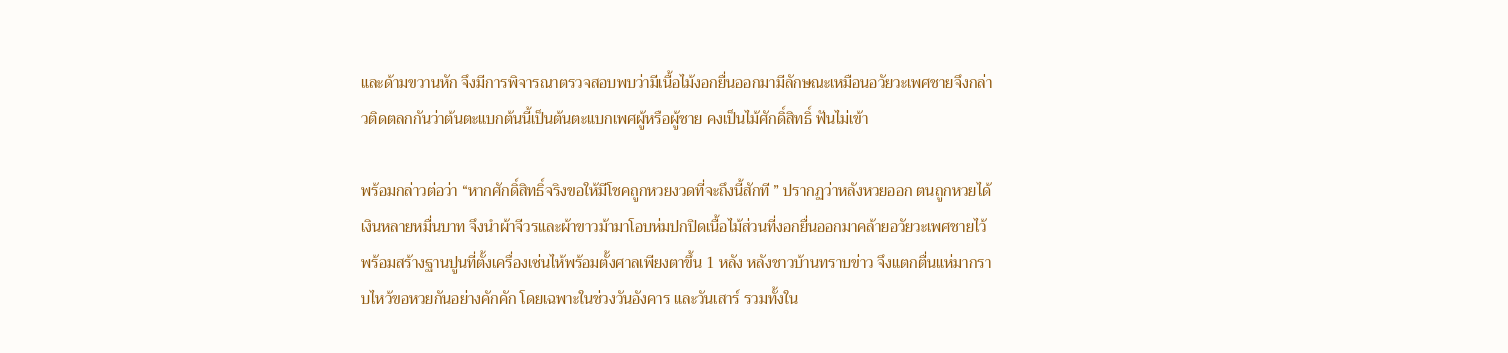และด้ามขวานหัก จึงมีการพิจารณาตรวจสอบพบว่ามีเนื้อไม้งอกยื่นออกมามีลักษณะเหมือนอวัยวะเพศชายจึงกล่าวติดตลกกันว่าต้นตะแบกต้นนี้เป็นต้นตะแบกเพศผู้หรือผู้ชาย คงเป็นไม้ศักดิ์สิทธิ์ ฟันไม่เข้า

พร้อมกล่าวต่อว่า “หากศักดิ์สิทธิ์จริงขอให้มีโชคถูกหวยงวดที่จะถึงนี้สักที ” ปรากฏว่าหลังหวยออก ตนถูกหวยได้เงินหลายหมื่นบาท จึงนำผ้าจีวรและผ้าขาวม้ามาโอบห่มปกปิดเนื้อไม้ส่วนที่งอกยื่นออกมาคล้ายอวัยวะเพศชายไว้ พร้อมสร้างฐานปูนที่ตั้งเครื่องเซ่นไห้พร้อมตั้งศาลเพียงตาขึ้น 1 หลัง หลังชาวบ้านทราบข่าว จึงแตกตื่นแห่มากราบไหว้ขอหวยกันอย่างคักคัก โดยเฉพาะในช่วงวันอังคาร และวันเสาร์ รวมทั้งใน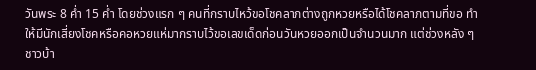วันพระ 8 ค่ำ 15 ค่ำ โดยช่วงแรก ๆ คนที่กราบไหว้ขอโชคลาภต่างถูกหวยหรือได้โชคลาภตามที่ขอ ทำให้มีนักเสี่ยงโชคหรือคอหวยแห่มากราบไว้ขอเลขเด็ดก่อนวันหวยออกเป็นจำนวนมาก แต่ช่วงหลัง ๆ ชาวบ้า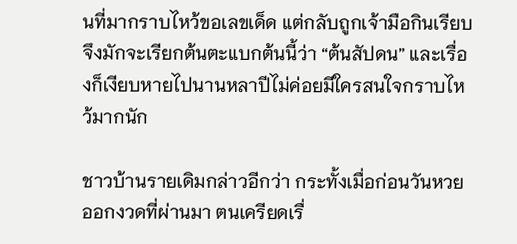นที่มากราบไหว้ขอเลขเด็ด แต่กลับถูกเจ้ามือกินเรียบ จึงมักจะเรียกต้นตะแบกต้นนี้ว่า “ต้นสัปดน” และเรื่องก็เงียบหายไปนานหลาปีไม่ค่อยมีใครสนใจกราบไหว้มากนัก

ชาวบ้านรายเดิมกล่าวอีกว่า กระทั้งเมื่อก่อนวันหวยออกงวดที่ผ่านมา ตนเครียดเรื่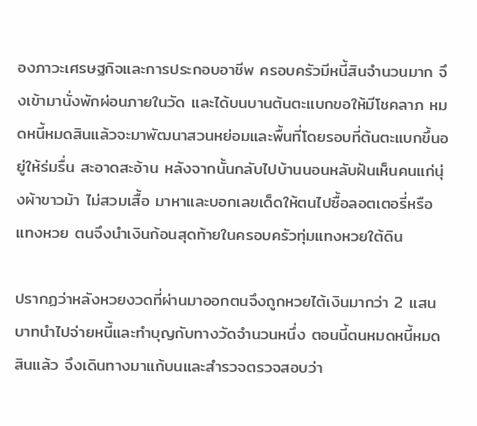องภาวะเศรษฐกิจและการประกอบอาชีพ ครอบครัวมีหนี้สินจำนวนมาก จึงเข้ามานั่งพักผ่อนภายในวัด และได้บนบานต้นตะแบกขอให้มีโชคลาภ หมดหนี้หมดสินแล้วจะมาพัฒนาสวนหย่อมและพื้นที่โดยรอบที่ต้นตะแบกขึ้นอยู่ให้ร่มรื่น สะอาดสะอ้าน หลังจากนั้นกลับไปบ้านนอนหลับฝันเห็นคนแก่นุ่งผ้าขาวม้า ไม่สวมเสื้อ มาหาและบอกเลขเด็ดให้ตนไปซื้อลอตเตอรี่หรือแทงหวย ตนจึงนำเงินก้อนสุดท้ายในครอบครัวทุ่มแทงหวยใต้ดิน

ปรากฏว่าหลังหวยงวดที่ผ่านมาออกตนจึงถูกหวยไต้เงินมากว่า 2 แสนบาทนำไปจ่ายหนี้และทำบุญกับทางวัดจำนวนหนึ่ง ตอนนี้ตนหมดหนี้หมดสินแล้ว จึงเดินทางมาแก้บนและสำรวจตรวจสอบว่า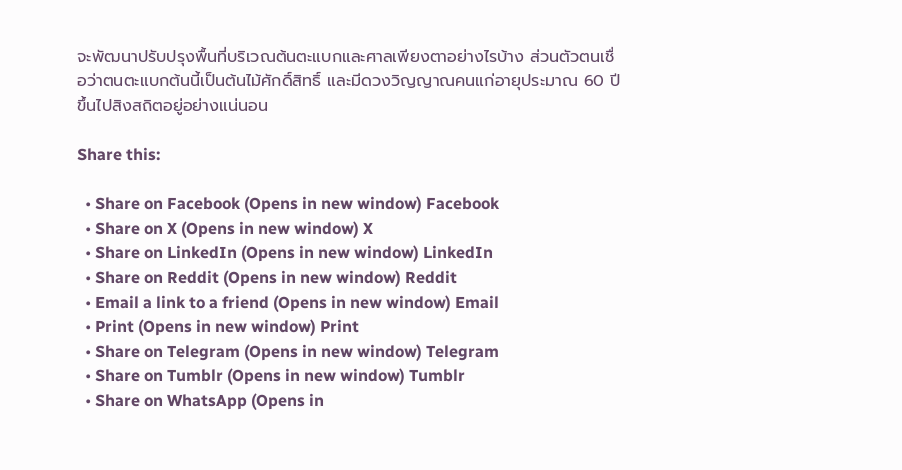จะพัฒนาปรับปรุงพื้นที่บริเวณต้นตะแบกและศาลเพียงตาอย่างไรบ้าง ส่วนตัวตนเชื่อว่าตนตะแบกต้นนี้เป็นต้นไม้ศักดิ์สิทธิ์ และมีดวงวิญญาณคนแก่อายุประมาณ 60 ปีขึ้นไปสิงสถิตอยู่อย่างแน่นอน

Share this:

  • Share on Facebook (Opens in new window) Facebook
  • Share on X (Opens in new window) X
  • Share on LinkedIn (Opens in new window) LinkedIn
  • Share on Reddit (Opens in new window) Reddit
  • Email a link to a friend (Opens in new window) Email
  • Print (Opens in new window) Print
  • Share on Telegram (Opens in new window) Telegram
  • Share on Tumblr (Opens in new window) Tumblr
  • Share on WhatsApp (Opens in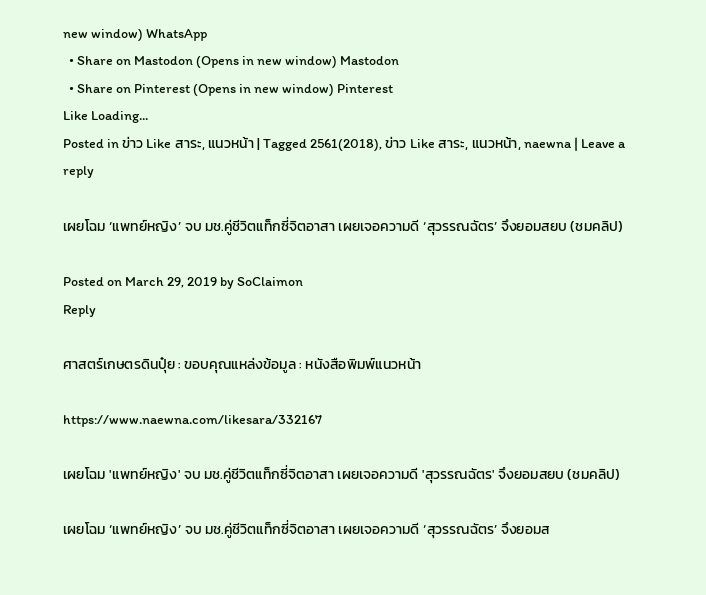new window) WhatsApp
  • Share on Mastodon (Opens in new window) Mastodon
  • Share on Pinterest (Opens in new window) Pinterest
Like Loading...
Posted in ข่าว Like สาระ, แนวหน้า | Tagged 2561(2018), ข่าว Like สาระ, แนวหน้า, naewna | Leave a reply

เผยโฉม ‘แพทย์หญิง’ จบ มช.คู่ชีวิตแท็กซี่จิตอาสา เผยเจอความดี ‘สุวรรณฉัตร’ จึงยอมสยบ (ชมคลิป)

Posted on March 29, 2019 by SoClaimon
Reply

ศาสตร์เกษตรดินปุ๋ย : ขอบคุณแหล่งข้อมูล : หนังสือพิมพ์แนวหน้า

https://www.naewna.com/likesara/332167

เผยโฉม 'แพทย์หญิง' จบ มช.คู่ชีวิตแท็กซี่จิตอาสา เผยเจอความดี 'สุวรรณฉัตร' จึงยอมสยบ (ชมคลิป)

เผยโฉม ‘แพทย์หญิง’ จบ มช.คู่ชีวิตแท็กซี่จิตอาสา เผยเจอความดี ‘สุวรรณฉัตร’ จึงยอมส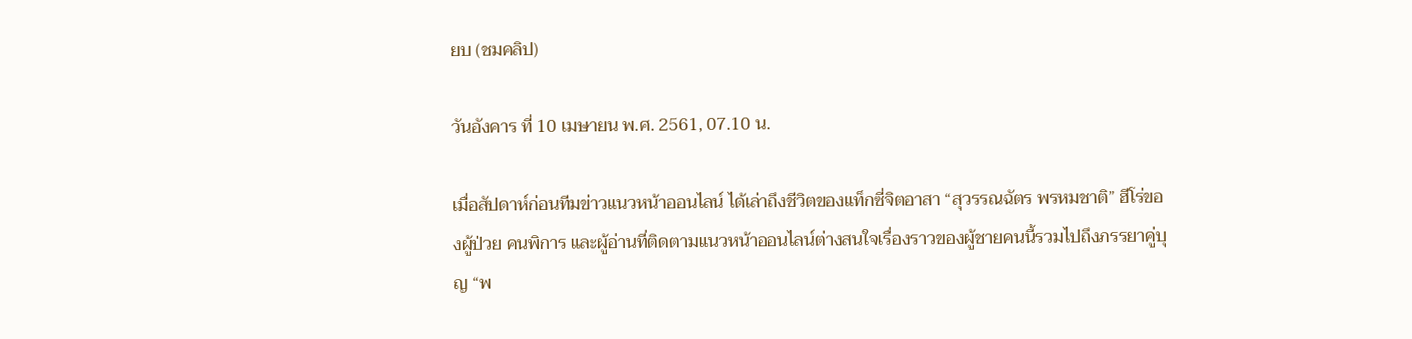ยบ (ชมคลิป)

วันอังคาร ที่ 10 เมษายน พ.ศ. 2561, 07.10 น.

เมื่อสัปดาห์ก่อนทีมข่าวแนวหน้าออนไลน์ ได้เล่าถึงชีวิตของแท็กซี่จิตอาสา “สุวรรณฉัตร พรหมชาติ” ฮีโร่ของผู้ป่วย คนพิการ และผู้อ่านที่ติดตามแนวหน้าออนไลน์ต่างสนใจเรื่องราวของผู้ชายคนนี้รวมไปถึงภรรยาคู่บุญ “พ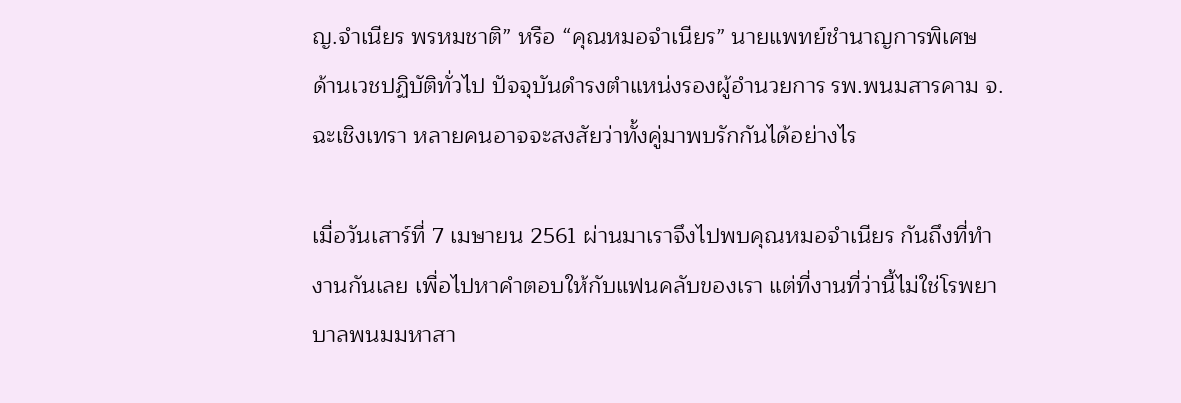ญ.จำเนียร พรหมชาติ” หรือ “คุณหมอจำเนียร” นายแพทย์ชำนาญการพิเศษ ด้านเวชปฏิบัติทั่วไป ปัจจุบันดำรงตำแหน่งรองผู้อำนวยการ รพ.พนมสารคาม จ.ฉะเชิงเทรา หลายคนอาจจะสงสัยว่าทั้งคู่มาพบรักกันได้อย่างไร

เมื่อวันเสาร์ที่ 7 เมษายน 2561 ผ่านมาเราจึงไปพบคุณหมอจำเนียร กันถึงที่ทำงานกันเลย เพื่อไปหาคำตอบให้กับแฟนคลับของเรา แต่ที่งานที่ว่านี้ไม่ใช่โรพยาบาลพนมมหาสา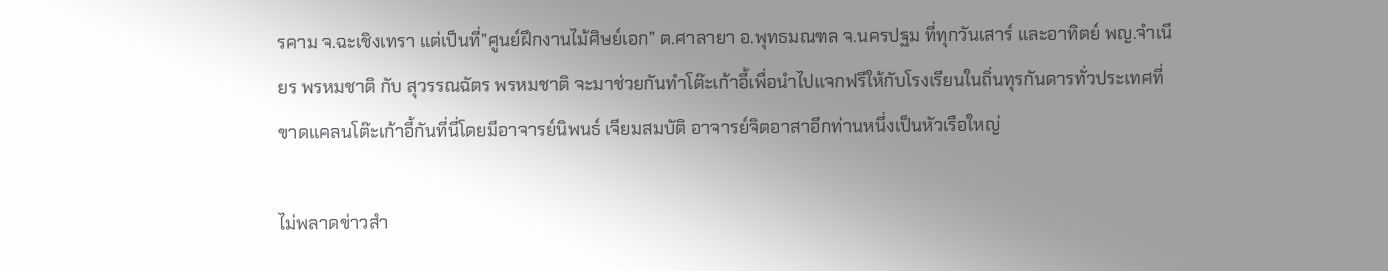รคาม จ.ฉะเชิงเทรา แต่เป็นที่”ศูนย์ฝึกงานไม้ศิษย์เอก” ต.ศาลายา อ.พุทธมณฑล จ.นครปฐม ที่ทุกวันเสาร์ และอาทิตย์ พญ.จำเนียร พรหมชาติ กับ สุวรรณฉัตร พรหมชาติ จะมาช่วยกันทำโต๊ะเก้าอี้เพื่อนำไปแจกฟรีให้กับโรงเรียนในถิ่นทุรกันดารทั่วประเทศที่ขาดแคลนโต๊ะเก้าอี้กันที่นี่โดยมีอาจารย์นิพนธ์ เจียมสมบัติ อาจารย์จิตอาสาอีกท่านหนึ่งเป็นหัวเรือใหญ่

ไม่พลาดข่าวสำ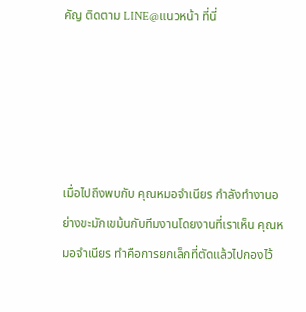คัญ ติดตาม LINE@แนวหน้า ที่นี่





เมื่อไปถึงพบกับ คุณหมอจำเนียร กำลังทำงานอย่างขะมักเขม้นกับทีมงานโดยงานที่เราเห็น คุณหมอจำเนียร ทำคือการยกเล็กที่ตัดแล้วไปกองไว้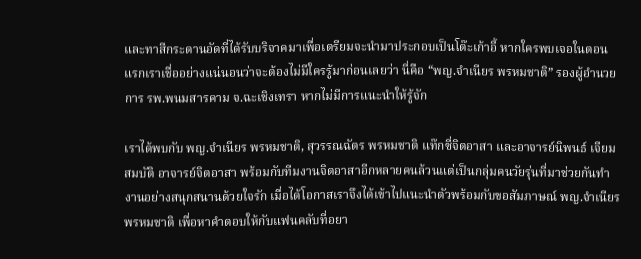และทาสีกระดานอัดที่ได้รับบริจาคมาเพื่อเตรียมจะนำมาประกอบเป็นโต๊ะเก้าอี้ หากใครพบเจอในตอนแรกเราเชื่ออย่างแน่นอนว่าจะต้องไม่มีใครรู้มาก่อนเลยว่า นี่คือ “พญ.จำเนียร พรหมชาติ” รองผู้อำนวยการ รพ.พนมสารคาม จ.ฉะเชิงเทรา หากไม่มีการแนะนำให้รู้จัก

เราได้พบกับ พญ.จำเนียร พรหมชาติ, สุวรรณฉัตร พรหมชาติ แท๊กซี่จิตอาสา และอาจารย์นิพนธ์ เจียมสมบัติ อาจารย์จิตอาสา พร้อมกับทีมงานจิตอาสาอีกหลายคนล้วนแต่เป็นกลุ่มคนวัยรุ่นที่มาช่วยกันทำงานอย่างสนุกสนานด้วยใจรัก เมื่อได้โอกาสเราจึงได้เข้าไปแนะนำตัวพร้อมกับขอสัมภาษณ์ พญ.จำเนียร พรหมชาติ เพื่อหาคำตอบให้กับแฟนคลับที่อยา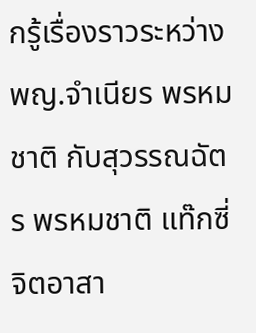กรู้เรื่องราวระหว่าง พญ.จำเนียร พรหมชาติ กับสุวรรณฉัตร พรหมชาติ แท๊กซี่จิตอาสา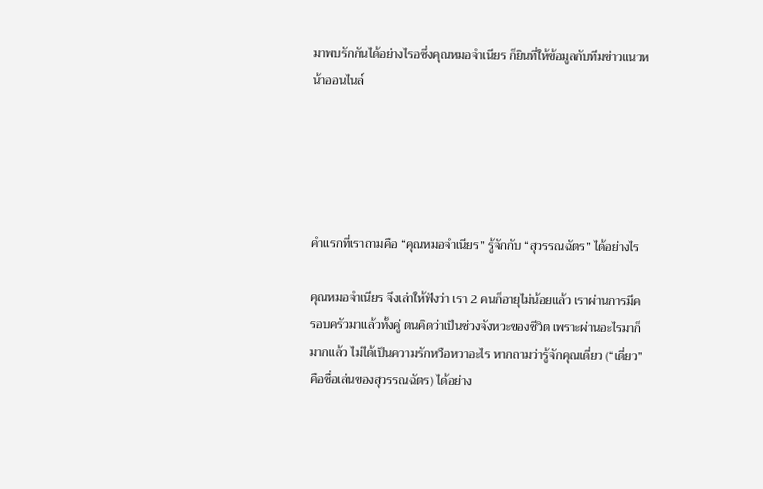มาพบรักกันได้อย่างไรอซึ่งคุณหมอจำเนียร ก็ยินที่ให้ข้อมูลกับทีมข่าวแนวหน้าออนไนล์





คำแรกที่เราถามคือ “คุณหมอจำเนียร” รู้จักกับ “สุวรรณฉัตร” ได้อย่างไร

คุณหมอจำเนียร จึงเล่าให้ฟังว่า เรา 2 คนก็อายุไม่น้อยแล้ว เราผ่านการมีครอบครัวมาแล้วทั้งคู่ ตนคิดว่าเป็นช่วงจังหวะของชีวิต เพราะผ่านอะไรมาก็มากแล้ว ไม่ได้เป็นความรักหวือหวาอะไร หากถามว่ารู้จักคุณเดี่ยว (“เดี่ยว” คือชื่อเล่นของสุวรรณฉัตร) ได้อย่าง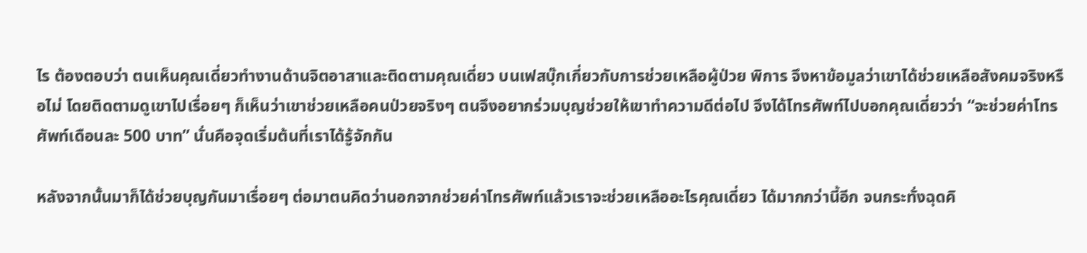ไร ต้องตอบว่า ตนเห็นคุณเดี่ยวทำงานด้านจิตอาสาและติดตามคุณเดี่ยว บนเฟสบุ๊กเกี่ยวกับการช่วยเหลือผู้ป่วย พิการ จึงหาข้อมูลว่าเขาได้ช่วยเหลือสังคมจริงหรือไม่ โดยติดตามดูเขาไปเรื่อยๆ ก็เห็นว่าเขาช่วยเหลือคนป่วยจริงๆ ตนจึงอยากร่วมบุญช่วยให้เขาทำความดีต่อไป จึงได้โทรศัพท์ไปบอกคุณเดี่ยวว่า “จะช่วยค่าโทรศัพท์เดือนละ 500 บาท” นั่นคือจุดเริ่มต้นที่เราได้รู้จักกัน

หลังจากนั้นมาก็ได้ช่วยบุญกันมาเรื่อยๆ ต่อมาตนคิดว่านอกจากช่วยค่าโทรศัพท์แล้วเราจะช่วยเหลืออะไรคุณเดี่ยว ได้มากกว่านี้อีก จนกระทั่งฉุดคิ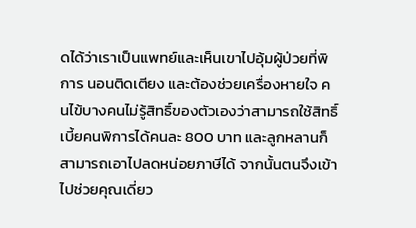ดได้ว่าเราเป็นแพทย์และเห็นเขาไปอุ้มผู้ป่วยที่พิการ นอนติดเตียง และต้องช่วยเครื่องหายใจ คนไข้บางคนไม่รู้สิทธิ์ของตัวเองว่าสามารถใช้สิทธิ์เบี้ยคนพิการได้คนละ 800 บาท และลูกหลานก็สามารถเอาไปลดหน่อยภาษีได้ จากนั้นตนจึงเข้าไปช่วยคุณเดี่ยว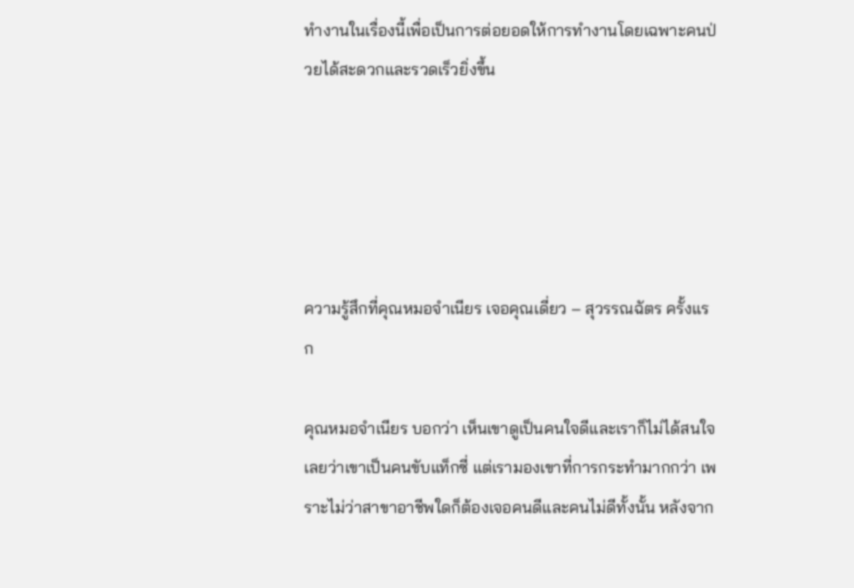ทำงานในเรื่องนี้เพื่อเป็นการต่อยอดให้การทำงานโดยเฉพาะคนป่วยได้สะดวกและรวดเร็วยิ่งขึ้น





ความรู้สึกที่คุณหมอจำเนียร เจอคุณเดี่ยว – สุวรรณฉัตร ครั้งแรก

คุณหมอจำเนียร บอกว่า เห็นเขาดูเป็นคนใจดีและเราก็ไม่ได้สนใจเลยว่าเขาเป็นคนขับแท็กซี่ แต่เรามองเขาที่การกระทำมากกว่า เพราะไม่ว่าสาขาอาชีพใดก็ต้องเจอคนดีและคนไม่ดีทั้งนั้น หลังจาก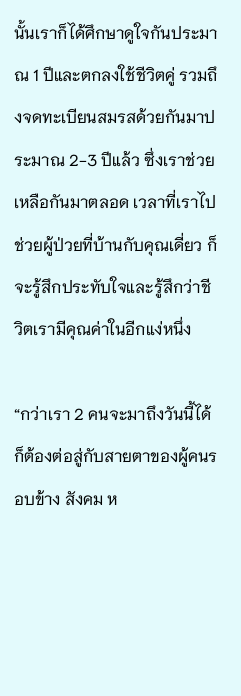นั้นเราก็ได้ศึกษาดูใจกันประมาณ 1 ปีและตกลงใช้ชีวิตคู่ รวมถึงจดทะเบียนสมรสด้วยกันมาประมาณ 2-3 ปีแล้ว ซึ่งเราช่วยเหลือกันมาตลอด เวลาที่เราไปช่วยผู้ป่วยที่บ้านกับคุณเดี่ยว ก็จะรู้สึกประทับใจและรู้สึกว่าชีวิตเรามีคุณค่าในอีกแง่หนึ่ง

“กว่าเรา 2 คนจะมาถึงวันนี้ได้ก็ต้องต่อสู่กับสายตาของผู้คนรอบข้าง สังคม ห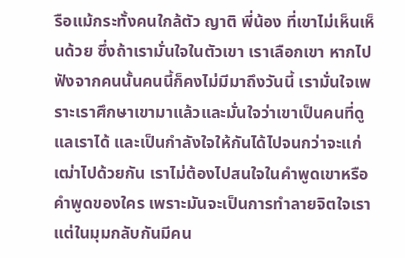รือแม้กระทั้งคนใกล้ตัว ญาติ พี่น้อง ที่เขาไม่เห็นเห็นด้วย ซึ่งถ้าเรามั่นใจในตัวเขา เราเลือกเขา หากไปฟังจากคนนั้นคนนี้ก็คงไม่มีมาถึงวันนี้ เรามั่นใจเพราะเราศึกษาเขามาแล้วและมั่นใจว่าเขาเป็นคนที่ดูแลเราได้ และเป็นกำลังใจให้กันได้ไปจนกว่าจะแก่เฒ่าไปด้วยกัน เราไม่ต้องไปสนใจในคำพูดเขาหรือคำพูดของใคร เพราะมันจะเป็นการทำลายจิตใจเรา แต่ในมุมกลับกันมีคน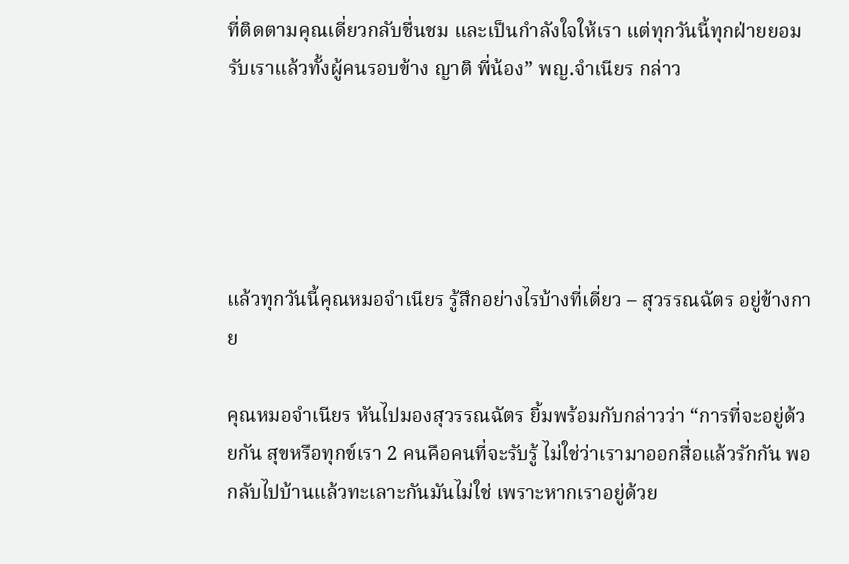ที่ติดตามคุณเดี่ยวกลับชื่นชม และเป็นกำลังใจให้เรา แต่ทุกวันนี้ทุกฝ่ายยอมรับเราแล้วทั้งผู้คนรอบข้าง ญาติ พี่น้อง” พญ.จำเนียร กล่าว





แล้วทุกวันนี้คุณหมอจำเนียร รู้สึกอย่างไรบ้างที่เดี่ยว – สุวรรณฉัตร อยู่ข้างกาย

คุณหมอจำเนียร หันไปมองสุวรรณฉัตร ยิ้มพร้อมกับกล่าวว่า “การที่จะอยู่ด้วยกัน สุขหรือทุกข์เรา 2 คนคือคนที่จะรับรู้ ไม่ใช่ว่าเรามาออกสื่อแล้วรักกัน พอกลับไปบ้านแล้วทะเลาะกันมันไม่ใช่ เพราะหากเราอยู่ด้วย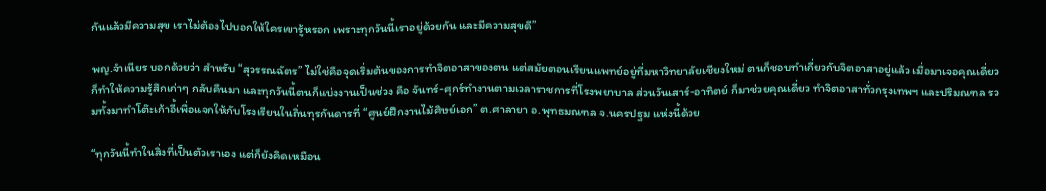กันแล้วมีความสุข เราไม่ต้องไปบอกให้ใครเขารู้หรอก เพราะทุกวันนี้เราอยู่ด้วยกัน และมีความสุขดี”

พญ.จำเนียร บอกด้วยว่า สำหรับ “สุวรรณฉัตร” ไม่ใช่คือจุดเริ่มต้นของการทำจิตอาสาของตน แต่สมัยตอนเรียนแพทย์อยู่ที่มหาวิทยาลัยเชียงใหม่ ตนก็ชอบทำเกี่ยวกับจิตอาสาอยู่แล้ว เมื่อมาเจอคุณเดี่ยว ก็ทำให้ความรู้สึกเก่าๆ กลับคืนมา และทุกวันนี้ตนก็แบ่งงานเป็นช่วง คือ จันทร์-ศุกร์ทำงานตามเวลาราชการที่โรงพยาบาล ส่วนวันเสาร์-อาทิตย์ ก็มาช่วยคุณเดี่ยว ทำจิตอาสาทั่วกรุงเทพฯ และปริมณฑล รวมทั้งมาทำโต๊ะเก้าอี้เพื่อแจกให้กับโรงเรียนในถิ่นทุรกันดารที่ “ศูนย์ฝึกงานไม้ศิษย์เอก” ต.ศาลายา อ.พุทธมณฑล จ.นครปฐม แห่งนี้ด้วย

“ทุกวันนี้ทำในสิ่งที่เป็นตัวเราเอง แต่ก็ยังคิดเหมือน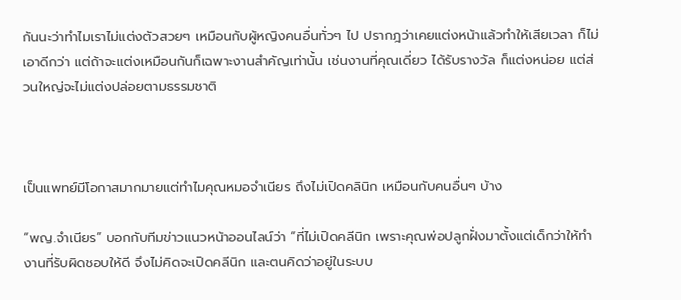กันนะว่าทำไมเราไม่แต่งตัวสวยๆ เหมือนกับผู้หญิงคนอื่นทั่วๆ ไป ปรากฎว่าเคยแต่งหน้าแล้วทำให้เสียเวลา ก็ไม่เอาดีกว่า แต่ถ้าจะแต่งเหมือนกันก็เฉพาะงานสำคัญเท่านั้น เช่นงานที่คุณเดี่ยว ได้รับรางวัล ก็แต่งหน่อย แต่ส่วนใหญ่จะไม่แต่งปล่อยตามธรรมชาติ



เป็นแพทย์มีโอกาสมากมายแต่ทำไมคุณหมอจำเนียร ถึงไม่เปิดคลินิก เหมือนกับคนอื่นๆ บ้าง

“พญ.จำเนียร” บอกกับทีมข่าวแนวหน้าออนไลน์ว่า “ที่ไม่เปิดคลีนิก เพราะคุณพ่อปลูกฝั่งมาตั้งแต่เด็กว่าให้ทำงานที่รับผิดชอบให้ดี จึงไม่คิดจะเปิดคลีนิก และตนคิดว่าอยู่ในระบบ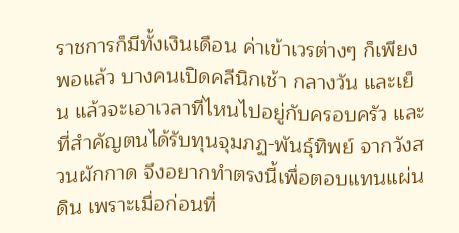ราชการก็มีทั้งเงินเดือน ค่าเข้าเวรต่างๆ ก็เพียงพอแล้ว บางคนเปิดคลีนิกเช้า กลางวัน และเย็น แล้วจะเอาเวลาที่ไหนไปอยู่กับครอบครัว และที่สำคัญตนได้รับทุนจุมภฏ-พันธุ์ทิพย์ จากวังสวนผักกาด จึงอยากทำตรงนี้เพื่อตอบแทนแผ่นดิน เพราะเมื่อก่อนที่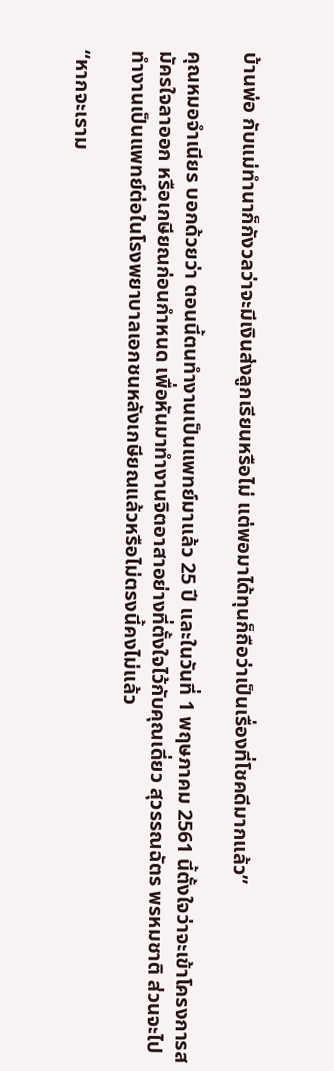บ้านพ่อ กับแม่ทำนาก็กังวลว่าจะมีเงินส่งลูกเรียนหรือไม่ แต่พอมาได้ทุนก็ถือว่าเป็นเรื่องที่โชคดีมากแล้ว”

คุณหมอจำเนียร บอกด้วยว่า ตอนนี้ตนทำงานเป็นแพทย์มาแล้ว 25 ปี และในวันที่ 1 พฤษภาคม 2561 นี้ตั้งใจว่าจะเข้าโครงการสมัครใจลาออก หรือเกษียณก่อนกำหนด เพื่อหันมาทำงานจิตอาสาอย่างที่ตั้งใจไว้กับคุณเดี่ยว สุวรรณฉัตร พรหมชาติ ส่วนจะไปทำงานเป็นแพทย์ต่อในโรงพยาบาลเอกชนหลังเกษียณแล้วหรือไม่ตรงนี้คงไม่แล้ว

“หากจะเราม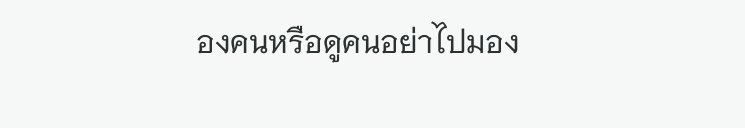องคนหรือดูคนอย่าไปมอง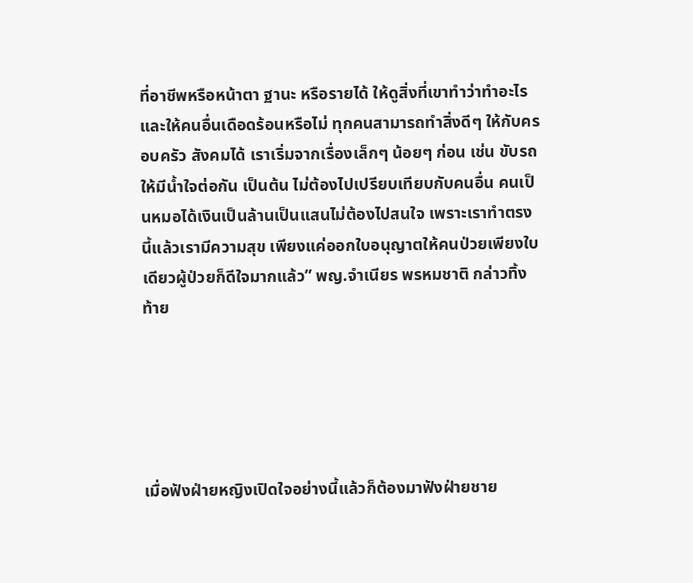ที่อาชีพหรือหน้าตา ฐานะ หรือรายได้ ให้ดูสิ่งที่เขาทำว่าทำอะไร และให้คนอื่นเดือดร้อนหรือไม่ ทุกคนสามารถทำสิ่งดีๆ ให้กับครอบครัว สังคมได้ เราเริ่มจากเรื่องเล็กๆ น้อยๆ ก่อน เช่น ขับรถให้มีน้ำใจต่อกัน เป็นต้น ไม่ต้องไปเปรียบเทียบกับคนอื่น คนเป็นหมอได้เงินเป็นล้านเป็นแสนไม่ต้องไปสนใจ เพราะเราทำตรงนี้แล้วเรามีความสุข เพียงแค่ออกใบอนุญาตให้คนป่วยเพียงใบเดียวผู้ป่วยก็ดีใจมากแล้ว” พญ.จำเนียร พรหมชาติ กล่าวทิ้งท้าย





เมื่อฟังฝ่ายหญิงเปิดใจอย่างนี้แล้วก็ต้องมาฟังฝ่ายชาย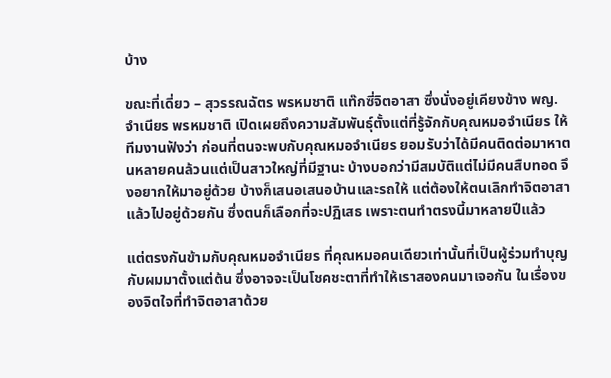บ้าง

ขณะที่เดี่ยว – สุวรรณฉัตร พรหมชาติ แท๊กซี่จิตอาสา ซึ่งนั่งอยู่เคียงข้าง พญ.จำเนียร พรหมชาติ เปิดเผยถึงความสัมพันธุ์ตั้งแต่ที่รู้จักกับคุณหมอจำเนียร ให้ทีมงานฟังว่า ก่อนที่ตนจะพบกับคุณหมอจำเนียร ยอมรับว่าได้มีคนติดต่อมาหาตนหลายคนล้วนแต่เป็นสาวใหญ่ที่มีฐานะ บ้างบอกว่ามีสมบัติแต่ไม่มีคนสืบทอด จึงอยากให้มาอยู่ด้วย บ้างก็เสนอเสนอบ้านและรถให้ แต่ต้องให้ตนเลิกทำจิตอาสาแล้วไปอยู่ด้วยกัน ซึ่งตนก็เลือกที่จะปฏิเสธ เพราะตนทำตรงนี้มาหลายปีแล้ว

แต่ตรงกันข้ามกับคุณหมอจำเนียร ที่คุณหมอคนเดียวเท่านั้นที่เป็นผู้ร่วมทำบุญกับผมมาตั้งแต่ต้น ซึ่งอาจจะเป็นโชคชะตาที่ทำให้เราสองคนมาเจอกัน ในเรื่องของจิตใจที่ทำจิตอาสาด้วย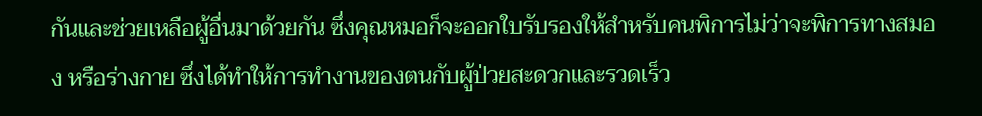กันและช่วยเหลือผู้อื่นมาด้วยกัน ซึ่งคุณหมอก็จะออกใบรับรองให้สำหรับคนพิการไม่ว่าจะพิการทางสมอง หรือร่างกาย ซึ่งได้ทำให้การทำงานของตนกับผู้ป่วยสะดวกและรวดเร็ว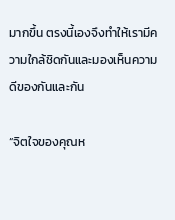มากขึ้น ตรงนี้เองจึงทำให้เรามีความใกล้ชิดกันและมองเห็นความดีของกันและกัน

“จิตใจของคุณห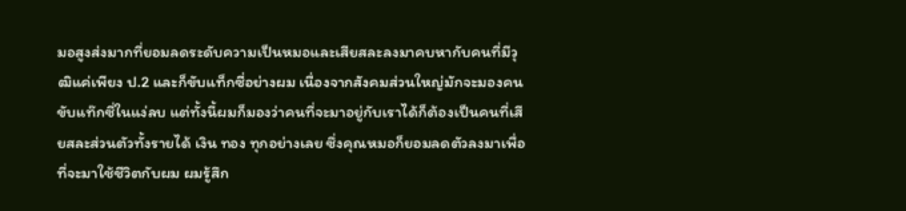มอสูงส่งมากที่ยอมลดระดับความเป็นหมอและเสียสละลงมาคบหากับคนที่มีวุฒิแค่เพียง ป.2 และก็ขับแท็กซี่อย่างผม เนื่องจากสังคมส่วนใหญ่มักจะมองคนขับแท๊กซี่ในแง่ลบ แต่ทั้งนี้ผมก็มองว่าคนที่จะมาอยู่กับเราได้ก็ต้องเป็นคนที่เสียสละส่วนตัวทั้งรายได้ เงิน ทอง ทุกอย่างเลย ซึ่งคุณหมอก็ยอมลดตัวลงมาเพื่อที่จะมาใช้ชีวิตกับผม ผมรู้สึก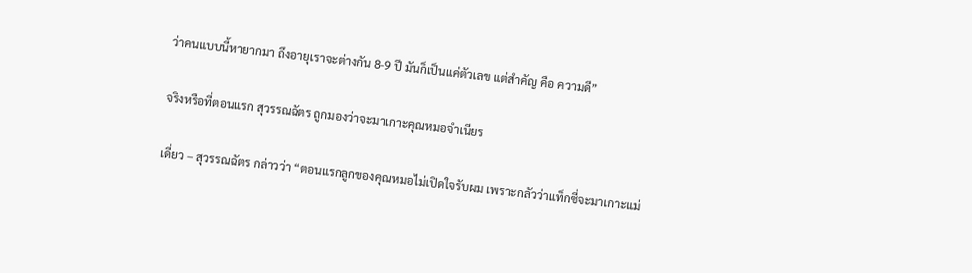ว่าคนแบบนี้หายากมา ถึงอายุเราจะต่างกัน 8-9 ปี มันก็เป็นแค่ตัวเลข แต่สำคัญ คือ ความดี”

จริงหรือที่ตอนแรก สุวรรณฉัตร ถูกมองว่าจะมาเกาะคุณหมอจำเนียร

เดี่ยว – สุวรรณฉัตร กล่าวว่า “ตอนแรกลูกของคุณหมอไม่เปิดใจรับผม เพราะกลัวว่าแท็กซี่จะมาเกาะแม่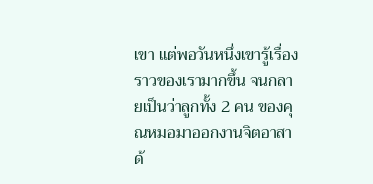เขา แต่พอวันหนึ่งเขารู้เรื่องราวของเรามากขึ้น จนกลายเป็นว่าลูกทั้ง 2 คน ของคุณหมอมาออกงานจิตอาสาด้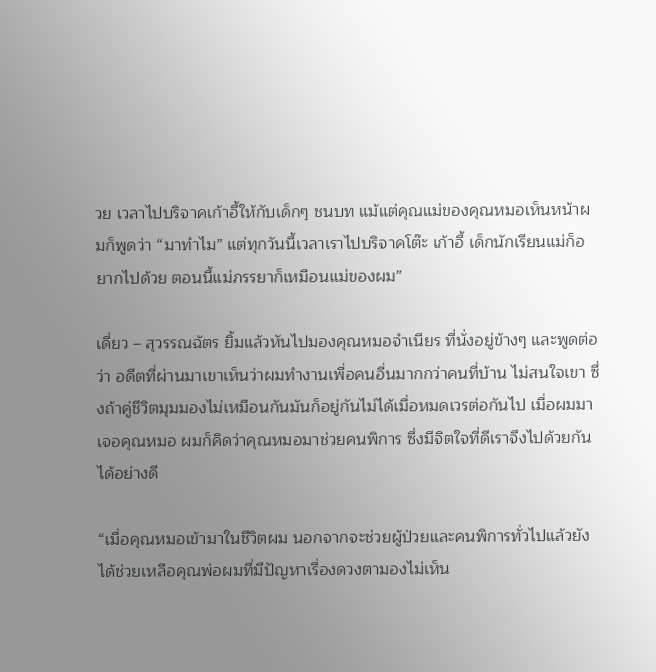วย เวลาไปบริจาคเก้าอี้ให้กับเด็กๆ ชนบท แม้แต่คุณแม่ของคุณหมอเห็นหน้าผมก็พูดว่า “มาทำไม” แต่ทุกวันนี้เวลาเราไปบริจาคโต๊ะ เก้าอี้ เด็กนักเรียนแม่ก็อยากไปด้วย ตอนนี้แม่ภรรยาก็เหมือนแม่ของผม”

เดี่ยว – สุวรรณฉัตร ยิ้มแล้วหันไปมองคุณหมอจำเนียร ที่นั่งอยู่ข้างๆ และพูดต่อว่า อดีตที่ผ่านมาเขาเห็นว่าผมทำงานเพื่อคนอื่นมากกว่าคนที่บ้าน ไม่สนใจเขา ซึ่งถ้าคู่ชีวิตมุมมองไม่เหมือนกันมันก็อยู่กันไม่ได้เมื่อหมดเวรต่อกันไป เมื่อผมมาเจอคุณหมอ ผมก็คิดว่าคุณหมอมาช่วยคนพิการ ซึ่งมีจิตใจที่ดีเราจึงไปด้วยกันได้อย่างดี

“เมื่อคุณหมอเข้ามาในชีวิตผม นอกจากจะช่วยผู้ป่วยและคนพิการทั่วไปแล้วยังได้ช่วยเหลือคุณพ่อผมที่มีปัญหาเรื่องดวงตามองไม่เห็น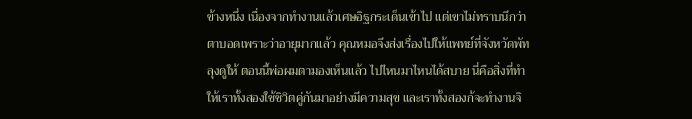ข้างหนึ่ง เนื่องจากทำงานแล้วเศษอิฐกระเด็นเข้าไป แต่เขาไม่ทราบนึกว่าตาบอดเพราะว่าอายุมากแล้ว คุณหมอจึงส่งเรื่องไปให้แพทย์ที่จังหวัดพัทลุงดูให้ ตอนนี้พ่อผมตามองเห็นแล้ว ไปไหนมาไหนได้สบาย นี่คือสิ่งที่ทำให้เราทั้งสองใช้ชิวิตคู่กันมาอย่างมีความสุข และเราทั้งสองก้จะทำงานจิ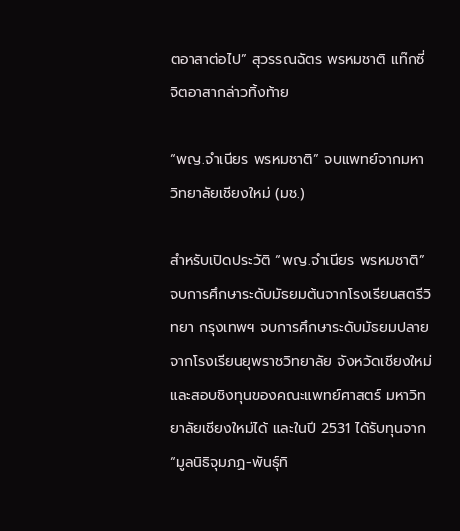ตอาสาต่อไป” สุวรรณฉัตร พรหมชาติ แท๊กซี่จิตอาสากล่าวทิ้งท้าย

“พญ.จำเนียร พรหมชาติ” จบแพทย์จากมหาวิทยาลัยเชียงใหม่ (มช.)

สำหรับเปิดประวัติ “พญ.จำเนียร พรหมชาติ” จบการศึกษาระดับมัธยมต้นจากโรงเรียนสตรีวิทยา กรุงเทพฯ จบการศึกษาระดับมัธยมปลายจากโรงเรียนยุพราชวิทยาลัย จังหวัดเชียงใหม่ และสอบชิงทุนของคณะแพทย์ศาสตร์ มหาวิทยาลัยเชียงใหม่ได้ และในปี 2531 ได้รับทุนจาก “มูลนิธิจุมภฏ-พันธุ์ทิ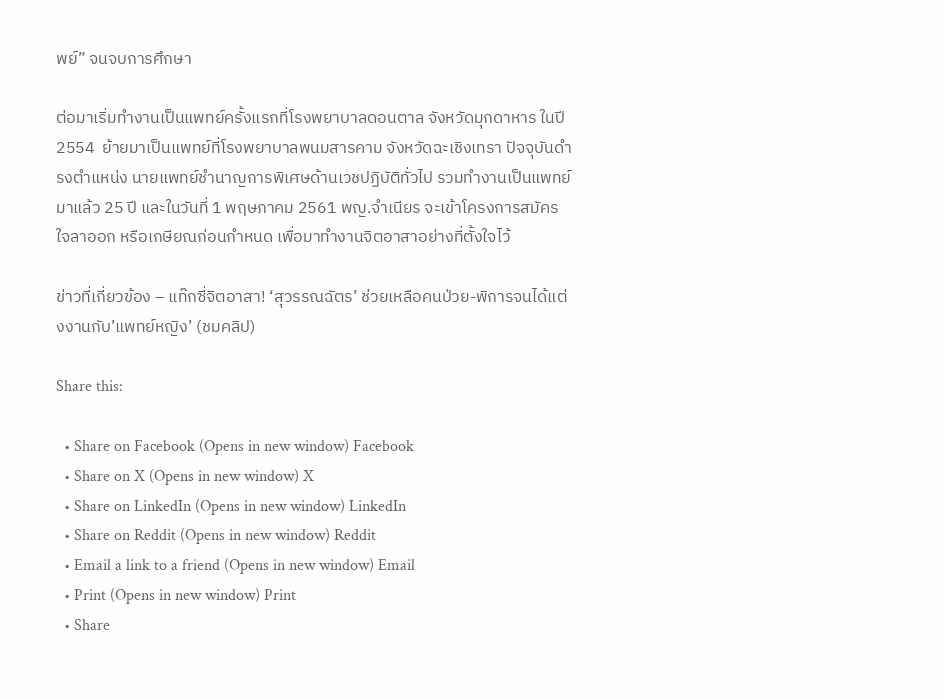พย์” จนจบการศึกษา

ต่อมาเริ่มทำงานเป็นแพทย์ครั้งแรกที่โรงพยาบาลดอนตาล จังหวัดมุกดาหาร ในปี 2554  ย้ายมาเป็นแพทย์ที่โรงพยาบาลพนมสารคาม จังหวัดฉะเชิงเทรา ปัจจุบันดำรงตำแหน่ง นายแพทย์ชำนาญการพิเศษด้านเวชปฏิบัติทั่วไป รวมทำงานเป็นแพทย์มาแล้ว 25 ปี และในวันที่ 1 พฤษภาคม 2561 พญ.จำเนียร จะเข้าโครงการสมัครใจลาออก หรือเกษียณก่อนกำหนด เพื่อมาทำงานจิตอาสาอย่างที่ตั้งใจไว้

ข่าวที่เกี่ยวข้อง – แท๊กซี่จิตอาสา! ‘สุวรรณฉัตร’ ช่วยเหลือคนป่วย-พิการจนได้แต่งงานกับ’แพทย์หญิง’ (ชมคลิป)

Share this:

  • Share on Facebook (Opens in new window) Facebook
  • Share on X (Opens in new window) X
  • Share on LinkedIn (Opens in new window) LinkedIn
  • Share on Reddit (Opens in new window) Reddit
  • Email a link to a friend (Opens in new window) Email
  • Print (Opens in new window) Print
  • Share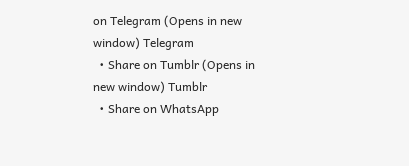on Telegram (Opens in new window) Telegram
  • Share on Tumblr (Opens in new window) Tumblr
  • Share on WhatsApp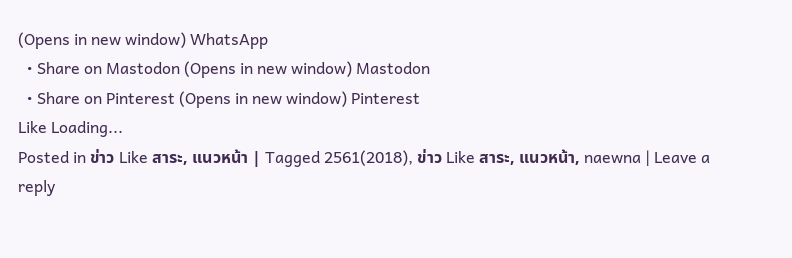(Opens in new window) WhatsApp
  • Share on Mastodon (Opens in new window) Mastodon
  • Share on Pinterest (Opens in new window) Pinterest
Like Loading...
Posted in ข่าว Like สาระ, แนวหน้า | Tagged 2561(2018), ข่าว Like สาระ, แนวหน้า, naewna | Leave a reply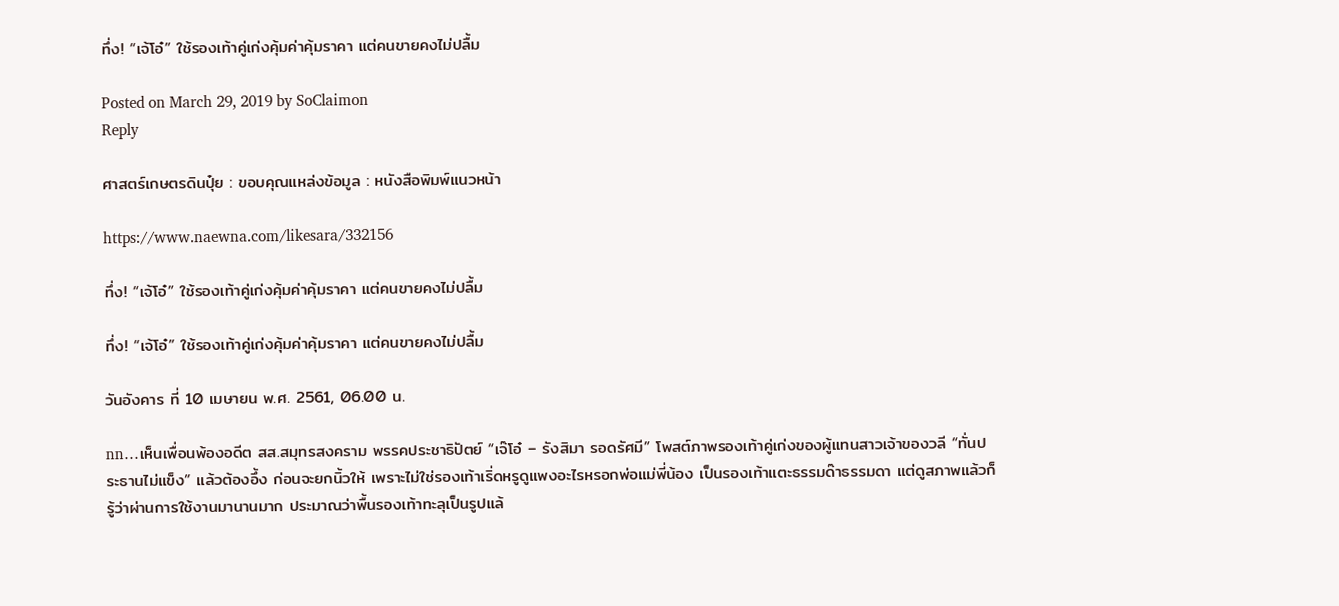ทึ่ง! “เจ้โอ๋” ใช้รองเท้าคู่เก่งคุ้มค่าคุ้มราคา แต่คนขายคงไม่ปลื้ม

Posted on March 29, 2019 by SoClaimon
Reply

ศาสตร์เกษตรดินปุ๋ย : ขอบคุณแหล่งข้อมูล : หนังสือพิมพ์แนวหน้า

https://www.naewna.com/likesara/332156

ทึ่ง! “เจ้โอ๋” ใช้รองเท้าคู่เก่งคุ้มค่าคุ้มราคา แต่คนขายคงไม่ปลื้ม

ทึ่ง! “เจ้โอ๋” ใช้รองเท้าคู่เก่งคุ้มค่าคุ้มราคา แต่คนขายคงไม่ปลื้ม

วันอังคาร ที่ 10 เมษายน พ.ศ. 2561, 06.00 น.

nn…เห็นเพื่อนพ้องอดีต สส.สมุทรสงคราม พรรคประชาธิปัตย์ “เจ๊โอ๋ – รังสิมา รอดรัศมี” โพสต์ภาพรองเท้าคู่เก่งของผู้แทนสาวเจ้าของวลี “ทั่นประธานไม่แข็ง” แล้วต้องอึ้ง ก่อนจะยกนิ้วให้ เพราะไม่ใช่รองเท้าเริ่ดหรูดูแพงอะไรหรอกพ่อแม่พี่น้อง เป็นรองเท้าแตะธรรมด๊าธรรมดา แต่ดูสภาพแล้วก็รู้ว่าผ่านการใช้งานมานานมาก ประมาณว่าพื้นรองเท้าทะลุเป็นรูปแล้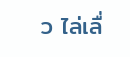ว ไล่เลื่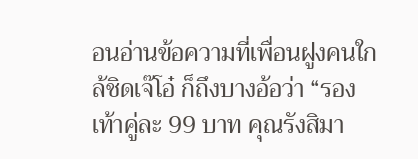อนอ่านข้อความที่เพื่อนฝูงคนใกล้ชิดเจ๊โอ๋ ก็ถึงบางอ้อว่า “รองเท้าคู่ละ 99 บาท คุณรังสิมา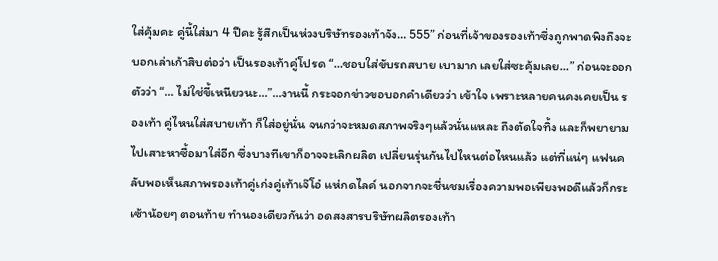ใส่คุ้มคะ คู่นี้ใส่มา 4 ปีคะ รู้สึกเป็นห่วงบริษัทรองเท้าจัง… 555” ก่อนที่เจ้าของรองเท้าซึ่งถูกพาดพิงถึงจะบอกเล่าเก้าสิบต่อว่า เป็นรองเท้าคู่โปรด “…ชอบใส่ขับรถสบาย เบามาก เลยใส่ซะคุ้มเลย…” ก่อนจะออกตัวว่า “… ไม่ใช่ขี้เหนียวนะ…”…งานนี้ กระจอกข่าวขอบอกคำเดียวว่า เข้าใจ เพราะหลายคนคงเคยเป็น รองเท้า คู่ไหนใส่สบายเท้า ก็ใส่อยู่นั่น จนกว่าจะหมดสภาพจริงๆแล้วนั่นแหละ ถึงตัดใจทิ้ง และก็พยายามไปเสาะหาซื้อมาใส่อีก ซึ่งบางทีเขาก็อาจจะเลิกผลิต เปลี่ยนรุ่นกันไปไหนต่อไหนแล้ว แต่ที่แน่ๆ แฟนคลับพอเห็นสภาพรองเท้าคู่เก่งคู่เท้าเจ๊โอ๋ แห่กดไลค์ นอกจากจะชื่นชมเรื่องความพอเพียงพอดีแล้วก็กระเซ้าน้อยๆ ตอนท้าย ทำนองเดียวกันว่า อดสงสารบริษัทผลิตรองเท้า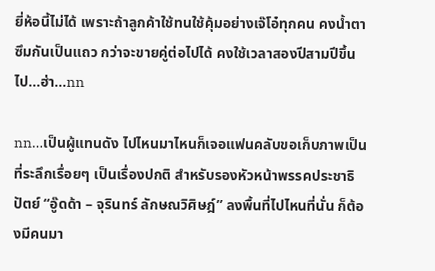ยี่ห้อนี้ไม่ได้ เพราะถ้าลูกค้าใช้ทนใช้คุ้มอย่างเจ๊โอ๋ทุกคน คงน้ำตาซึมกันเป็นแถว กว่าจะขายคู่ต่อไปได้ คงใช้เวลาสองปีสามปีขึ้นไป…ฮ่า…nn

nn…เป็นผู้แทนดัง ไปไหนมาไหนก็เจอแฟนคลับขอเก็บภาพเป็นที่ระลึกเรื่อยๆ เป็นเรื่องปกติ สำหรับรองหัวหน้าพรรคประชาธิปัตย์ “อู๊ดด้า – จุรินทร์ ลักษณวิศิษฎ์” ลงพื้นที่ไปไหนที่นั่น ก็ต้องมีคนมา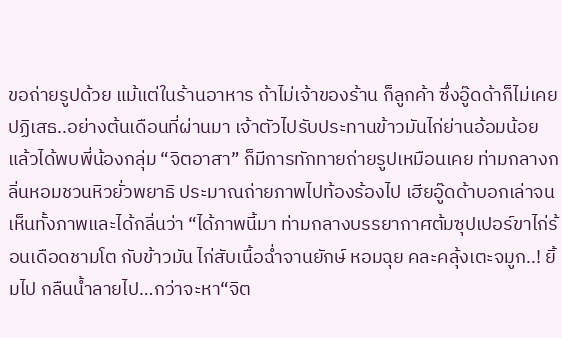ขอถ่ายรูปด้วย แม้แต่ในร้านอาหาร ถ้าไม่เจ้าของร้าน ก็ลูกค้า ซึ่งอู๊ดด้าก็ไม่เคยปฏิเสธ..อย่างต้นเดือนที่ผ่านมา เจ้าตัวไปรับประทานข้าวมันไก่ย่านอ้อมน้อย แล้วได้พบพี่น้องกลุ่ม “จิตอาสา” ก็มีการทักทายถ่ายรูปเหมือนเคย ท่ามกลางกลิ่นหอมชวนหิวยั่วพยาธิ ประมาณถ่ายภาพไปท้องร้องไป เฮียอู๊ดด้าบอกเล่าจนเห็นทั้งภาพและได้กลิ่นว่า “ได้ภาพนี้มา ท่ามกลางบรรยากาศต้มซุปเปอร์ขาไก่ร้อนเดือดชามโต กับข้าวมัน ไก่สับเนื้อฉ่ำจานยักษ์ หอมฉุย คละคลุ้งเตะจมูก..! ยิ้มไป กลืนนํ้าลายไป…กว่าจะหา“จิต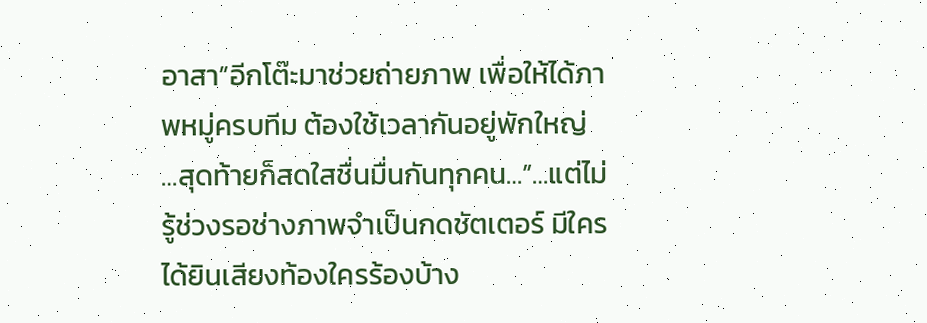อาสา”อีกโต๊ะมาช่วยถ่ายภาพ เพื่อให้ได้ภาพหมู่ครบทีม ต้องใช้เวลากันอยู่พักใหญ่ …สุดท้ายก็สดใสชื่นมื่นกันทุกคน…”…แต่ไม่รู้ช่วงรอช่างภาพจำเป็นกดชัตเตอร์ มีใครได้ยินเสียงท้องใครร้องบ้าง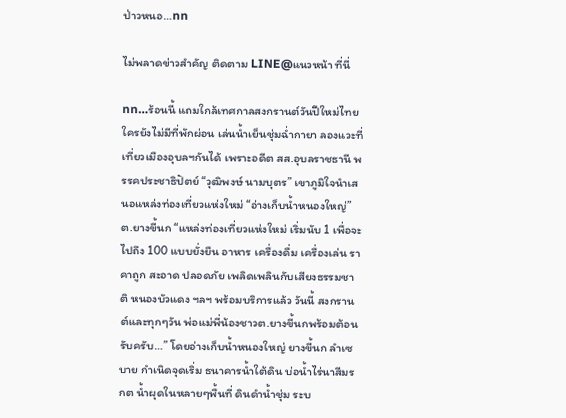ป่าวหนอ…nn

ไม่พลาดข่าวสำคัญ ติดตาม LINE@แนวหน้า ที่นี่

nn…ร้อนนี้ แถมใกล้เทศกาลสงกรานต์วันปีใหม่ไทย ใครยังไม่มีที่พักผ่อน เล่นน้ำเย็นชุ่มฉ่ำกายา ลองแวะที่เที่ยวเมืองอุบลฯกันได้ เพราะอดีต สส.อุบลราชธานี พรรคประชาธิปัตย์ “วุฒิพงษ์ นามบุตร” เขาภูมิใจนำเสนอแหล่งท่องเที่ยวแห่งใหม่ “อ่างเก็บน้ำหนองใหญ่” ต.ยางขี้นก “แหล่งท่องเที่ยวแห่งใหม่ เริ่มนับ 1 เพื่อจะไปถึง 100 แบบยั่งยืน อาหาร เครื่องดื่ม เครื่องเล่น ราคาถูก สะอาด ปลอดภัย เพลิดเพลินกับเสียงธรรมชาติ หนองบัวแดง ฯลฯ พร้อมบริการแล้ว วันนี้ สงกรานต์และทุกๆวัน พ่อแม่พี่น้องชาวต.ยางขี้นกพร้อมต้อนรับครับ…” โดยอ่างเก็บน้ำหนองใหญ่ ยางขี้นก ลำเซบาย กำเนิดจุดเริ่ม ธนาคารน้ำใต้ดิน บ่อน้ำไร่นาสีมรกต น้ำผุดในหลายๆพื้นที่ ดินดำน้ำชุ่ม ระบ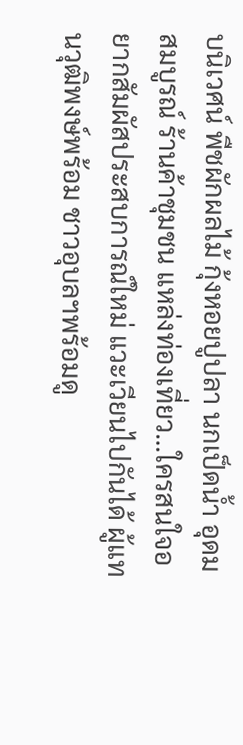บนิเวศน์ พืชผักผลไม้ กุ้งหอยปูปลา นกเป็ดน้ำ อุดมสมบูรณ์ ร้านค้าชุมชน แหล่งท่องเที่ยว…ใครสนใจอยากสัมผัสประสบการณ์ใหม่ แวะเวียนไปกันได้ ผู้แทนวุฒิพงษ์พร้อม ชาวอุบลฯพร้อมดู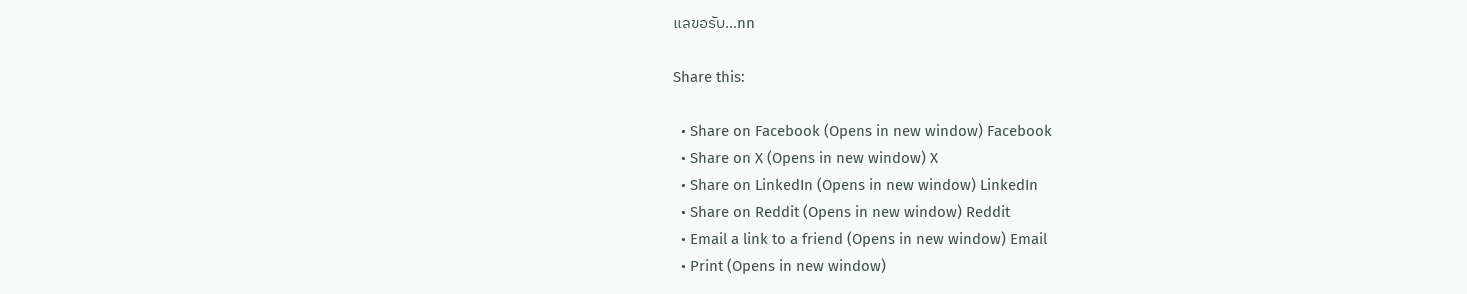แลขอรับ…nn

Share this:

  • Share on Facebook (Opens in new window) Facebook
  • Share on X (Opens in new window) X
  • Share on LinkedIn (Opens in new window) LinkedIn
  • Share on Reddit (Opens in new window) Reddit
  • Email a link to a friend (Opens in new window) Email
  • Print (Opens in new window)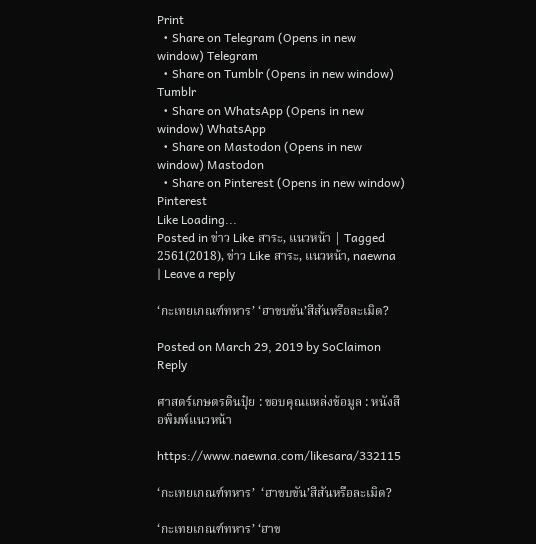Print
  • Share on Telegram (Opens in new window) Telegram
  • Share on Tumblr (Opens in new window) Tumblr
  • Share on WhatsApp (Opens in new window) WhatsApp
  • Share on Mastodon (Opens in new window) Mastodon
  • Share on Pinterest (Opens in new window) Pinterest
Like Loading...
Posted in ข่าว Like สาระ, แนวหน้า | Tagged 2561(2018), ข่าว Like สาระ, แนวหน้า, naewna | Leave a reply

‘กะเทยเกณฑ์ทหาร’ ‘ฮาขบขัน’สีสันหรือละเมิด?

Posted on March 29, 2019 by SoClaimon
Reply

ศาสตร์เกษตรดินปุ๋ย : ขอบคุณแหล่งข้อมูล : หนังสือพิมพ์แนวหน้า

https://www.naewna.com/likesara/332115

‘กะเทยเกณฑ์ทหาร’  ‘ฮาขบขัน’สีสันหรือละเมิด?

‘กะเทยเกณฑ์ทหาร’ ‘ฮาข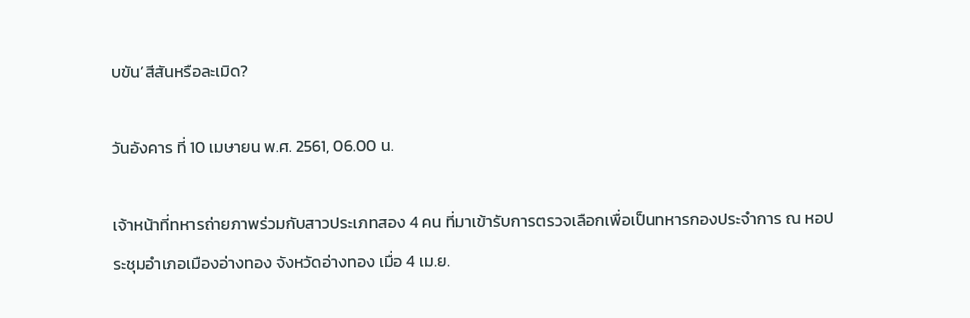บขัน’สีสันหรือละเมิด?

วันอังคาร ที่ 10 เมษายน พ.ศ. 2561, 06.00 น.

เจ้าหน้าที่ทหารถ่ายภาพร่วมกับสาวประเภทสอง 4 คน ที่มาเข้ารับการตรวจเลือกเพื่อเป็นทหารกองประจำการ ณ หอประชุมอำเภอเมืองอ่างทอง จังหวัดอ่างทอง เมื่อ 4 เม.ย.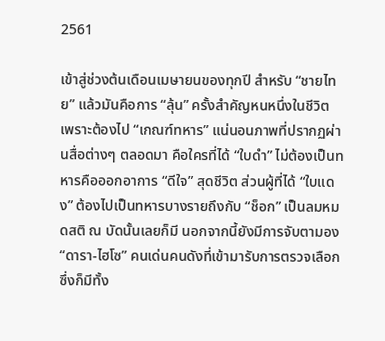2561

เข้าสู่ช่วงต้นเดือนเมษายนของทุกปี สำหรับ “ชายไทย” แล้วมันคือการ “ลุ้น” ครั้งสำคัญหนหนึ่งในชีวิต เพราะต้องไป “เกณฑ์ทหาร” แน่นอนภาพที่ปรากฏผ่านสื่อต่างๆ ตลอดมา คือใครที่ได้ “ใบดำ” ไม่ต้องเป็นทหารคือออกอาการ “ดีใจ” สุดชีวิต ส่วนผู้ที่ได้ “ใบแดง” ต้องไปเป็นทหารบางรายถึงกับ “ช็อก” เป็นลมหมดสติ ณ บัดนั้นเลยก็มี นอกจากนี้ยังมีการจับตามอง “ดารา-ไฮโซ” คนเด่นคนดังที่เข้ามารับการตรวจเลือก ซึ่งก็มีทั้ง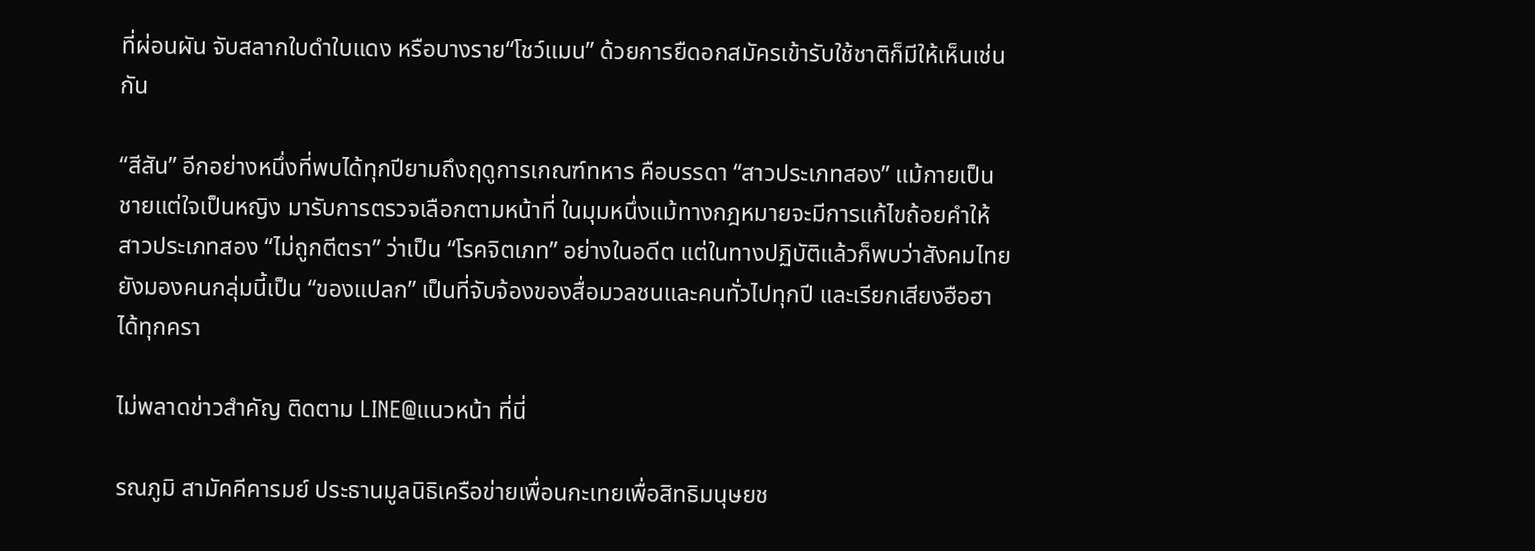ที่ผ่อนผัน จับสลากใบดำใบแดง หรือบางราย“โชว์แมน” ด้วยการยืดอกสมัครเข้ารับใช้ชาติก็มีให้เห็นเช่นกัน

“สีสัน” อีกอย่างหนึ่งที่พบได้ทุกปียามถึงฤดูการเกณฑ์ทหาร คือบรรดา “สาวประเภทสอง” แม้กายเป็นชายแต่ใจเป็นหญิง มารับการตรวจเลือกตามหน้าที่ ในมุมหนึ่งแม้ทางกฎหมายจะมีการแก้ไขถ้อยคำให้สาวประเภทสอง “ไม่ถูกตีตรา” ว่าเป็น “โรคจิตเภท” อย่างในอดีต แต่ในทางปฏิบัติแล้วก็พบว่าสังคมไทยยังมองคนกลุ่มนี้เป็น “ของแปลก” เป็นที่จับจ้องของสื่อมวลชนและคนทั่วไปทุกปี และเรียกเสียงฮือฮาได้ทุกครา

ไม่พลาดข่าวสำคัญ ติดตาม LINE@แนวหน้า ที่นี่

รณภูมิ สามัคคีคารมย์ ประธานมูลนิธิเครือข่ายเพื่อนกะเทยเพื่อสิทธิมนุษยช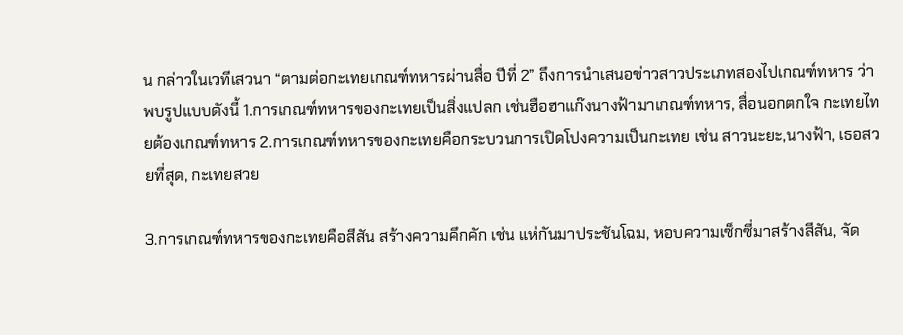น กล่าวในเวทีเสวนา “ตามต่อกะเทยเกณฑ์ทหารผ่านสื่อ ปีที่ 2” ถึงการนำเสนอข่าวสาวประเภทสองไปเกณฑ์ทหาร ว่าพบรูปแบบดังนี้ 1.การเกณฑ์ทหารของกะเทยเป็นสิ่งแปลก เช่นฮือฮาแก๊งนางฟ้ามาเกณฑ์ทหาร, สื่อนอกตกใจ กะเทยไทยต้องเกณฑ์ทหาร 2.การเกณฑ์ทหารของกะเทยคือกระบวนการเปิดโปงความเป็นกะเทย เช่น สาวนะยะ,นางฟ้า, เธอสวยที่สุด, กะเทยสวย

3.การเกณฑ์ทหารของกะเทยคือสีสัน สร้างความคึกคัก เช่น แห่กันมาประชันโฉม, หอบความเซ็กซี่มาสร้างสีสัน, จัด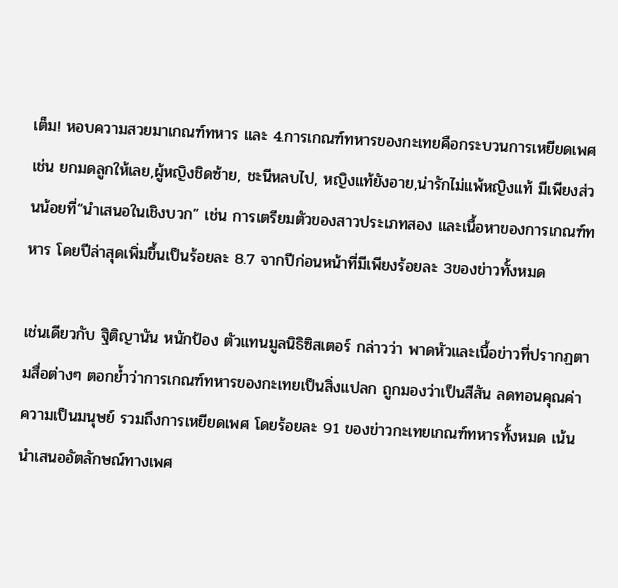เต็ม! หอบความสวยมาเกณฑ์ทหาร และ 4.การเกณฑ์ทหารของกะเทยคือกระบวนการเหยียดเพศ เช่น ยกมดลูกให้เลย,ผู้หญิงชิดซ้าย, ชะนีหลบไป, หญิงแท้ยังอาย,น่ารักไม่แพ้หญิงแท้ มีเพียงส่วนน้อยที่“นำเสนอในเชิงบวก” เช่น การเตรียมตัวของสาวประเภทสอง และเนื้อหาของการเกณฑ์ทหาร โดยปีล่าสุดเพิ่มขึ้นเป็นร้อยละ 8.7 จากปีก่อนหน้าที่มีเพียงร้อยละ 3ของข่าวทั้งหมด

เช่นเดียวกับ ฐิติญานัน หนักป้อง ตัวแทนมูลนิธิซิสเตอร์ กล่าวว่า พาดหัวและเนื้อข่าวที่ปรากฏตามสื่อต่างๆ ตอกย้ำว่าการเกณฑ์ทหารของกะเทยเป็นสิ่งแปลก ถูกมองว่าเป็นสีสัน ลดทอนคุณค่าความเป็นมนุษย์ รวมถึงการเหยียดเพศ โดยร้อยละ 91 ของข่าวกะเทยเกณฑ์ทหารทั้งหมด เน้นนำเสนออัตลักษณ์ทางเพศ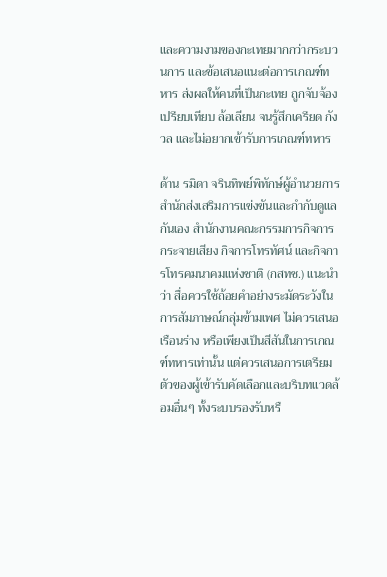และความงามของกะเทยมากกว่ากระบวนการ และข้อเสนอแนะต่อการเกณฑ์ทหาร ส่งผลให้คนที่เป็นกะเทย ถูกจับจ้อง เปรียบเทียบ ล้อเลียน จนรู้สึกเครียด กังวล และไม่อยากเข้ารับการเกณฑ์ทหาร

ด้าน รมิดา จรินทิพย์พิทักษ์ผู้อำนวยการสำนักส่งเสริมการแข่งขันและกำกับดูแลกันเอง สำนักงานคณะกรรมการกิจการกระจายเสียง กิจการโทรทัศน์ และกิจการโทรคมนาคมแห่งชาติ (กสทช.) แนะนำว่า สื่อควรใช้ถ้อยคำอย่างระมัดระวังในการสัมภาษณ์กลุ่มข้ามเพศ ไม่ควรเสนอเรือนร่าง หรือเพียงเป็นสีสันในการเกณฑ์ทหารเท่านั้น แต่ควรเสนอการเตรียมตัวของผู้เข้ารับคัดเลือกและบริบทแวดล้อมอื่นๆ ทั้งระบบรองรับหรื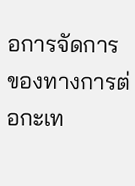อการจัดการของทางการต่อกะเท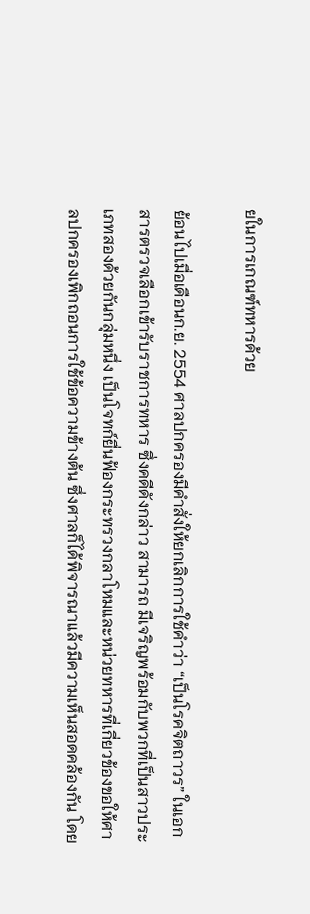ยในการเกณฑ์ทหารด้วย

ย้อนไปเมื่อเดือนก.ย. 2554 ศาลปกครองมีคำสั่งให้ยกเลิกการใช้คำว่า “เป็นโรคจิตถาวร” ในเอกสารตรวจเลือกเข้ารับราชการทหาร ซึ่งคดีดังกล่าว สามารถ มีเจริญพร้อมกับพวกที่เป็นสาวประเภทสองด้วยกันกลุ่มหนึ่ง เป็นโจทก์ยื่นฟ้องกระทรวงกลาโหมและหน่วยทหารที่เกี่ยวข้องขอให้ศาลปกครองเพิกถอนการใช้ข้อความข้างต้น ซึ่งศาลก็ได้พิจารณาแล้วมีความเห็นสอดคล้องกัน โดย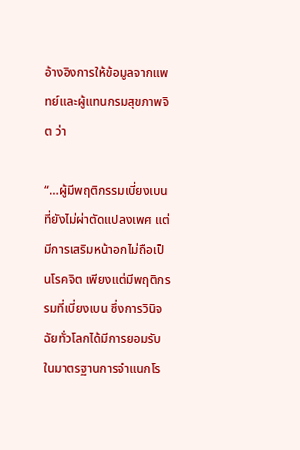อ้างอิงการให้ข้อมูลจากแพทย์และผู้แทนกรมสุขภาพจิต ว่า

“…ผู้มีพฤติกรรมเบี่ยงเบนที่ยังไม่ผ่าตัดแปลงเพศ แต่มีการเสริมหน้าอกไม่ถือเป็นโรคจิต เพียงแต่มีพฤติกรรมที่เบี่ยงเบน ซึ่งการวินิจฉัยทั่วโลกได้มีการยอมรับในมาตรฐานการจำแนกโร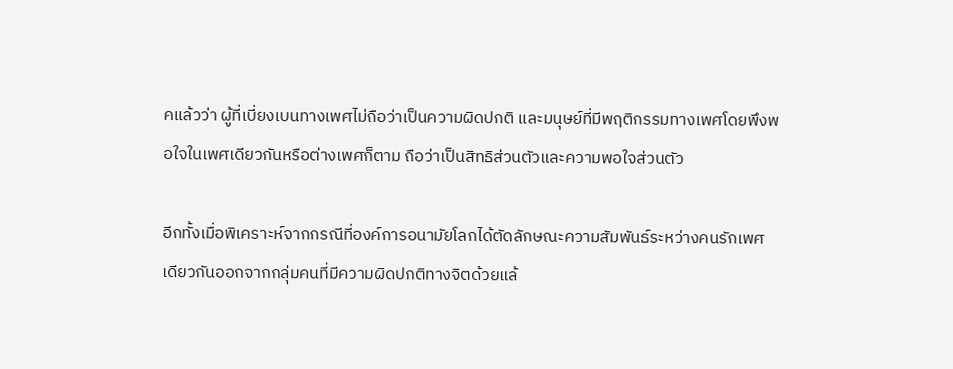คแล้วว่า ผู้ที่เบี่ยงเบนทางเพศไม่ถือว่าเป็นความผิดปกติ และมนุษย์ที่มีพฤติกรรมทางเพศโดยพึงพอใจในเพศเดียวกันหรือต่างเพศก็ตาม ถือว่าเป็นสิทธิส่วนตัวและความพอใจส่วนตัว

อีกทั้งเมื่อพิเคราะห์จากกรณีที่องค์การอนามัยโลกได้ตัดลักษณะความสัมพันธ์ระหว่างคนรักเพศเดียวกันออกจากกลุ่มคนที่มีความผิดปกติทางจิตด้วยแล้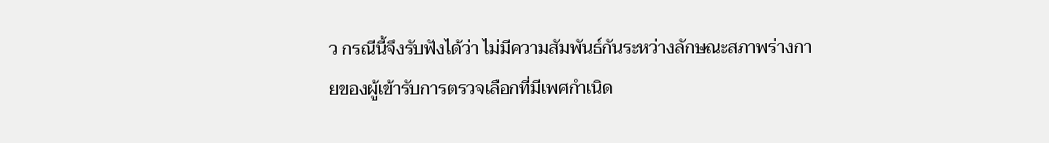ว กรณีนี้จึงรับฟังได้ว่า ไม่มีความสัมพันธ์กันระหว่างลักษณะสภาพร่างกายของผู้เข้ารับการตรวจเลือกที่มีเพศกำเนิด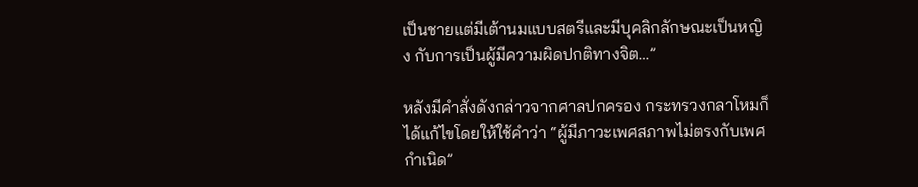เป็นชายแต่มีเต้านมแบบสตรีและมีบุคลิกลักษณะเป็นหญิง กับการเป็นผู้มีความผิดปกติทางจิต…”

หลังมีคำสั่งดังกล่าวจากศาลปกครอง กระทรวงกลาโหมก็ได้แก้ไขโดยให้ใช้คำว่า “ผู้มีภาวะเพศสภาพไม่ตรงกับเพศกำเนิด”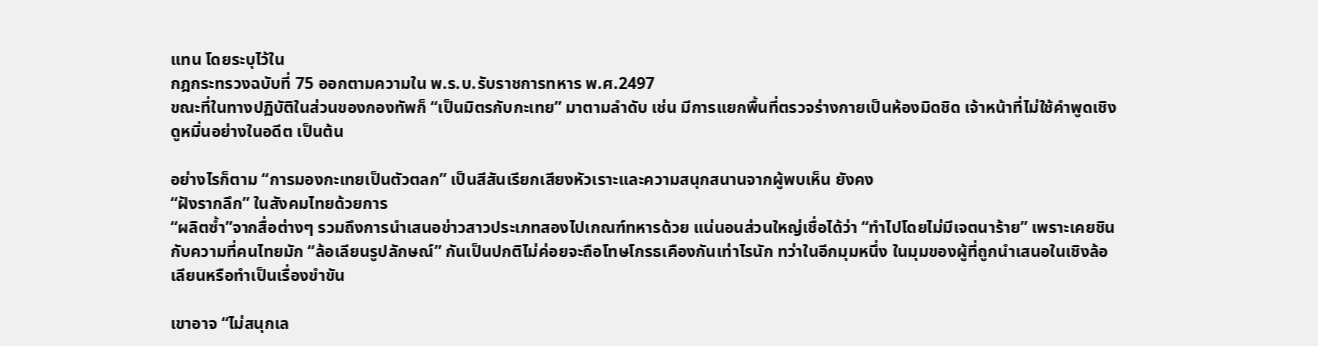แทน โดยระบุไว้ใน
กฎกระทรวงฉบับที่ 75 ออกตามความใน พ.ร.บ.รับราชการทหาร พ.ศ.2497
ขณะที่ในทางปฏิบัติในส่วนของกองทัพก็ “เป็นมิตรกับกะเทย” มาตามลำดับ เช่น มีการแยกพื้นที่ตรวจร่างกายเป็นห้องมิดชิด เจ้าหน้าที่ไม่ใช้คำพูดเชิงดูหมิ่นอย่างในอดีต เป็นต้น

อย่างไรก็ตาม “การมองกะเทยเป็นตัวตลก” เป็นสีสันเรียกเสียงหัวเราะและความสนุกสนานจากผู้พบเห็น ยังคง
“ฝังรากลึก” ในสังคมไทยด้วยการ
“ผลิตซ้ำ”จากสื่อต่างๆ รวมถึงการนำเสนอข่าวสาวประเภทสองไปเกณฑ์ทหารด้วย แน่นอนส่วนใหญ่เชื่อได้ว่า “ทำไปโดยไม่มีเจตนาร้าย” เพราะเคยชินกับความที่คนไทยมัก “ล้อเลียนรูปลักษณ์” กันเป็นปกติไม่ค่อยจะถือโทษโกรธเคืองกันเท่าไรนัก ทว่าในอีกมุมหนึ่ง ในมุมของผู้ที่ถูกนำเสนอในเชิงล้อเลียนหรือทำเป็นเรื่องขำขัน

เขาอาจ “ไม่สนุกเล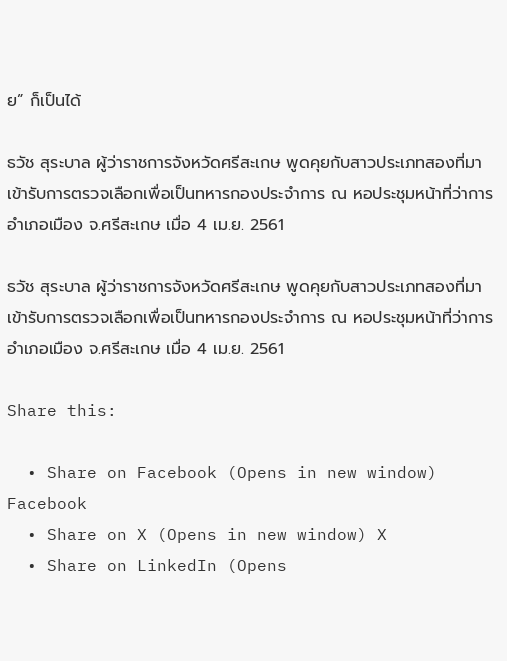ย” ก็เป็นได้

ธวัช สุระบาล ผู้ว่าราชการจังหวัดศรีสะเกษ พูดคุยกับสาวประเภทสองที่มาเข้ารับการตรวจเลือกเพื่อเป็นทหารกองประจำการ ณ หอประชุมหน้าที่ว่าการอำเภอเมือง จ.ศรีสะเกษ เมื่อ 4 เม.ย. 2561

ธวัช สุระบาล ผู้ว่าราชการจังหวัดศรีสะเกษ พูดคุยกับสาวประเภทสองที่มาเข้ารับการตรวจเลือกเพื่อเป็นทหารกองประจำการ ณ หอประชุมหน้าที่ว่าการอำเภอเมือง จ.ศรีสะเกษ เมื่อ 4 เม.ย. 2561

Share this:

  • Share on Facebook (Opens in new window) Facebook
  • Share on X (Opens in new window) X
  • Share on LinkedIn (Opens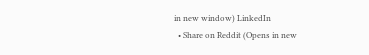in new window) LinkedIn
  • Share on Reddit (Opens in new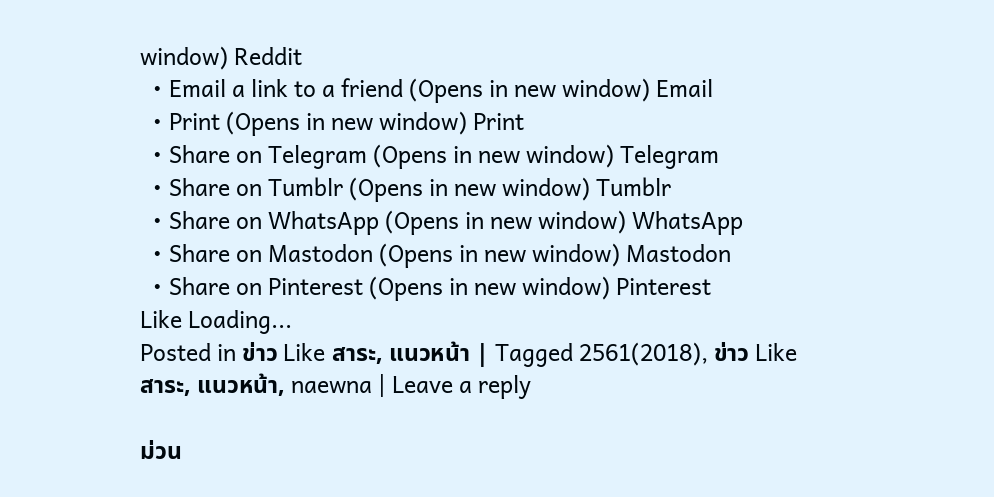window) Reddit
  • Email a link to a friend (Opens in new window) Email
  • Print (Opens in new window) Print
  • Share on Telegram (Opens in new window) Telegram
  • Share on Tumblr (Opens in new window) Tumblr
  • Share on WhatsApp (Opens in new window) WhatsApp
  • Share on Mastodon (Opens in new window) Mastodon
  • Share on Pinterest (Opens in new window) Pinterest
Like Loading...
Posted in ข่าว Like สาระ, แนวหน้า | Tagged 2561(2018), ข่าว Like สาระ, แนวหน้า, naewna | Leave a reply

ม่วน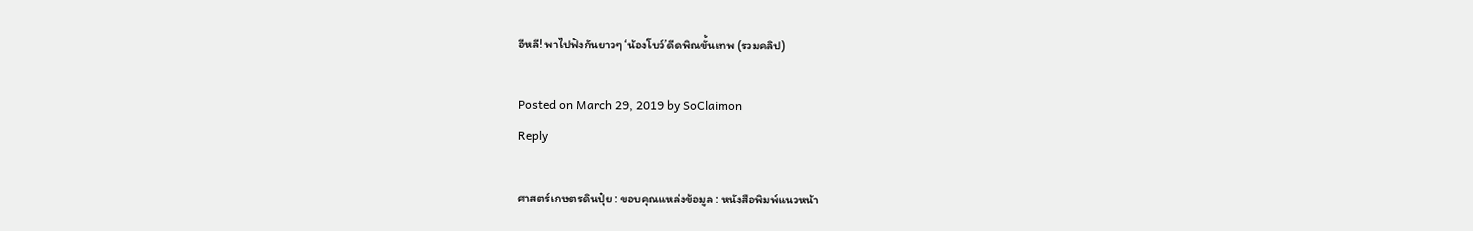อีหลี! พาไปฟังกันยาวๆ ‘น้องโบว์’ดีดพิณขั้นเทพ (รวมคลิป)

Posted on March 29, 2019 by SoClaimon
Reply

ศาสตร์เกษตรดินปุ๋ย : ขอบคุณแหล่งข้อมูล : หนังสือพิมพ์แนวหน้า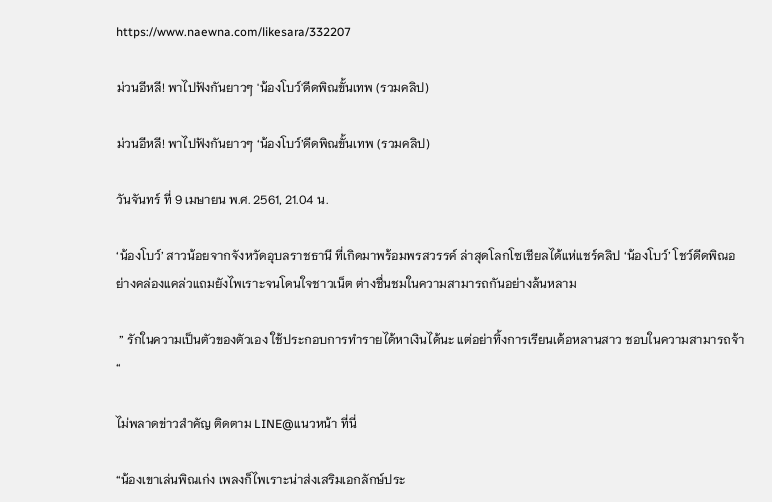https://www.naewna.com/likesara/332207

ม่วนอีหลี! พาไปฟังกันยาวๆ 'น้องโบว์'ดีดพิณขั้นเทพ (รวมคลิป)

ม่วนอีหลี! พาไปฟังกันยาวๆ ‘น้องโบว์’ดีดพิณขั้นเทพ (รวมคลิป)

วันจันทร์ ที่ 9 เมษายน พ.ศ. 2561, 21.04 น.

‘น้องโบว์’ สาวน้อยจากจังหวัดอุบลราชธานี ที่เกิดมาพร้อมพรสวรรค์ ล่าสุดโลกโซเชียลได้แห่แชร์คลิป ‘น้องโบว์’ โชว์ดีดพิณอย่างคล่องแคล่วแถมยังไพเราะจนโดนใจชาวเน็ต ต่างชื่นชมในความสามารถกันอย่างล้นหลาม

 ” รักในความเป็นตัวของตัวเอง ใช้ประกอบการทำรายได้หาเงินได้นะ แต่อย่าทิ้งการเรียนเด้อหลานสาว ชอบในความสามารถจ้า “

ไม่พลาดข่าวสำคัญ ติดตาม LINE@แนวหน้า ที่นี่

“น้องเขาเล่นพิณเก่ง เพลงก็ไพเราะน่าส่งเสริมเอกลักษ์ประ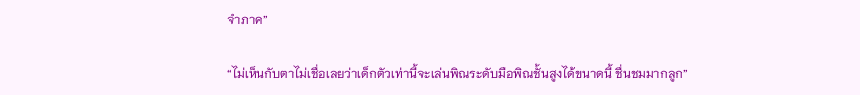จำภาค”

“ไม่เห็นกับตาไม่เชื่อเลยว่าเด็กตัวเท่านี้จะเล่นพิณระดับมือพิณชั้นสูงได้ขนาดนี้ ชื่นชมมากลูก”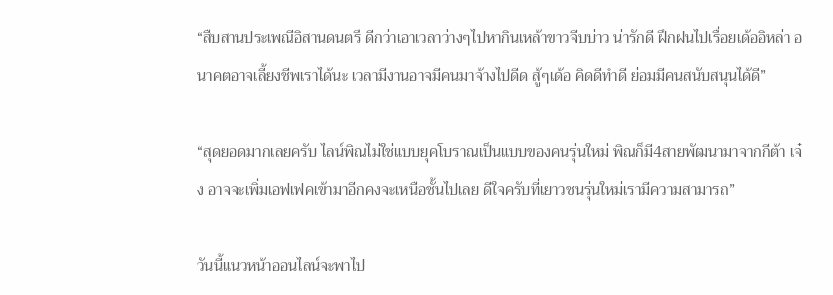“สืบสานประเพณีอิสานดนตรี ดีกว่าเอาเวลาว่างๆไปหากินเหล้าขาวจีบบ่าว น่ารักดี ฝึกฝนไปเรื่อยเด้ออิหล่า อนาคตอาจเลี้ยงชีพเราได้นะ เวลามีงานอาจมีคนมาจ้างไปดีด สู้ๆเด้อ คิดดีทำดี ย่อมมีคนสนับสนุนได้ดี”

“สุดยอดมากเลยครับ ไลน์พิณไม่ใช่แบบยุคโบราณเป็นแบบของคนรุ่นใหม่ พิณก็มี4สายพัฒนามาจากกีต้า เจ๋ง อาจจะเพิ่มเอฟเฟคเข้ามาอีกคงจะเหนือชั้นไปเลย ดีใจครับที่เยาวชนรุ่นใหม่เรามีความสามารถ”

วันนี้แนวหน้าออนไลน์จะพาไป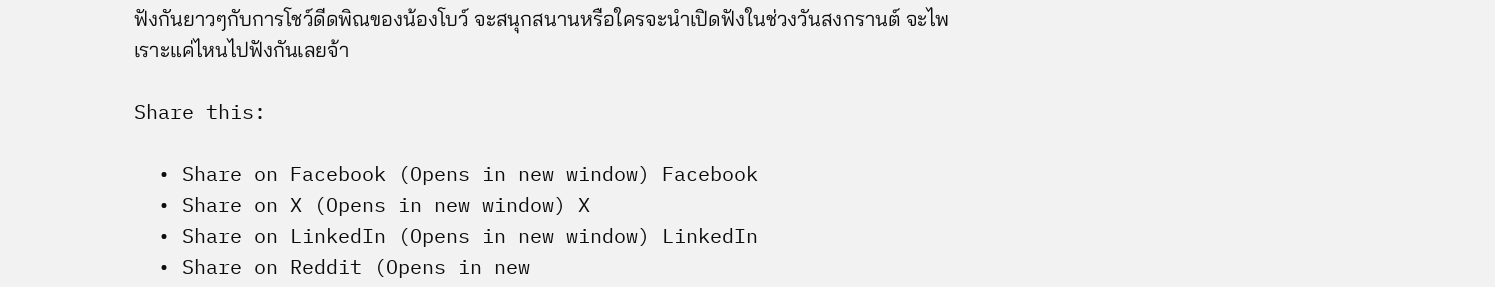ฟังกันยาวๆกับการโชว์ดีดพิณของน้องโบว์ จะสนุกสนานหรือใครจะนำเปิดฟังในช่วงวันสงกรานต์ จะไพเราะแค่ไหนไปฟังกันเลยจ้า

Share this:

  • Share on Facebook (Opens in new window) Facebook
  • Share on X (Opens in new window) X
  • Share on LinkedIn (Opens in new window) LinkedIn
  • Share on Reddit (Opens in new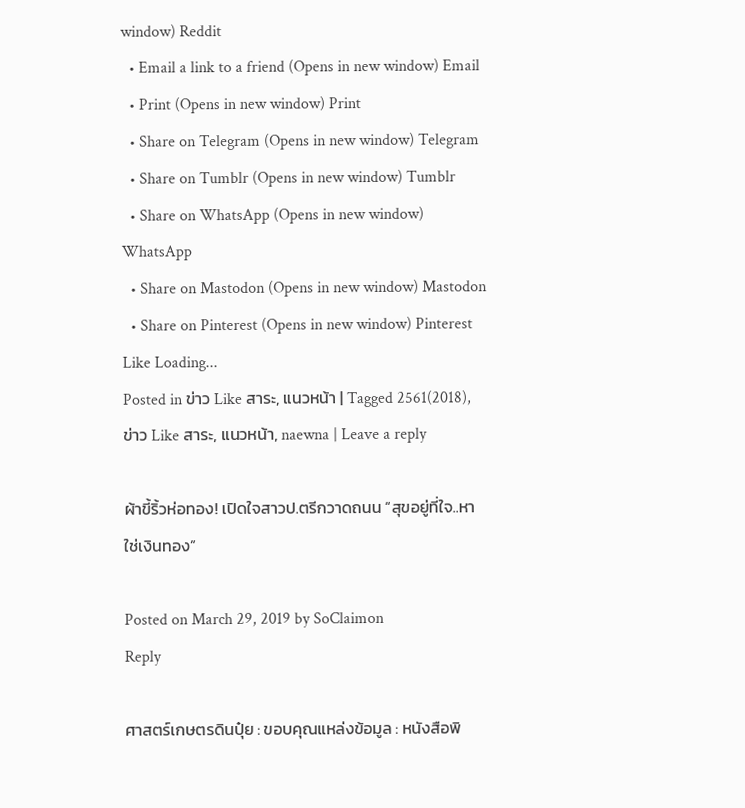window) Reddit
  • Email a link to a friend (Opens in new window) Email
  • Print (Opens in new window) Print
  • Share on Telegram (Opens in new window) Telegram
  • Share on Tumblr (Opens in new window) Tumblr
  • Share on WhatsApp (Opens in new window) WhatsApp
  • Share on Mastodon (Opens in new window) Mastodon
  • Share on Pinterest (Opens in new window) Pinterest
Like Loading...
Posted in ข่าว Like สาระ, แนวหน้า | Tagged 2561(2018), ข่าว Like สาระ, แนวหน้า, naewna | Leave a reply

ผ้าขี้ริ้วห่อทอง! เปิดใจสาวป.ตรีกวาดถนน “สุขอยู่ที่ใจ..หาใช่เงินทอง”

Posted on March 29, 2019 by SoClaimon
Reply

ศาสตร์เกษตรดินปุ๋ย : ขอบคุณแหล่งข้อมูล : หนังสือพิ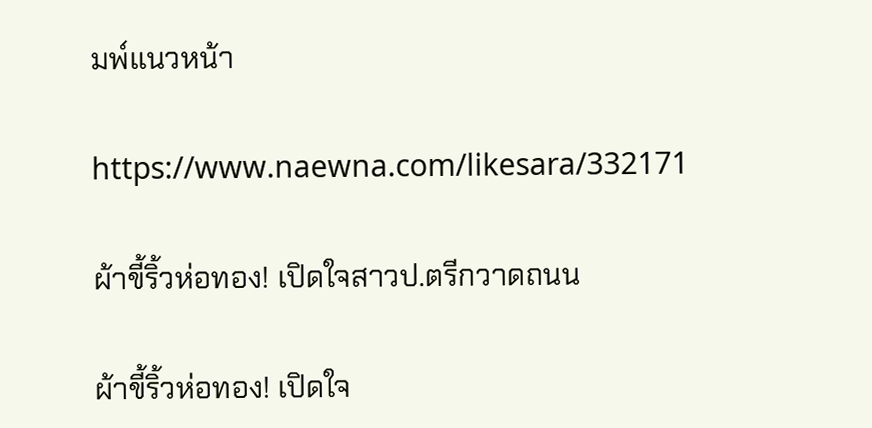มพ์แนวหน้า

https://www.naewna.com/likesara/332171

ผ้าขี้ริ้วห่อทอง! เปิดใจสาวป.ตรีกวาดถนน

ผ้าขี้ริ้วห่อทอง! เปิดใจ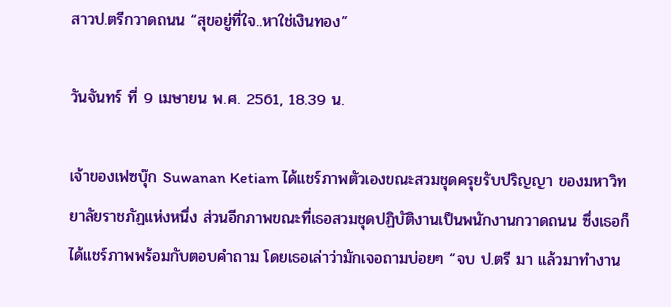สาวป.ตรีกวาดถนน “สุขอยู่ที่ใจ..หาใช่เงินทอง”

วันจันทร์ ที่ 9 เมษายน พ.ศ. 2561, 18.39 น.

เจ้าของเฟซบุ๊ก Suwanan Ketiam ได้แชร์ภาพตัวเองขณะสวมชุดครุยรับปริญญา ของมหาวิทยาลัยราชภัฏแห่งหนึ่ง ส่วนอีกภาพขณะที่เธอสวมชุดปฏิบัติงานเป็นพนักงานกวาดถนน ซึ่งเธอก็ได้แชร์ภาพพร้อมกับตอบคำถาม โดยเธอเล่าว่ามักเจอถามบ่อยๆ “จบ ป.ตรี มา แล้วมาทำงาน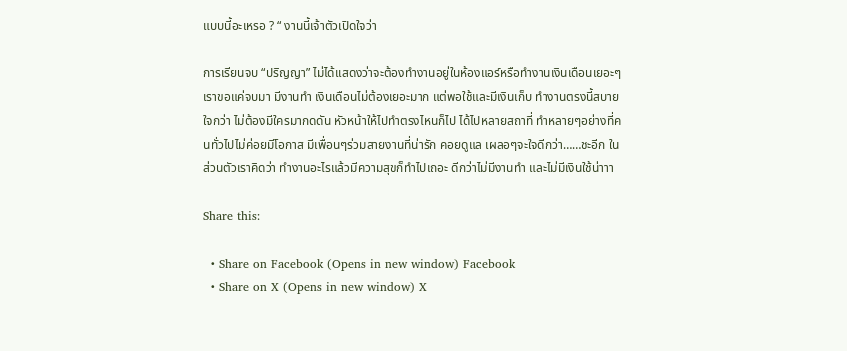แบบนี้อะเหรอ ? “ งานนี้เจ้าตัวเปิดใจว่า

การเรียนจบ “ปริญญา” ไม่ได้เเสดงว่าจะต้องทำงานอยู่ในห้องแอร์หรือทำงานเงินเดือนเยอะๆ เราขอแค่จบมา มีงานทำ เงินเดือนไม่ต้องเยอะมาก แต่พอใช้และมีเงินเก็บ ทำงานตรงนี้สบายใจกว่า ไม่ต้องมีใครมากดดัน หัวหน้าให้ไปทำตรงไหนก็ไป ได้ไปหลายสถาที่ ทำหลายๆอย่างที่คนทั่วไปไม่ค่อยมีโอกาส มีเพื่อนๆร่วมสายงานที่น่ารัก คอยดูแล เผลอๆจะใจดีกว่า……ชะอีก ในส่วนตัวเราคิดว่า ทำงานอะไรแล้วมีความสุขก็ทำไปเถอะ ดีกว่าไม่มีงานทำ และไม่มีเงินใช้น่าาา

Share this:

  • Share on Facebook (Opens in new window) Facebook
  • Share on X (Opens in new window) X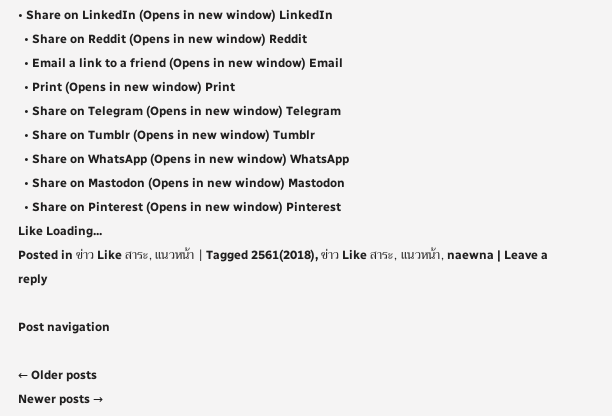• Share on LinkedIn (Opens in new window) LinkedIn
  • Share on Reddit (Opens in new window) Reddit
  • Email a link to a friend (Opens in new window) Email
  • Print (Opens in new window) Print
  • Share on Telegram (Opens in new window) Telegram
  • Share on Tumblr (Opens in new window) Tumblr
  • Share on WhatsApp (Opens in new window) WhatsApp
  • Share on Mastodon (Opens in new window) Mastodon
  • Share on Pinterest (Opens in new window) Pinterest
Like Loading...
Posted in ข่าว Like สาระ, แนวหน้า | Tagged 2561(2018), ข่าว Like สาระ, แนวหน้า, naewna | Leave a reply

Post navigation

← Older posts
Newer posts →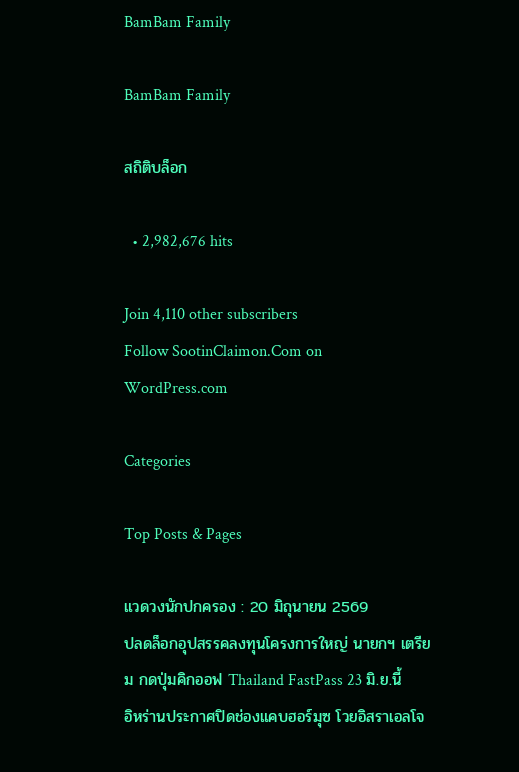BamBam Family

BamBam Family

สถิติบล็อก

  • 2,982,676 hits

Join 4,110 other subscribers
Follow SootinClaimon.Com on WordPress.com

Categories

Top Posts & Pages

แวดวงนักปกครอง : 20 มิถุนายน 2569
ปลดล็อกอุปสรรคลงทุนโครงการใหญ่ นายกฯ เตรียม กดปุ่มคิกออฟ Thailand FastPass 23 มิ.ย.นี้
อิหร่านประกาศปิดช่องแคบฮอร์มุซ โวยอิสราเอลโจ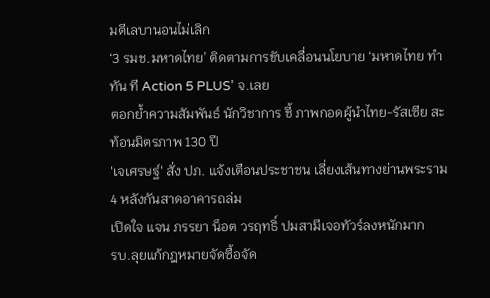มตีเลบานอนไม่เลิก
‘3 รมช.มหาดไทย’ ติดตามการขับเคลื่อนนโยบาย ‘มหาดไทย ทำ ทัน ที Action 5 PLUS’ จ.เลย
ตอกย้ำความสัมพันธ์ นักวิชาการ ชี้ ภาพกอดผู้นำไทย-รัสเซีย สะท้อนมิตรภาพ 130 ปี
'เจเศรษฐ์' สั่ง ปภ. แจ้งเตือนประชาชน เลี่ยงเส้นทางย่านพระราม 4 หลังกันสาดอาคารถล่ม
เปิดใจ แจน ภรรยา น็อต วรฤทธิ์ ปมสามีเจอทัวร์ลงหนักมาก
รบ.ลุยแก้กฎหมายจัดซื้อจัด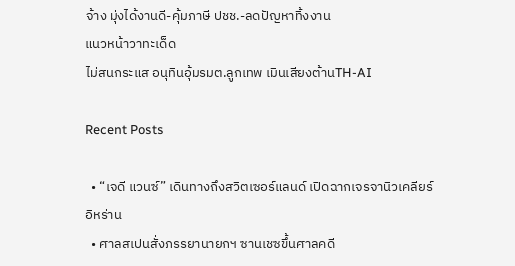จ้าง มุ่งได้งานดี-คุ้มภาษี ปชช.-ลดปัญหาทิ้งงาน
แนวหน้าวาทะเด็ด
ไม่สนกระแส อนุทินอุ้มรมต.ลูกเทพ เมินเสียงต้านTH-AI

Recent Posts

  • “เจดี แวนซ์” เดินทางถึงสวิตเซอร์แลนด์ เปิดฉากเจรจานิวเคลียร์อิหร่าน
  • ศาลสเปนสั่งภรรยานายกฯ ซานเชซขึ้นศาลคดี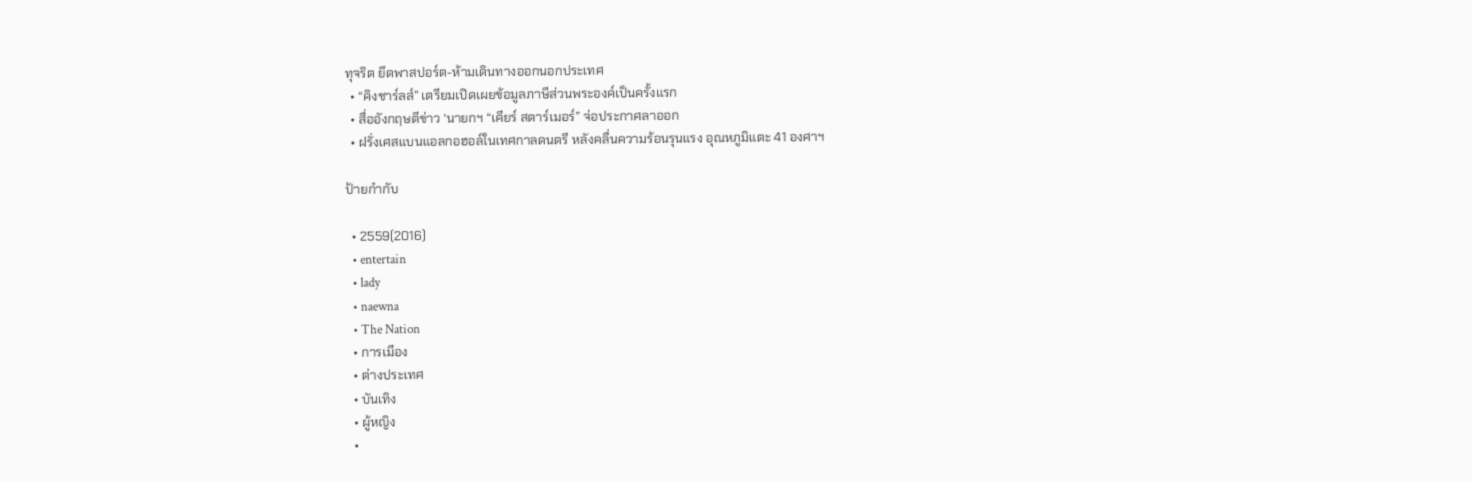ทุจริต ยึดพาสปอร์ต-ห้ามเดินทางออกนอกประเทศ
  • “คิงชาร์ลส์” เตรียมเปิดเผยข้อมูลภาษีส่วนพระองค์เป็นครั้งแรก
  • สื่ออังกฤษตีข่าว ‘นายกฯ “เคียร์ สตาร์เมอร์” จ่อประกาศลาออก
  • ฝรั่งเศสแบนแอลกอฮอล์ในเทศกาลดนตรี หลังคลื่นความร้อนรุนแรง อุณหภูมิแตะ 41 องศาฯ

ป้ายกำกับ

  • 2559(2016)
  • entertain
  • lady
  • naewna
  • The Nation
  • การเมือง
  • ต่างประเทศ
  • บันเทิง
  • ผู้หญิง
  •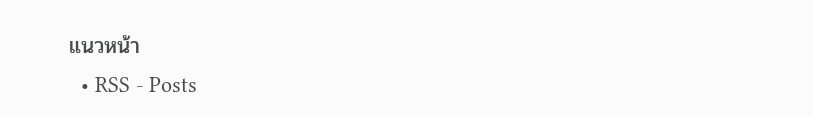แนวหน้า
  • RSS - Posts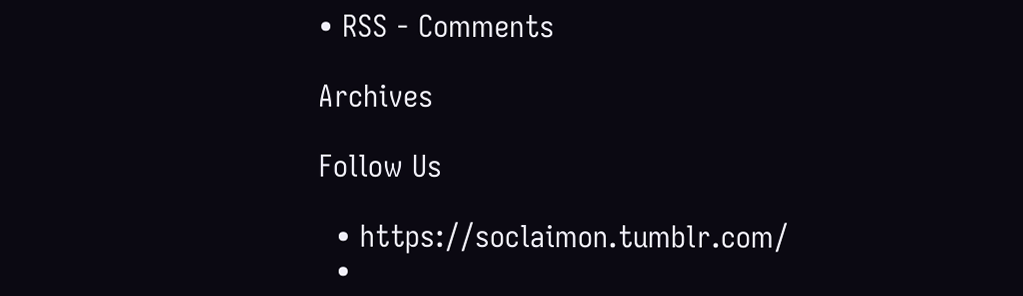• RSS - Comments

Archives

Follow Us

  • https://soclaimon.tumblr.com/
  •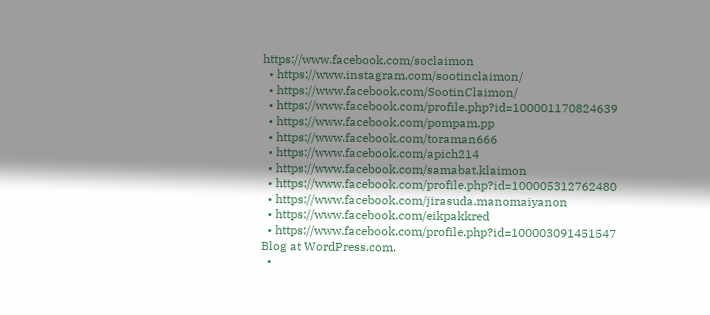https://www.facebook.com/soclaimon
  • https://www.instagram.com/sootinclaimon/
  • https://www.facebook.com/SootinClaimon/
  • https://www.facebook.com/profile.php?id=100001170824639
  • https://www.facebook.com/pompam.pp
  • https://www.facebook.com/toraman666
  • https://www.facebook.com/apich214
  • https://www.facebook.com/samabat.klaimon
  • https://www.facebook.com/profile.php?id=100005312762480
  • https://www.facebook.com/jirasuda.manomaiyanon
  • https://www.facebook.com/eikpakkred
  • https://www.facebook.com/profile.php?id=100003091451547
Blog at WordPress.com.
  •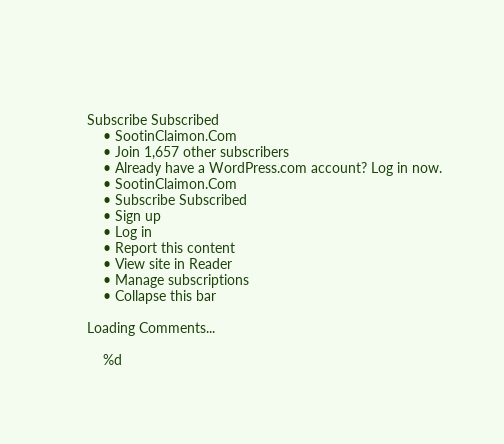Subscribe Subscribed
    • SootinClaimon.Com
    • Join 1,657 other subscribers
    • Already have a WordPress.com account? Log in now.
    • SootinClaimon.Com
    • Subscribe Subscribed
    • Sign up
    • Log in
    • Report this content
    • View site in Reader
    • Manage subscriptions
    • Collapse this bar

Loading Comments...

    %d